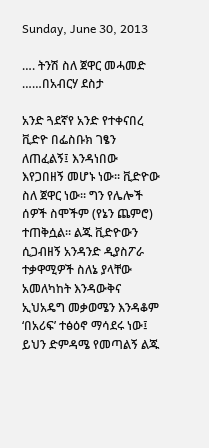Sunday, June 30, 2013

…. ትንሽ ስለ ጀዋር መሓመድ ……በአብርሃ ደስታ

አንድ ጓደኛየ አንድ የተቀናበረ ቪድዮ በፌስቡክ ገፄን ለጠፈልኝ፤ እንዳነበው እየጋበዘኝ መሆኑ ነው። ቪድዮው ስለ ጀዋር ነው። ግን የሌሎች ሰዎች ስሞችም (የኔን ጨምሮ) ተጠቅሷል። ልጁ ቪድዮውን ሲጋብዘኝ አንዳንድ ዲያስፖራ ተቃዋሚዎች ስለኔ ያላቸው አመለካከት እንዳውቅና ኢህአዴግ መቃወሜን እንዳቆም ‘በአሪፍ’ ተፅዕኖ ማሳደሩ ነው፤ ይህን ድምዳሜ የመጣልኝ ልጁ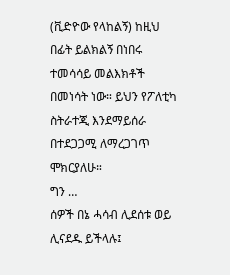(ቪድዮው የላከልኝ) ከዚህ በፊት ይልክልኝ በነበሩ ተመሳሳይ መልእክቶች በመነሳት ነው። ይህን የፖለቲካ ስትራተጂ እንደማይሰራ በተደጋጋሚ ለማረጋገጥ ሞክርያለሁ።
ግን …
ሰዎች በኔ ሓሳብ ሊደሰቱ ወይ ሊናደዱ ይችላሉ፤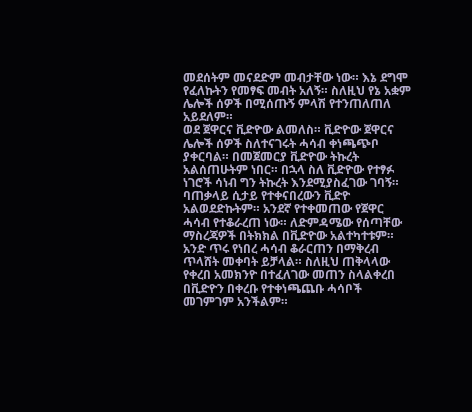መደሰትም መናደድም መብታቸው ነው። እኔ ደግሞ የፈለኩትን የመፃፍ መብት አለኝ። ስለዚህ የኔ አቋም ሌሎች ሰዎች በሚሰጡኝ ምላሽ የተንጠለጠለ አይደለም።
ወደ ጀዋርና ቪድዮው ልመለስ። ቪድዮው ጀዋርና ሌሎች ሰዎች ስለተናገሩት ሓሳብ ቀነጫጭቦ ያቀርባል። በመጀመርያ ቪድዮው ትኩረት አልሰጠሁትም ነበር። በኋላ ስለ ቪድዮው የተፃፉ ነገሮች ሳነብ ግን ትኩረት እንደሚያስፈገው ገባኝ።
ባጠቃላይ ሲታይ የተቀናበረውን ቪድዮ አልወደድኩትም። አንደኛ የተቀመጠው የጀዋር ሓሳብ የተቆራረጠ ነው። ለድምዳሜው የሰጣቸው ማስረጃዎች በትክክል በቪድዮው አልተካተቱም። አንድ ጥሩ የነበረ ሓሳብ ቆራርጠን በማቅረብ ጥላሸት መቀባት ይቻላል። ስለዚህ ጠቅላላው የቀረበ አመክንዮ በተፈለገው መጠን ስላልቀረበ በቪድዮን በቀረቡ የተቀነጫጨቡ ሓሳቦች መገምገም አንችልም።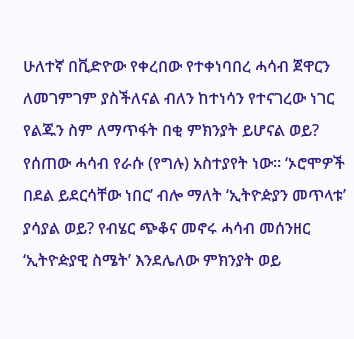ሁለተኛ በቪድዮው የቀረበው የተቀነባበረ ሓሳብ ጀዋርን ለመገምገም ያስችለናል ብለን ከተነሳን የተናገረው ነገር የልጁን ስም ለማጥፋት በቂ ምክንያት ይሆናል ወይ? የሰጠው ሓሳብ የራሱ (የግሉ) አስተያየት ነው። ‘ኦሮሞዎች በደል ይደርሳቸው ነበር’ ብሎ ማለት ‘ኢትዮዽያን መጥላቱ’ ያሳያል ወይ? የብሄር ጭቆና መኖሩ ሓሳብ መሰንዘር ‘ኢትዮዽያዊ ስሜት’ እንደሌለው ምክንያት ወይ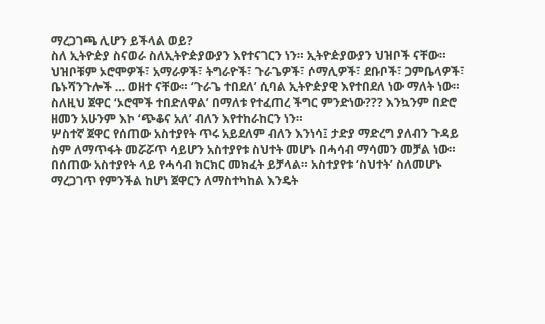ማረጋገጫ ሊሆን ይችላል ወይ?
ስለ ኢትዮዽያ ስናወራ ስለኢትዮዽያውያን እየተናገርን ነን። ኢትዮዽያውያን ህዝቦች ናቸው። ህዝቦቹም ኦሮሞዎች፣ አማራዎች፣ ትግራዮች፣ ጉራጌዎች፣ ሶማሊዎች፣ ደቡቦች፣ ጋምቤላዎች፣ ቤኑሻንጉሎች … ወዘተ ናቸው። ‘ጉራጌ ተበደለ’ ሲባል ኢትዮዽያዊ እየተበደለ ነው ማለት ነው። ስለዚህ ጀዋር ‘ኦሮሞች ተበድለዋል’ በማለቱ የተፈጠረ ችግር ምንድነው??? እንኳንም በድሮ ዘመን አሁንም እኮ ‘ጭቆና አለ’ ብለን እየተከራከርን ነን።
ሦስተኛ ጀዋር የሰጠው አስተያየት ጥሩ አይደለም ብለን እንነሳ፤ ታድያ ማድረግ ያለብን ጉዳይ ስም ለማጥፋት መሯሯጥ ሳይሆን አስተያየቱ ስህተት መሆኑ በሓሳብ ማሳመን መቻል ነው። በሰጠው አስተያየት ላይ የሓሳብ ክርክር መክፈት ይቻላል። አስተያየቱ ‘ስህተት’ ስለመሆኑ ማረጋገጥ የምንችል ከሆነ ጀዋርን ለማስተካከል እንዴት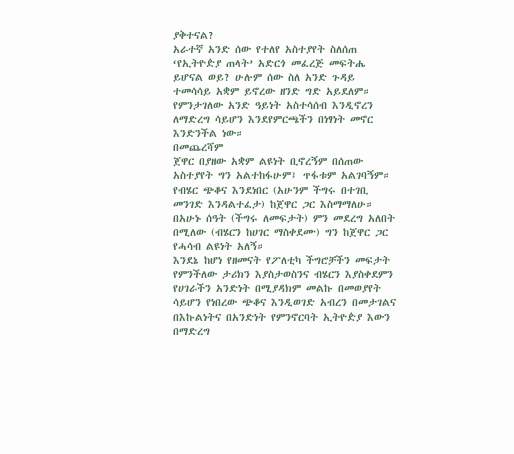ያቅተናል?
አራተኛ አንድ ሰው የተለየ አስተያየት ስለሰጠ ‘የኢትዮዽያ ጠላት’ አድርጎ መፈረጅ መፍትሔ ይሆናል ወይ? ሁሉም ሰው ስለ አንድ ጉዳይ ተመሳሳይ አቋም ይኖረው ዘንድ ግድ አይደለም። የምንታገለው አንድ ዓይነት አስተሳሰብ እንዲኖረን ለማድረግ ሳይሆን እንደየምርጫችን በነፃነት መኖር እንድንችል ነው።
በመጨረሻም
ጀዋር በያዘው አቋም ልዩነት ቢኖረኝም በሰጠው አስተያየት ግን አልተከፋሁም፤ ጥፋቱም አልገባኝም። የብሄር ጭቆና እንደነበር (አሁንም ችግሩ በተገቢ መንገድ እንዳልተፈታ) ከጀዋር ጋር እስማማለሁ። በአሁኑ ሰዓት (ችግሩ ለመፍታት) ምን መደረግ አለበት በሚለው (ብሄርን ከሀገር ማስቀደሙ) ግን ከጀዋር ጋር የሓሳብ ልዩነት አለኝ።
እንደኔ ከሆነ የዘመናት የፖለቲካ ችግሮቻችን መፍታት የምንችለው ታሪክን እያስታወስንና ብሄርን እያስቀደምን የሀገራችን አንድነት በሚያዳክም መልኩ በመወያየት ሳይሆን የነበረው ጭቆና እንዲወገድ አብረን በመታገልና በእኩልነትና በአንድነት የምንኖርባት ኢትዮዽያ እውን በማድረግ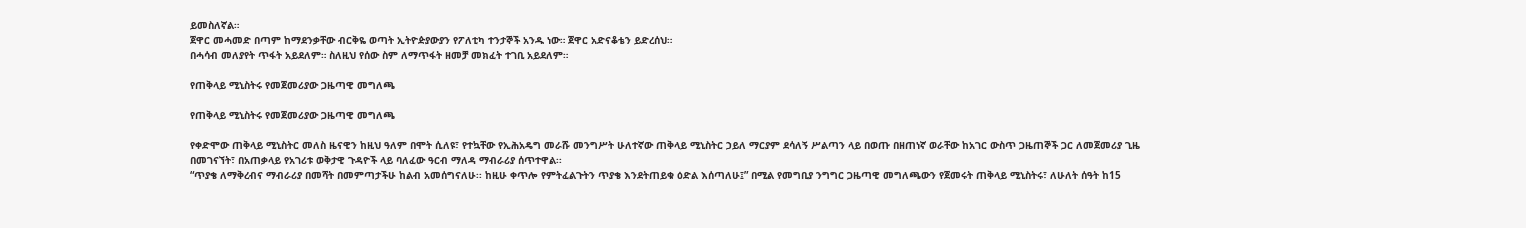ይመስለኛል።
ጀዋር መሓመድ በጣም ከማደንቃቸው ብርቅዬ ወጣት ኢትዮዽያውያን የፖለቲካ ተንታኞች አንዱ ነው። ጀዋር አድናቆቴን ይድረሰህ።
በሓሳብ መለያየት ጥፋት አይደለም። ስለዚህ የሰው ስም ለማጥፋት ዘመቻ መክፈት ተገቢ አይደለም።

የጠቅላይ ሚኒስትሩ የመጀመሪያው ጋዜጣዊ መግለጫ

የጠቅላይ ሚኒስትሩ የመጀመሪያው ጋዜጣዊ መግለጫ

የቀድሞው ጠቅላይ ሚኒስትር መለስ ዜናዊን ከዚህ ዓለም በሞት ሲለዩ፣ የተኳቸው የኢሕአዴግ መራሹ መንግሥት ሁለተኛው ጠቅላይ ሚኒስትር ኃይለ ማርያም ደሳለኝ ሥልጣን ላይ በወጡ በዘጠነኛ ወራቸው ከአገር ውስጥ ጋዜጠኞች ጋር ለመጀመሪያ ጊዜ በመገናኘት፣ በአጠቃላይ የአገሪቱ ወቅታዊ ጉዳዮች ላይ ባለፈው ዓርብ ማለዳ ማብራሪያ ሰጥተዋል፡፡
“ጥያቄ ለማቅረብና ማብራሪያ በመሻት በመምጣታችሁ ከልብ አመሰግናለሁ፡፡ ከዚሁ ቀጥሎ የምትፈልጉትን ጥያቄ እንደትጠይቁ ዕድል እሰጣለሁ፤” በሚል የመግቢያ ንግግር ጋዜጣዊ መግለጫውን የጀመሩት ጠቅላይ ሚኒስትሩ፣ ለሁለት ሰዓት ከ15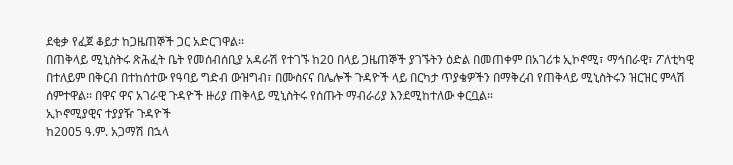ደቂቃ የፈጀ ቆይታ ከጋዜጠኞች ጋር አድርገዋል፡፡
በጠቅላይ ሚኒስትሩ ጽሕፈት ቤት የመሰብሰቢያ አዳራሽ የተገኙ ከ20 በላይ ጋዜጠኞች ያገኙትን ዕድል በመጠቀም በአገሪቱ ኢኮኖሚ፣ ማኅበራዊ፣ ፖለቲካዊ በተለይም በቅርብ በተከሰተው የዓባይ ግድብ ውዝግብ፣ በሙስናና በሌሎች ጉዳዮች ላይ በርካታ ጥያቄዎችን በማቅረብ የጠቅላይ ሚኒስትሩን ዝርዝር ምላሽ ሰምተዋል፡፡ በዋና ዋና አገራዊ ጉዳዮች ዙሪያ ጠቅላይ ሚኒስትሩ የሰጡት ማብራሪያ እንደሚከተለው ቀርቧል፡፡
ኢኮኖሚያዊና ተያያዥ ጉዳዮች
ከ2005 ዓ.ም. አጋማሽ በኋላ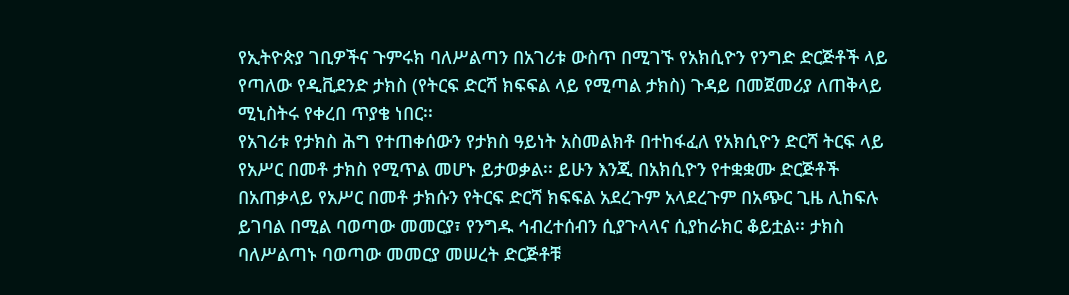የኢትዮጵያ ገቢዎችና ጉምሩክ ባለሥልጣን በአገሪቱ ውስጥ በሚገኙ የአክሲዮን የንግድ ድርጅቶች ላይ የጣለው የዲቪደንድ ታክስ (የትርፍ ድርሻ ክፍፍል ላይ የሚጣል ታክስ) ጉዳይ በመጀመሪያ ለጠቅላይ ሚኒስትሩ የቀረበ ጥያቄ ነበር፡፡
የአገሪቱ የታክስ ሕግ የተጠቀሰውን የታክስ ዓይነት አስመልክቶ በተከፋፈለ የአክሲዮን ድርሻ ትርፍ ላይ የአሥር በመቶ ታክስ የሚጥል መሆኑ ይታወቃል፡፡ ይሁን እንጂ በአክሲዮን የተቋቋሙ ድርጅቶች በአጠቃላይ የአሥር በመቶ ታክሱን የትርፍ ድርሻ ክፍፍል አደረጉም አላደረጉም በአጭር ጊዜ ሊከፍሉ ይገባል በሚል ባወጣው መመርያ፣ የንግዱ ኅብረተሰብን ሲያጉላላና ሲያከራክር ቆይቷል፡፡ ታክስ ባለሥልጣኑ ባወጣው መመርያ መሠረት ድርጅቶቹ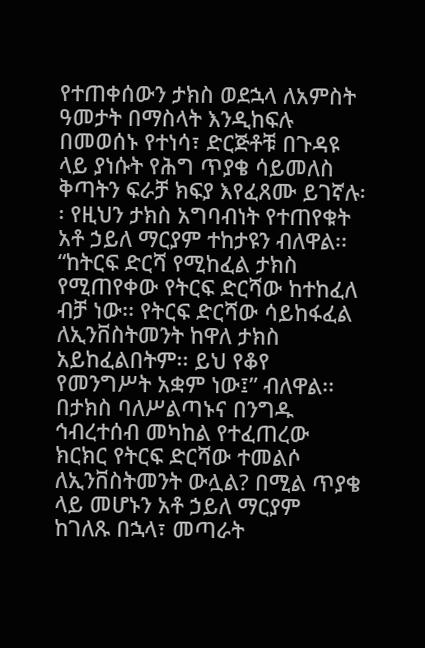የተጠቀሰውን ታክስ ወደኋላ ለአምስት ዓመታት በማስላት እንዲከፍሉ በመወሰኑ የተነሳ፣ ድርጅቶቹ በጉዳዩ ላይ ያነሱት የሕግ ጥያቄ ሳይመለስ ቅጣትን ፍራቻ ክፍያ እየፈጸሙ ይገኛሉ፡፡ የዚህን ታክስ አግባብነት የተጠየቁት አቶ ኃይለ ማርያም ተከታዩን ብለዋል፡፡
“ከትርፍ ድርሻ የሚከፈል ታክስ የሚጠየቀው የትርፍ ድርሻው ከተከፈለ ብቻ ነው፡፡ የትርፍ ድርሻው ሳይከፋፈል ለኢንቨስትመንት ከዋለ ታክስ አይከፈልበትም፡፡ ይህ የቆየ የመንግሥት አቋም ነው፤” ብለዋል፡፡
በታክስ ባለሥልጣኑና በንግዱ ኅብረተሰብ መካከል የተፈጠረው ክርክር የትርፍ ድርሻው ተመልሶ ለኢንቨስትመንት ውሏል? በሚል ጥያቄ ላይ መሆኑን አቶ ኃይለ ማርያም ከገለጹ በኋላ፣ መጣራት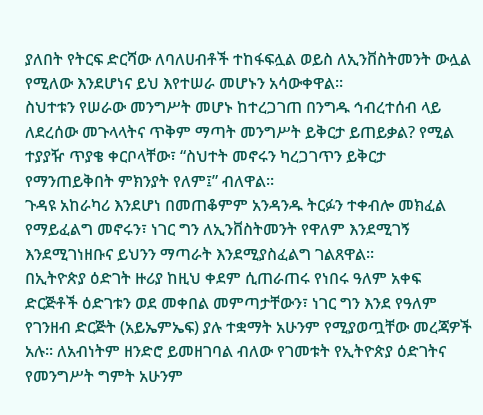ያለበት የትርፍ ድርሻው ለባለሀብቶች ተከፋፍሏል ወይስ ለኢንቨስትመንት ውሏል የሚለው እንደሆነና ይህ እየተሠራ መሆኑን አሳውቀዋል፡፡
ስህተቱን የሠራው መንግሥት መሆኑ ከተረጋገጠ በንግዱ ኅብረተሰብ ላይ ለደረሰው መጉላላትና ጥቅም ማጣት መንግሥት ይቅርታ ይጠይቃል? የሚል ተያያዥ ጥያቄ ቀርቦላቸው፣ “ስህተት መኖሩን ካረጋገጥን ይቅርታ የማንጠይቅበት ምክንያት የለም፤” ብለዋል፡፡
ጉዳዩ አከራካሪ እንደሆነ በመጠቆምም አንዳንዱ ትርፉን ተቀብሎ መክፈል የማይፈልግ መኖሩን፣ ነገር ግን ለኢንቨስትመንት የዋለም እንደሚገኝ እንደሚገነዘቡና ይህንን ማጣራት እንደሚያስፈልግ ገልጸዋል፡፡
በኢትዮጵያ ዕድገት ዙሪያ ከዚህ ቀደም ሲጠራጠሩ የነበሩ ዓለም አቀፍ ድርጅቶች ዕድገቱን ወደ መቀበል መምጣታቸውን፣ ነገር ግን እንደ የዓለም የገንዘብ ድርጅት (አይኤምኤፍ) ያሉ ተቋማት አሁንም የሚያወጧቸው መረጃዎች አሉ፡፡ ለአብነትም ዘንድሮ ይመዘገባል ብለው የገመቱት የኢትዮጵያ ዕድገትና የመንግሥት ግምት አሁንም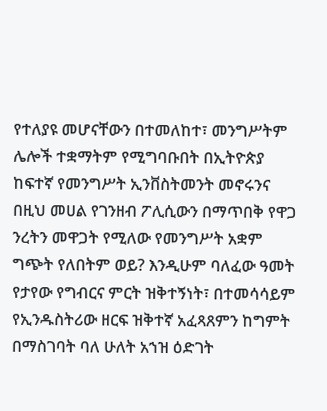የተለያዩ መሆናቸውን በተመለከተ፣ መንግሥትም ሌሎች ተቋማትም የሚግባቡበት በኢትዮጵያ ከፍተኛ የመንግሥት ኢንቨስትመንት መኖሩንና በዚህ መሀል የገንዘብ ፖሊሲውን በማጥበቅ የዋጋ ንረትን መዋጋት የሚለው የመንግሥት አቋም ግጭት የለበትም ወይ? እንዲሁም ባለፈው ዓመት የታየው የግብርና ምርት ዝቅተኝነት፣ በተመሳሳይም የኢንዱስትሪው ዘርፍ ዝቅተኛ አፈጻጸምን ከግምት በማስገባት ባለ ሁለት አኀዝ ዕድገት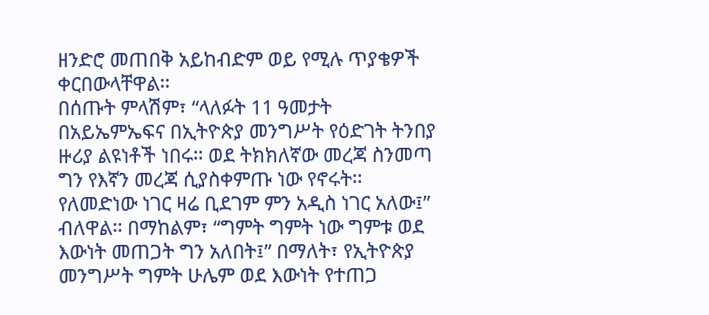ዘንድሮ መጠበቅ አይከብድም ወይ የሚሉ ጥያቄዎች ቀርበውላቸዋል፡፡
በሰጡት ምላሽም፣ “ላለፉት 11 ዓመታት በአይኤምኤፍና በኢትዮጵያ መንግሥት የዕድገት ትንበያ ዙሪያ ልዩነቶች ነበሩ፡፡ ወደ ትክክለኛው መረጃ ስንመጣ ግን የእኛን መረጃ ሲያስቀምጡ ነው የኖሩት፡፡ የለመድነው ነገር ዛሬ ቢደገም ምን አዲስ ነገር አለው፤” ብለዋል፡፡ በማከልም፣ “ግምት ግምት ነው ግምቱ ወደ እውነት መጠጋት ግን አለበት፤” በማለት፣ የኢትዮጵያ መንግሥት ግምት ሁሌም ወደ እውነት የተጠጋ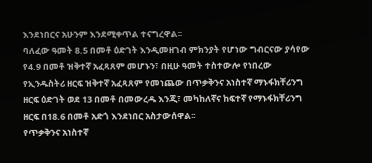እንደነበርና አሁንም እንደሚቀጥል ተናግረዋል፡፡
ባለፈው ዓመት 8.5 በመቶ ዕድገት እንዲመዘገብ ምክንያት የሆነው ግብርናው ያሳየው የ4.9 በመቶ ዝቅተኛ አፈጻጸም መሆኑን፣ በዚሁ ዓመት ተስተውሎ የነበረው የኢንዱስትሪ ዘርፍ ዝቅተኛ አፈጻጸም የመነጨው በጥቃቅንና አነስተኛ ማኑፋክቸሪንግ ዘርፍ ዕድገት ወደ 13 በመቶ በመውረዱ እንጂ፣ መካከለኛና ከፍተኛ የማኑፋክቸሪንግ ዘርፍ በ18.6 በመቶ አድጎ እንደነበር አስታውሰዋል፡፡
የጥቃቅንና አነስተኛ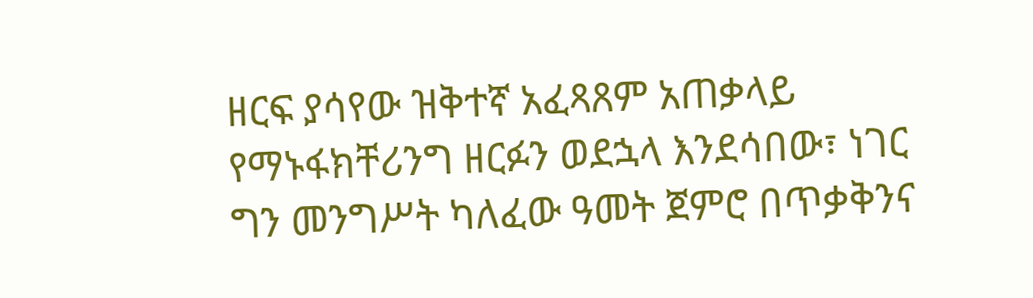ዘርፍ ያሳየው ዝቅተኛ አፈጻጸም አጠቃላይ የማኑፋክቸሪንግ ዘርፉን ወደኋላ እንደሳበው፣ ነገር ግን መንግሥት ካለፈው ዓመት ጀምሮ በጥቃቅንና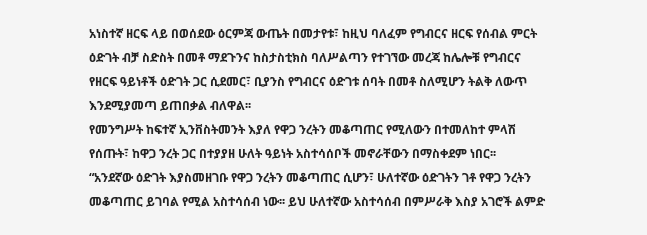አነስተኛ ዘርፍ ላይ በወሰደው ዕርምጃ ውጤት በመታየቱ፣ ከዚህ ባለፈም የግብርና ዘርፍ የሰብል ምርት ዕድገት ብቻ ስድስት በመቶ ማደጉንና ከስታስቲክስ ባለሥልጣን የተገኘው መረጃ ከሌሎቹ የግብርና የዘርፍ ዓይነቶች ዕድገት ጋር ሲደመር፣ ቢያንስ የግብርና ዕድገቱ ሰባት በመቶ ስለሚሆን ትልቅ ለውጥ እንደሚያመጣ ይጠበቃል ብለዋል፡፡
የመንግሥት ከፍተኛ ኢንቨስትመንት እያለ የዋጋ ንረትን መቆጣጠር የሚለውን በተመለከተ ምላሽ የሰጡት፣ ከዋጋ ንረት ጋር በተያያዘ ሁለት ዓይነት አስተሳሰቦች መኖራቸውን በማስቀደም ነበር፡፡
“አንደኛው ዕድገት እያስመዘገቡ የዋጋ ንረትን መቆጣጠር ሲሆን፣ ሁለተኛው ዕድገትን ገቶ የዋጋ ንረትን መቆጣጠር ይገባል የሚል አስተሳሰብ ነው፡፡ ይህ ሁለተኛው አስተሳሰብ በምሥራቅ እስያ አገሮች ልምድ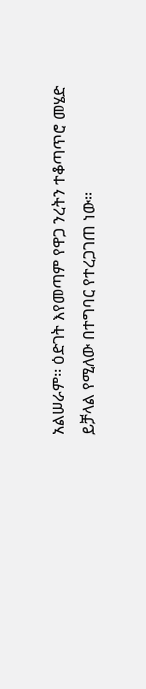አልሠራም፡፡ ዕድገት እየመጣም የዋጋ ንረትን ተቆጣጥሮ መሄድ ይቻላል የሚለው በተግባር የተረጋገጠ ነው፡፡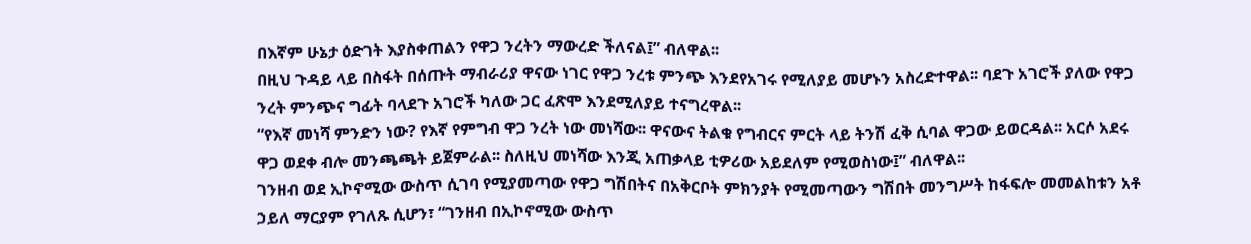በእኛም ሁኔታ ዕድገት እያስቀጠልን የዋጋ ንረትን ማውረድ ችለናል፤” ብለዋል፡፡
በዚህ ጉዳይ ላይ በስፋት በሰጡት ማብራሪያ ዋናው ነገር የዋጋ ንረቱ ምንጭ እንደየአገሩ የሚለያይ መሆኑን አስረድተዋል፡፡ ባደጉ አገሮች ያለው የዋጋ ንረት ምንጭና ግፊት ባላደጉ አገሮች ካለው ጋር ፈጽሞ እንደሚለያይ ተናግረዋል፡፡
“የእኛ መነሻ ምንድን ነው? የእኛ የምግብ ዋጋ ንረት ነው መነሻው፡፡ ዋናውና ትልቁ የግብርና ምርት ላይ ትንሽ ፈቅ ሲባል ዋጋው ይወርዳል፡፡ አርሶ አደሩ ዋጋ ወደቀ ብሎ መንጫጫት ይጀምራል፡፡ ስለዚህ መነሻው እንጂ አጠቃላይ ቲዎሪው አይደለም የሚወስነው፤” ብለዋል፡፡
ገንዘብ ወደ ኢኮኖሚው ውስጥ ሲገባ የሚያመጣው የዋጋ ግሽበትና በአቅርቦት ምክንያት የሚመጣውን ግሽበት መንግሥት ከፋፍሎ መመልከቱን አቶ ኃይለ ማርያም የገለጹ ሲሆን፣ “ገንዘብ በኢኮኖሚው ውስጥ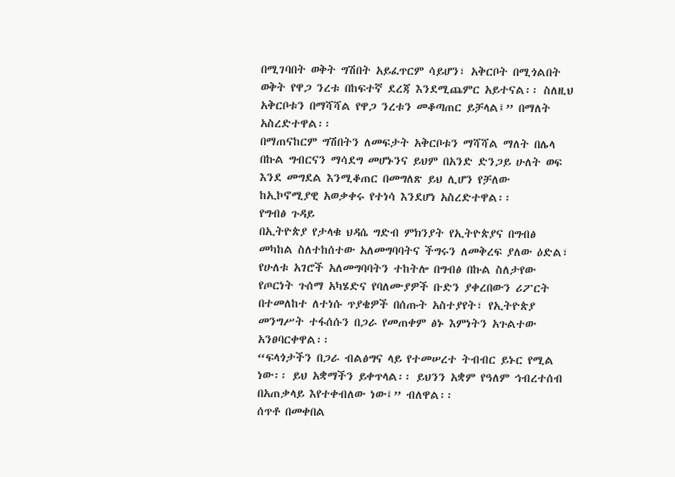በሚገባበት ወቅት ግሽበት አይፈጥርም ሳይሆን፣ አቅርቦት በሚጎልበት ወቅት የዋጋ ንረቱ በከፍተኛ ደረጃ እንደሚጨምር አይተናል፡፡ ስለዚህ አቅርቦቱን በማሻሻል የዋጋ ንረቱን መቆጣጠር ይቻላል፤” በማለት አስረድተዋል፡፡
በማጠናከርም ግሽበትን ለመፍታት አቅርቦቱን ማሻሻል ማለት በሌላ በኩል ግብርናን ማሳደግ መሆኑንና ይህም በአንድ ድንጋይ ሁለት ወፍ እንደ መግደል እንሚቆጠር በመግለጽ ይህ ሊሆን የቻለው ከኢኮኖሚያዊ አወቃቀሩ የተነሳ እንደሆነ አስረድተዋል፡፡
የግብፅ ጉዳይ
በኢትዮጵያ የታላቁ ህዳሴ ግድብ ምክንያት የኢትዮጵያና በግብፅ መካከል ስለተከሰተው አለመግባባትና ችግሩን ለመቅረፍ ያለው ዕድል፣ የሁለቱ አገሮች አለመግባባትን ተከትሎ በግብፅ በኩል ስለታየው የጦርነት ጉሰማ አካሄድና የባለሙያዎች ቡድን ያቀረበውን ሪፖርት በተመለከተ ለተነሱ ጥያቄዎች በሰጡት አስተያየት፣ የኢትዮጵያ መንግሥት ተፋሰሱን በጋራ የመጠቀም ፅኑ እምነትን አጉልተው አንፀባርቀዋል፡፡
“ፍላጎታችን በጋራ ብልፅግና ላይ የተመሠረተ ትብብር ይኑር የሚል ነው፡፡ ይህ አቋማችን ይቀጥላል፡፡ ይህንን አቋም የዓለም ኅብረተሰብ በአጠቃላይ እየተቀብለው ነው፤” ብለዋል፡፡
ሰጥቶ በመቀበል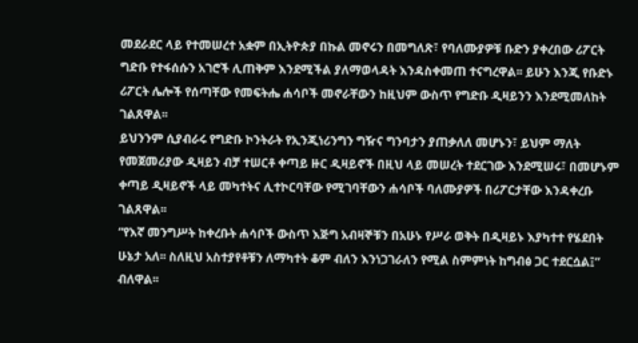መደራደር ላይ የተመሠረተ አቋም በኢትዮጵያ በኩል መኖሩን በመግለጽ፣ የባለሙያዎቹ ቡድን ያቀረበው ሪፖርት ግድቡ የተፋሰሱን አገሮች ሊጠቅም እንደሚችል ያለማወላዳት እንዳስቀመጠ ተናግረዋል፡፡ ይሁን እንጂ የቡድኑ ሪፖርት ሌሎች የሰጣቸው የመፍትሔ ሐሳቦች መኖራቸውን ከዚህም ውስጥ የግድቡ ዲዛይንን እንደሚመለከት ገልጸዋል፡፡
ይህንንም ሲያብራሩ የግድቡ ኮንትራት የኢንጂነሪንግን ግዥና ግንባታን ያጠቃለለ መሆኑን፣ ይህም ማለት የመጀመሪያው ዲዛይን ብቻ ተሠርቶ ቀጣይ ዙር ዲዛይኖች በዚህ ላይ መሠረት ተደርገው እንደሚሠሩ፣ በመሆኑም ቀጣይ ዲዛይኖች ላይ መካተትና ሊተኮርባቸው የሚገባቸውን ሐሳቦች ባለሙያዎች በሪፖርታቸው እንዳቀረቡ ገልጸዋል፡፡
“የእኛ መንግሥት ከቀረቡት ሐሳቦች ውስጥ እጅግ አብዛኞቹን በአሁኑ የሥራ ወቅት በዲዛይኑ እያካተተ የሄደበት ሁኔታ አለ፡፡ ስለዚህ አስተያየቶቹን ለማካተት ቆም ብለን እንነጋገራለን የሚል ስምምነት ከግብፅ ጋር ተደርሷል፤” ብለዋል፡፡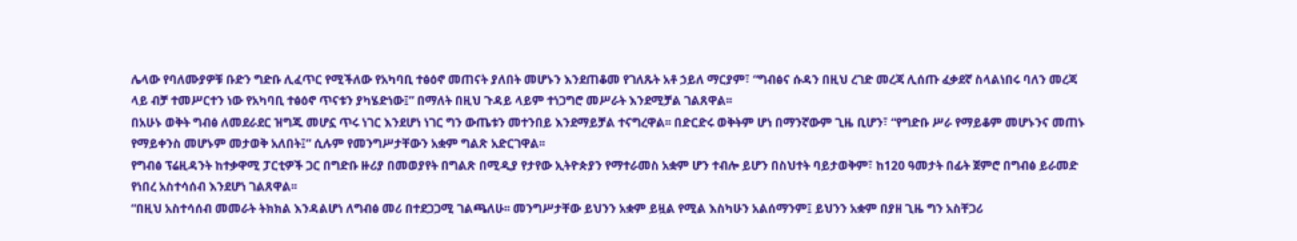ሌላው የባለሙያዎቹ ቡድን ግድቡ ሊፈጥር የሚችለው የአካባቢ ተፅዕኖ መጠናት ያለበት መሆኑን እንደጠቆመ የገለጹት አቶ ኃይለ ማርያም፣ “ግብፅና ሱዳን በዚህ ረገድ መረጃ ሊሰጡ ፈቃደኛ ስላልነበሩ ባለን መረጃ ላይ ብቻ ተመሥርተን ነው የአካባቢ ተፅዕኖ ጥናቱን ያካሄድነው፤” በማለት በዚህ ጉዳይ ላይም ተነጋግሮ መሥራት እንደሚቻል ገልጸዋል፡፡
በአሁኑ ወቅት ግብፅ ለመደራደር ዝግጁ መሆኗ ጥሩ ነገር እንደሆነ ነገር ግን ውጤቱን መተንበይ እንደማይቻል ተናግረዋል፡፡ በድርድሩ ወቅትም ሆነ በማንኛውም ጊዜ ቢሆን፣ “የግድቡ ሥራ የማይቆም መሆኑንና መጠኑ የማይቀንስ መሆኑም መታወቅ አለበት፤” ሲሉም የመንግሥታቸውን አቋም ግልጽ አድርገዋል፡፡
የግብፅ ፕሬዚዳንት ከተቃዋሚ ፓርቲዎች ጋር በግድቡ ዙሪያ በመወያየት በግልጽ በሚዲያ የታየው ኢትዮጵያን የማተራመስ አቋም ሆን ተብሎ ይሆን በስህተት ባይታወቅም፣ ከ120 ዓመታት በፊት ጀምሮ በግብፅ ይራመድ የነበረ አስተሳሰብ እንደሆነ ገልጸዋል፡፡
“በዚህ አስተሳሰብ መመራት ትክክል እንዳልሆነ ለግብፅ መሪ በተደጋጋሚ ገልጫለሁ፡፡ መንግሥታቸው ይህንን አቋም ይዟል የሚል እስካሁን አልሰማንም፤ ይህንን አቋም በያዘ ጊዜ ግን አስቸጋሪ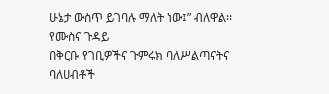ሁኔታ ውስጥ ይገባሉ ማለት ነው፤” ብለዋል፡፡
የሙስና ጉዳይ
በቅርቡ የገቢዎችና ጉምሩክ ባለሥልጣናትና ባለሀብቶች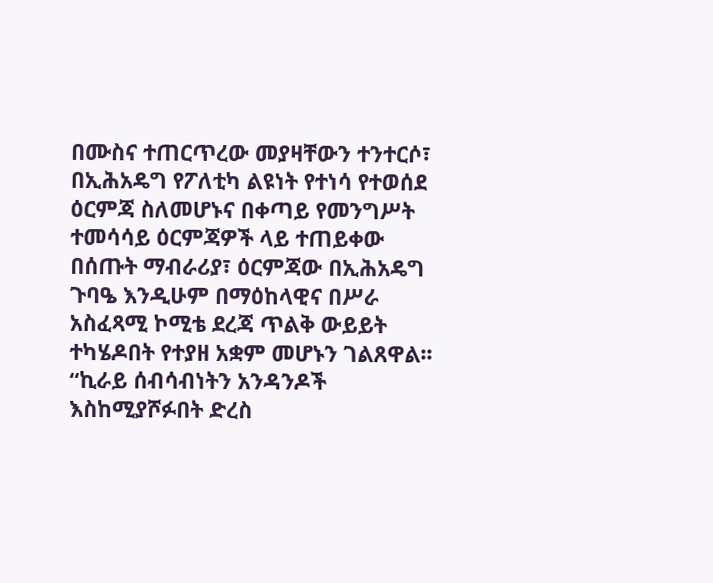በሙስና ተጠርጥረው መያዛቸውን ተንተርሶ፣ በኢሕአዴግ የፖለቲካ ልዩነት የተነሳ የተወሰደ ዕርምጃ ስለመሆኑና በቀጣይ የመንግሥት ተመሳሳይ ዕርምጃዎች ላይ ተጠይቀው በሰጡት ማብራሪያ፣ ዕርምጃው በኢሕአዴግ ጉባዔ እንዲሁም በማዕከላዊና በሥራ አስፈጻሚ ኮሚቴ ደረጃ ጥልቅ ውይይት ተካሄዶበት የተያዘ አቋም መሆኑን ገልጸዋል፡፡
“ኪራይ ሰብሳብነትን አንዳንዶች እስከሚያሾፉበት ድረስ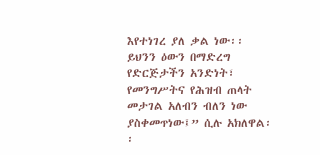እየተነገረ ያለ ቃል ነው፡፡ ይህንን ዕውን በማድረግ የድርጅታችን አንድነት፣ የመንግሥትና የሕዝብ ጠላት መታገል አለብን ብለን ነው ያስቀመጥነው፤” ሲሉ አክለዋል፡፡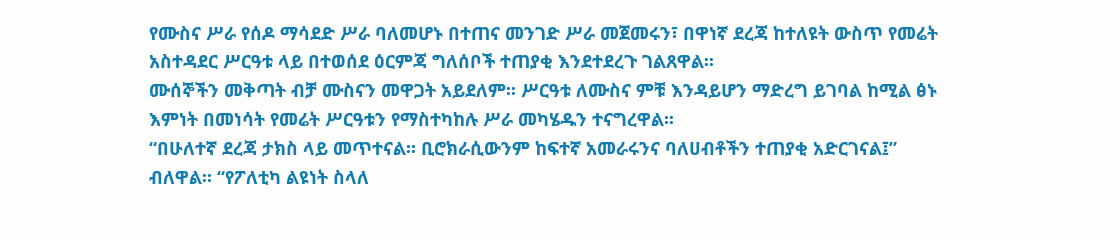የሙስና ሥራ የሰዶ ማሳደድ ሥራ ባለመሆኑ በተጠና መንገድ ሥራ መጀመሩን፣ በዋነኛ ደረጃ ከተለዩት ውስጥ የመሬት አስተዳደር ሥርዓቱ ላይ በተወሰደ ዕርምጃ ግለሰቦች ተጠያቂ እንደተደረጉ ገልጸዋል፡፡
ሙሰኞችን መቅጣት ብቻ ሙስናን መዋጋት አይደለም፡፡ ሥርዓቱ ለሙስና ምቹ እንዳይሆን ማድረግ ይገባል ከሚል ፅኑ እምነት በመነሳት የመሬት ሥርዓቱን የማስተካከሉ ሥራ መካሄዱን ተናግረዋል፡፡
“በሁለተኛ ደረጃ ታክስ ላይ መጥተናል፡፡ ቢሮክራሲውንም ከፍተኛ አመራሩንና ባለሀብቶችን ተጠያቂ አድርገናል፤” ብለዋል፡፡ “የፖለቲካ ልዩነት ስላለ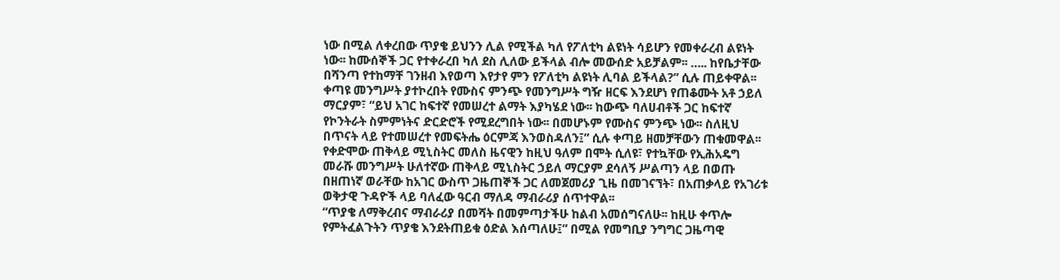ነው በሚል ለቀረበው ጥያቄ ይህንን ሊል የሚችል ካለ የፖለቲካ ልዩነት ሳይሆን የመቀራረብ ልዩነት ነው፡፡ ከሙሰኞች ጋር የተቀራረበ ካለ ደስ ሊለው ይችላል ብሎ መውሰድ አይቻልም፡፡ ….. ከየቤታቸው በሻንጣ የተከማቸ ገንዘብ እየወጣ እየታየ ምን የፖለቲካ ልዩነት ሊባል ይችላል?” ሲሉ ጠይቀዋል፡፡
ቀጣዩ መንግሥት ያተኮረበት የሙስና ምንጭ የመንግሥት ግዥ ዘርፍ እንደሆነ የጠቆሙት አቶ ኃይለ ማርያም፣ “ይህ አገር ከፍተኛ የመሠረተ ልማት እያካሄደ ነው፡፡ ከውጭ ባለሀብቶች ጋር ከፍተኛ የኮንትራት ስምምነትና ድርድሮች የሚደረግበት ነው፡፡ በመሆኑም የሙስና ምንጭ ነው፡፡ ስለዚህ በጥናት ላይ የተመሠረተ የመፍትሔ ዕርምጃ እንወስዳለን፤” ሲሉ ቀጣይ ዘመቻቸውን ጠቁመዋል፡፡
የቀድሞው ጠቅላይ ሚኒስትር መለስ ዜናዊን ከዚህ ዓለም በሞት ሲለዩ፣ የተኳቸው የኢሕአዴግ መራሹ መንግሥት ሁለተኛው ጠቅላይ ሚኒስትር ኃይለ ማርያም ደሳለኝ ሥልጣን ላይ በወጡ በዘጠነኛ ወራቸው ከአገር ውስጥ ጋዜጠኞች ጋር ለመጀመሪያ ጊዜ በመገናኘት፣ በአጠቃላይ የአገሪቱ ወቅታዊ ጉዳዮች ላይ ባለፈው ዓርብ ማለዳ ማብራሪያ ሰጥተዋል፡፡
“ጥያቄ ለማቅረብና ማብራሪያ በመሻት በመምጣታችሁ ከልብ አመሰግናለሁ፡፡ ከዚሁ ቀጥሎ የምትፈልጉትን ጥያቄ እንደትጠይቁ ዕድል እሰጣለሁ፤” በሚል የመግቢያ ንግግር ጋዜጣዊ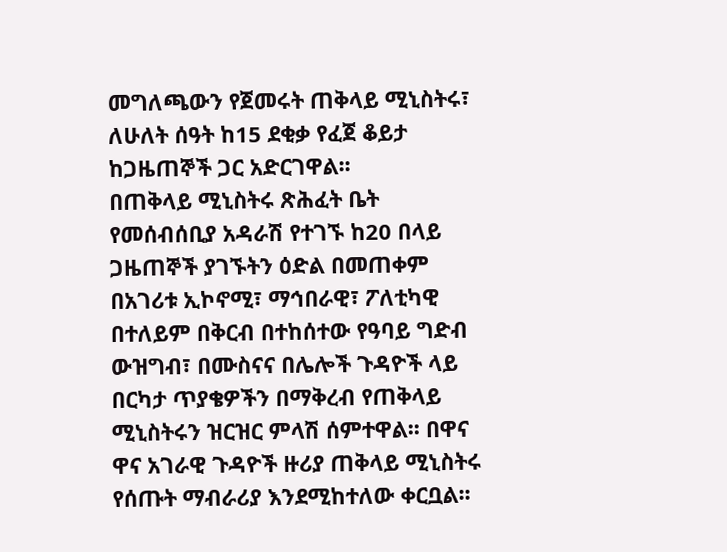መግለጫውን የጀመሩት ጠቅላይ ሚኒስትሩ፣ ለሁለት ሰዓት ከ15 ደቂቃ የፈጀ ቆይታ ከጋዜጠኞች ጋር አድርገዋል፡፡
በጠቅላይ ሚኒስትሩ ጽሕፈት ቤት የመሰብሰቢያ አዳራሽ የተገኙ ከ20 በላይ ጋዜጠኞች ያገኙትን ዕድል በመጠቀም በአገሪቱ ኢኮኖሚ፣ ማኅበራዊ፣ ፖለቲካዊ በተለይም በቅርብ በተከሰተው የዓባይ ግድብ ውዝግብ፣ በሙስናና በሌሎች ጉዳዮች ላይ በርካታ ጥያቄዎችን በማቅረብ የጠቅላይ ሚኒስትሩን ዝርዝር ምላሽ ሰምተዋል፡፡ በዋና ዋና አገራዊ ጉዳዮች ዙሪያ ጠቅላይ ሚኒስትሩ የሰጡት ማብራሪያ እንደሚከተለው ቀርቧል፡፡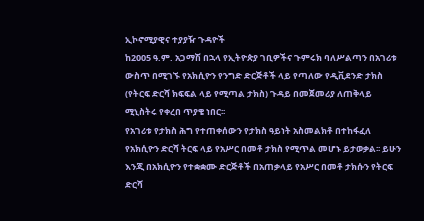ኢኮኖሚያዊና ተያያዥ ጉዳዮች
ከ2005 ዓ.ም. አጋማሽ በኋላ የኢትዮጵያ ገቢዎችና ጉምሩክ ባለሥልጣን በአገሪቱ ውስጥ በሚገኙ የአክሲዮን የንግድ ድርጅቶች ላይ የጣለው የዲቪደንድ ታክስ (የትርፍ ድርሻ ክፍፍል ላይ የሚጣል ታክስ) ጉዳይ በመጀመሪያ ለጠቅላይ ሚኒስትሩ የቀረበ ጥያቄ ነበር፡፡
የአገሪቱ የታክስ ሕግ የተጠቀሰውን የታክስ ዓይነት አስመልክቶ በተከፋፈለ የአክሲዮን ድርሻ ትርፍ ላይ የአሥር በመቶ ታክስ የሚጥል መሆኑ ይታወቃል፡፡ ይሁን እንጂ በአክሲዮን የተቋቋሙ ድርጅቶች በአጠቃላይ የአሥር በመቶ ታክሱን የትርፍ ድርሻ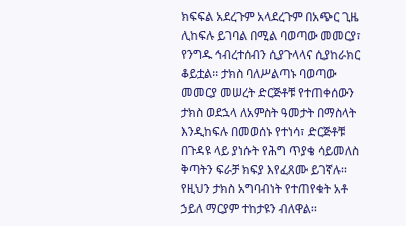ክፍፍል አደረጉም አላደረጉም በአጭር ጊዜ ሊከፍሉ ይገባል በሚል ባወጣው መመርያ፣ የንግዱ ኅብረተሰብን ሲያጉላላና ሲያከራክር ቆይቷል፡፡ ታክስ ባለሥልጣኑ ባወጣው መመርያ መሠረት ድርጅቶቹ የተጠቀሰውን ታክስ ወደኋላ ለአምስት ዓመታት በማስላት እንዲከፍሉ በመወሰኑ የተነሳ፣ ድርጅቶቹ በጉዳዩ ላይ ያነሱት የሕግ ጥያቄ ሳይመለስ ቅጣትን ፍራቻ ክፍያ እየፈጸሙ ይገኛሉ፡፡ የዚህን ታክስ አግባብነት የተጠየቁት አቶ ኃይለ ማርያም ተከታዩን ብለዋል፡፡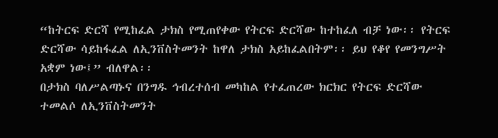“ከትርፍ ድርሻ የሚከፈል ታክስ የሚጠየቀው የትርፍ ድርሻው ከተከፈለ ብቻ ነው፡፡ የትርፍ ድርሻው ሳይከፋፈል ለኢንቨስትመንት ከዋለ ታክስ አይከፈልበትም፡፡ ይህ የቆየ የመንግሥት አቋም ነው፤” ብለዋል፡፡
በታክስ ባለሥልጣኑና በንግዱ ኅብረተሰብ መካከል የተፈጠረው ክርክር የትርፍ ድርሻው ተመልሶ ለኢንቨስትመንት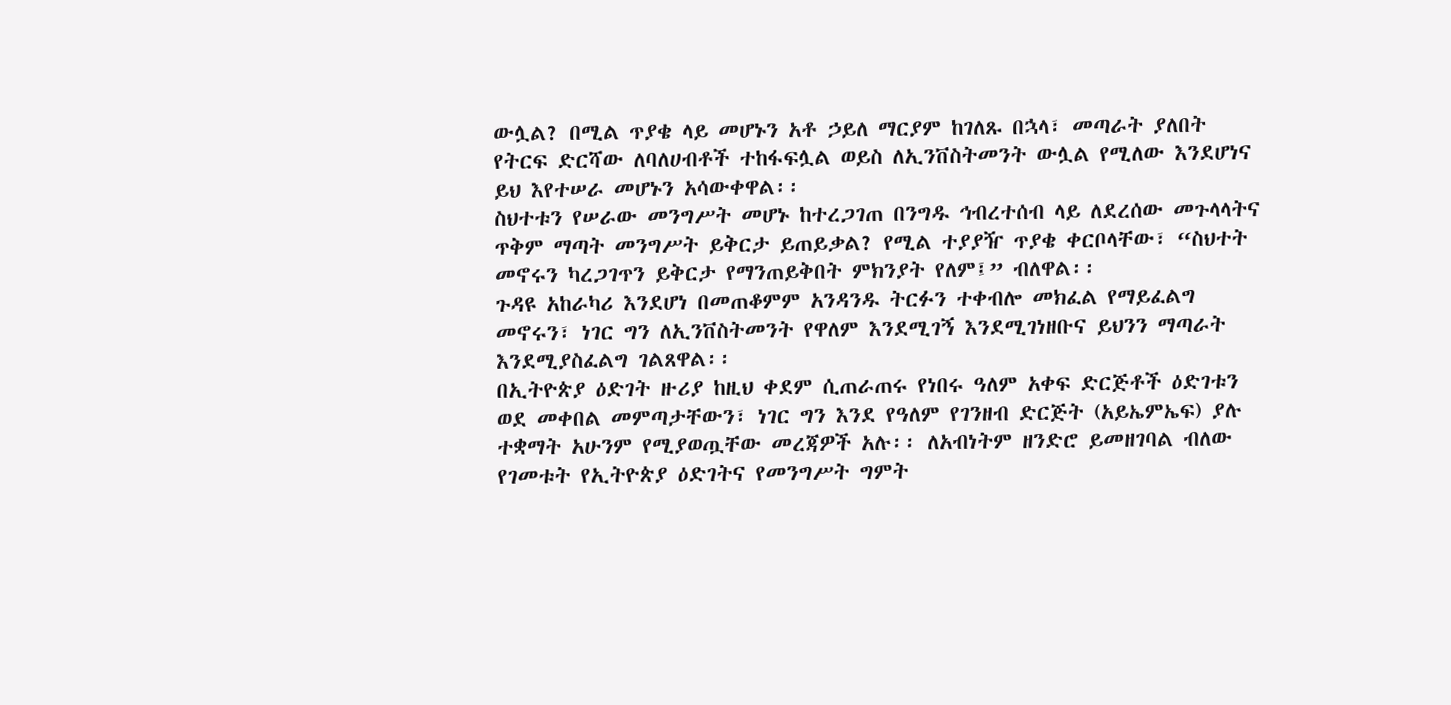ውሏል? በሚል ጥያቄ ላይ መሆኑን አቶ ኃይለ ማርያም ከገለጹ በኋላ፣ መጣራት ያለበት የትርፍ ድርሻው ለባለሀብቶች ተከፋፍሏል ወይስ ለኢንቨስትመንት ውሏል የሚለው እንደሆነና ይህ እየተሠራ መሆኑን አሳውቀዋል፡፡
ስህተቱን የሠራው መንግሥት መሆኑ ከተረጋገጠ በንግዱ ኅብረተሰብ ላይ ለደረሰው መጉላላትና ጥቅም ማጣት መንግሥት ይቅርታ ይጠይቃል? የሚል ተያያዥ ጥያቄ ቀርቦላቸው፣ “ስህተት መኖሩን ካረጋገጥን ይቅርታ የማንጠይቅበት ምክንያት የለም፤” ብለዋል፡፡
ጉዳዩ አከራካሪ እንደሆነ በመጠቆምም አንዳንዱ ትርፉን ተቀብሎ መክፈል የማይፈልግ መኖሩን፣ ነገር ግን ለኢንቨስትመንት የዋለም እንደሚገኝ እንደሚገነዘቡና ይህንን ማጣራት እንደሚያስፈልግ ገልጸዋል፡፡
በኢትዮጵያ ዕድገት ዙሪያ ከዚህ ቀደም ሲጠራጠሩ የነበሩ ዓለም አቀፍ ድርጅቶች ዕድገቱን ወደ መቀበል መምጣታቸውን፣ ነገር ግን እንደ የዓለም የገንዘብ ድርጅት (አይኤምኤፍ) ያሉ ተቋማት አሁንም የሚያወጧቸው መረጃዎች አሉ፡፡ ለአብነትም ዘንድሮ ይመዘገባል ብለው የገመቱት የኢትዮጵያ ዕድገትና የመንግሥት ግምት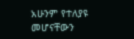አሁንም የተለያዩ መሆናቸውን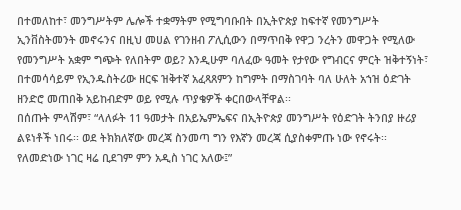በተመለከተ፣ መንግሥትም ሌሎች ተቋማትም የሚግባቡበት በኢትዮጵያ ከፍተኛ የመንግሥት ኢንቨስትመንት መኖሩንና በዚህ መሀል የገንዘብ ፖሊሲውን በማጥበቅ የዋጋ ንረትን መዋጋት የሚለው የመንግሥት አቋም ግጭት የለበትም ወይ? እንዲሁም ባለፈው ዓመት የታየው የግብርና ምርት ዝቅተኝነት፣ በተመሳሳይም የኢንዱስትሪው ዘርፍ ዝቅተኛ አፈጻጸምን ከግምት በማስገባት ባለ ሁለት አኀዝ ዕድገት ዘንድሮ መጠበቅ አይከብድም ወይ የሚሉ ጥያቄዎች ቀርበውላቸዋል፡፡
በሰጡት ምላሽም፣ “ላለፉት 11 ዓመታት በአይኤምኤፍና በኢትዮጵያ መንግሥት የዕድገት ትንበያ ዙሪያ ልዩነቶች ነበሩ፡፡ ወደ ትክክለኛው መረጃ ስንመጣ ግን የእኛን መረጃ ሲያስቀምጡ ነው የኖሩት፡፡ የለመድነው ነገር ዛሬ ቢደገም ምን አዲስ ነገር አለው፤”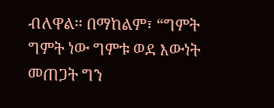ብለዋል፡፡ በማከልም፣ “ግምት ግምት ነው ግምቱ ወደ እውነት መጠጋት ግን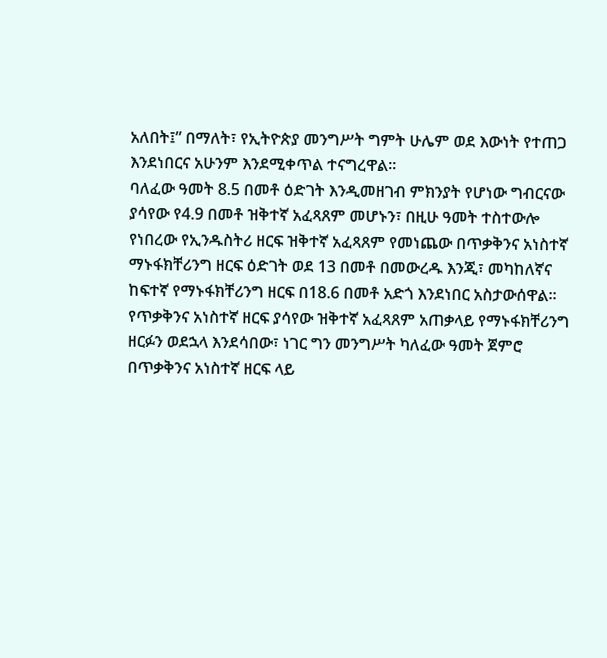አለበት፤” በማለት፣ የኢትዮጵያ መንግሥት ግምት ሁሌም ወደ እውነት የተጠጋ እንደነበርና አሁንም እንደሚቀጥል ተናግረዋል፡፡
ባለፈው ዓመት 8.5 በመቶ ዕድገት እንዲመዘገብ ምክንያት የሆነው ግብርናው ያሳየው የ4.9 በመቶ ዝቅተኛ አፈጻጸም መሆኑን፣ በዚሁ ዓመት ተስተውሎ የነበረው የኢንዱስትሪ ዘርፍ ዝቅተኛ አፈጻጸም የመነጨው በጥቃቅንና አነስተኛ ማኑፋክቸሪንግ ዘርፍ ዕድገት ወደ 13 በመቶ በመውረዱ እንጂ፣ መካከለኛና ከፍተኛ የማኑፋክቸሪንግ ዘርፍ በ18.6 በመቶ አድጎ እንደነበር አስታውሰዋል፡፡
የጥቃቅንና አነስተኛ ዘርፍ ያሳየው ዝቅተኛ አፈጻጸም አጠቃላይ የማኑፋክቸሪንግ ዘርፉን ወደኋላ እንደሳበው፣ ነገር ግን መንግሥት ካለፈው ዓመት ጀምሮ በጥቃቅንና አነስተኛ ዘርፍ ላይ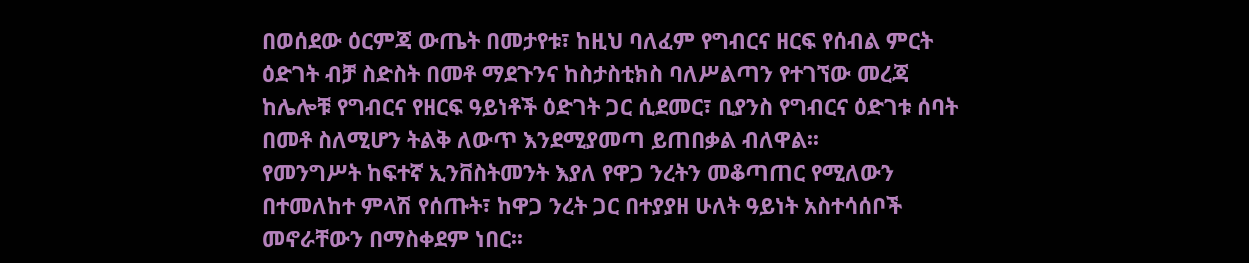በወሰደው ዕርምጃ ውጤት በመታየቱ፣ ከዚህ ባለፈም የግብርና ዘርፍ የሰብል ምርት ዕድገት ብቻ ስድስት በመቶ ማደጉንና ከስታስቲክስ ባለሥልጣን የተገኘው መረጃ ከሌሎቹ የግብርና የዘርፍ ዓይነቶች ዕድገት ጋር ሲደመር፣ ቢያንስ የግብርና ዕድገቱ ሰባት በመቶ ስለሚሆን ትልቅ ለውጥ እንደሚያመጣ ይጠበቃል ብለዋል፡፡
የመንግሥት ከፍተኛ ኢንቨስትመንት እያለ የዋጋ ንረትን መቆጣጠር የሚለውን በተመለከተ ምላሽ የሰጡት፣ ከዋጋ ንረት ጋር በተያያዘ ሁለት ዓይነት አስተሳሰቦች መኖራቸውን በማስቀደም ነበር፡፡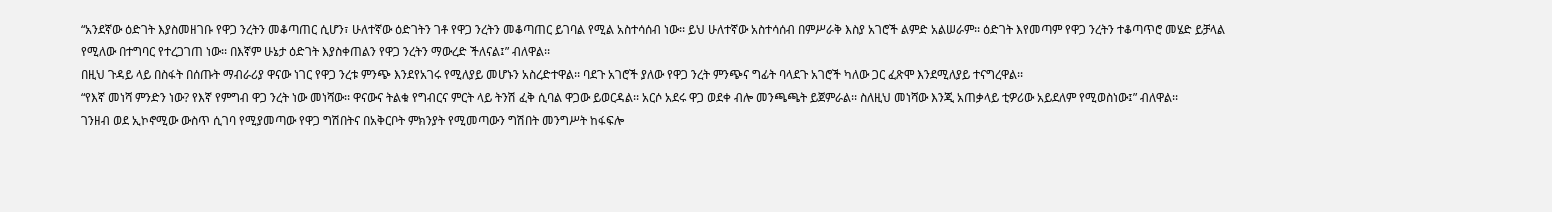“አንደኛው ዕድገት እያስመዘገቡ የዋጋ ንረትን መቆጣጠር ሲሆን፣ ሁለተኛው ዕድገትን ገቶ የዋጋ ንረትን መቆጣጠር ይገባል የሚል አስተሳሰብ ነው፡፡ ይህ ሁለተኛው አስተሳሰብ በምሥራቅ እስያ አገሮች ልምድ አልሠራም፡፡ ዕድገት እየመጣም የዋጋ ንረትን ተቆጣጥሮ መሄድ ይቻላል የሚለው በተግባር የተረጋገጠ ነው፡፡ በእኛም ሁኔታ ዕድገት እያስቀጠልን የዋጋ ንረትን ማውረድ ችለናል፤” ብለዋል፡፡
በዚህ ጉዳይ ላይ በስፋት በሰጡት ማብራሪያ ዋናው ነገር የዋጋ ንረቱ ምንጭ እንደየአገሩ የሚለያይ መሆኑን አስረድተዋል፡፡ ባደጉ አገሮች ያለው የዋጋ ንረት ምንጭና ግፊት ባላደጉ አገሮች ካለው ጋር ፈጽሞ እንደሚለያይ ተናግረዋል፡፡
“የእኛ መነሻ ምንድን ነው? የእኛ የምግብ ዋጋ ንረት ነው መነሻው፡፡ ዋናውና ትልቁ የግብርና ምርት ላይ ትንሽ ፈቅ ሲባል ዋጋው ይወርዳል፡፡ አርሶ አደሩ ዋጋ ወደቀ ብሎ መንጫጫት ይጀምራል፡፡ ስለዚህ መነሻው እንጂ አጠቃላይ ቲዎሪው አይደለም የሚወስነው፤” ብለዋል፡፡
ገንዘብ ወደ ኢኮኖሚው ውስጥ ሲገባ የሚያመጣው የዋጋ ግሽበትና በአቅርቦት ምክንያት የሚመጣውን ግሽበት መንግሥት ከፋፍሎ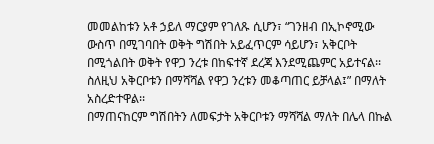መመልከቱን አቶ ኃይለ ማርያም የገለጹ ሲሆን፣ “ገንዘብ በኢኮኖሚው ውስጥ በሚገባበት ወቅት ግሽበት አይፈጥርም ሳይሆን፣ አቅርቦት በሚጎልበት ወቅት የዋጋ ንረቱ በከፍተኛ ደረጃ እንደሚጨምር አይተናል፡፡ ስለዚህ አቅርቦቱን በማሻሻል የዋጋ ንረቱን መቆጣጠር ይቻላል፤” በማለት አስረድተዋል፡፡
በማጠናከርም ግሽበትን ለመፍታት አቅርቦቱን ማሻሻል ማለት በሌላ በኩል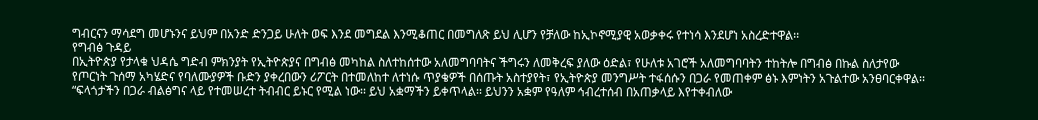ግብርናን ማሳደግ መሆኑንና ይህም በአንድ ድንጋይ ሁለት ወፍ እንደ መግደል እንሚቆጠር በመግለጽ ይህ ሊሆን የቻለው ከኢኮኖሚያዊ አወቃቀሩ የተነሳ እንደሆነ አስረድተዋል፡፡
የግብፅ ጉዳይ
በኢትዮጵያ የታላቁ ህዳሴ ግድብ ምክንያት የኢትዮጵያና በግብፅ መካከል ስለተከሰተው አለመግባባትና ችግሩን ለመቅረፍ ያለው ዕድል፣ የሁለቱ አገሮች አለመግባባትን ተከትሎ በግብፅ በኩል ስለታየው የጦርነት ጉሰማ አካሄድና የባለሙያዎች ቡድን ያቀረበውን ሪፖርት በተመለከተ ለተነሱ ጥያቄዎች በሰጡት አስተያየት፣ የኢትዮጵያ መንግሥት ተፋሰሱን በጋራ የመጠቀም ፅኑ እምነትን አጉልተው አንፀባርቀዋል፡፡
“ፍላጎታችን በጋራ ብልፅግና ላይ የተመሠረተ ትብብር ይኑር የሚል ነው፡፡ ይህ አቋማችን ይቀጥላል፡፡ ይህንን አቋም የዓለም ኅብረተሰብ በአጠቃላይ እየተቀብለው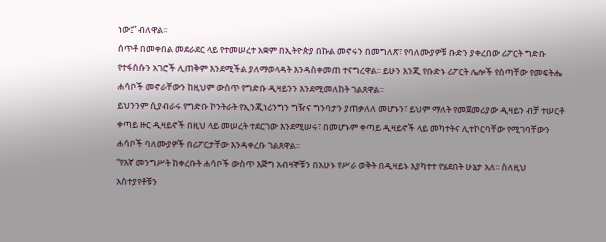ነው፤” ብለዋል፡፡
ሰጥቶ በመቀበል መደራደር ላይ የተመሠረተ አቋም በኢትዮጵያ በኩል መኖሩን በመግለጽ፣ የባለሙያዎቹ ቡድን ያቀረበው ሪፖርት ግድቡ የተፋሰሱን አገሮች ሊጠቅም እንደሚችል ያለማወላዳት እንዳስቀመጠ ተናግረዋል፡፡ ይሁን እንጂ የቡድኑ ሪፖርት ሌሎች የሰጣቸው የመፍትሔ ሐሳቦች መኖራቸውን ከዚህም ውስጥ የግድቡ ዲዛይንን እንደሚመለከት ገልጸዋል፡፡
ይህንንም ሲያብራሩ የግድቡ ኮንትራት የኢንጂነሪንግን ግዥና ግንባታን ያጠቃለለ መሆኑን፣ ይህም ማለት የመጀመሪያው ዲዛይን ብቻ ተሠርቶ ቀጣይ ዙር ዲዛይኖች በዚህ ላይ መሠረት ተደርገው እንደሚሠሩ፣ በመሆኑም ቀጣይ ዲዛይኖች ላይ መካተትና ሊተኮርባቸው የሚገባቸውን ሐሳቦች ባለሙያዎች በሪፖርታቸው እንዳቀረቡ ገልጸዋል፡፡
“የእኛ መንግሥት ከቀረቡት ሐሳቦች ውስጥ እጅግ አብዛኞቹን በአሁኑ የሥራ ወቅት በዲዛይኑ እያካተተ የሄደበት ሁኔታ አለ፡፡ ስለዚህ አስተያየቶቹን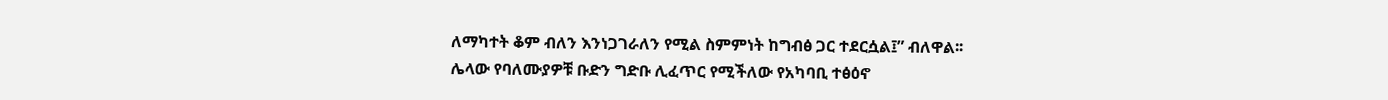ለማካተት ቆም ብለን እንነጋገራለን የሚል ስምምነት ከግብፅ ጋር ተደርሷል፤” ብለዋል፡፡
ሌላው የባለሙያዎቹ ቡድን ግድቡ ሊፈጥር የሚችለው የአካባቢ ተፅዕኖ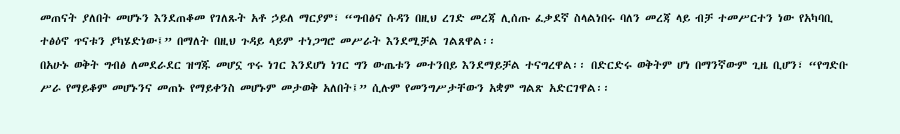መጠናት ያለበት መሆኑን እንደጠቆመ የገለጹት አቶ ኃይለ ማርያም፣ “ግብፅና ሱዳን በዚህ ረገድ መረጃ ሊሰጡ ፈቃደኛ ስላልነበሩ ባለን መረጃ ላይ ብቻ ተመሥርተን ነው የአካባቢ ተፅዕኖ ጥናቱን ያካሄድነው፤” በማለት በዚህ ጉዳይ ላይም ተነጋግሮ መሥራት እንደሚቻል ገልጸዋል፡፡
በአሁኑ ወቅት ግብፅ ለመደራደር ዝግጁ መሆኗ ጥሩ ነገር እንደሆነ ነገር ግን ውጤቱን መተንበይ እንደማይቻል ተናግረዋል፡፡ በድርድሩ ወቅትም ሆነ በማንኛውም ጊዜ ቢሆን፣ “የግድቡ ሥራ የማይቆም መሆኑንና መጠኑ የማይቀንስ መሆኑም መታወቅ አለበት፤” ሲሉም የመንግሥታቸውን አቋም ግልጽ አድርገዋል፡፡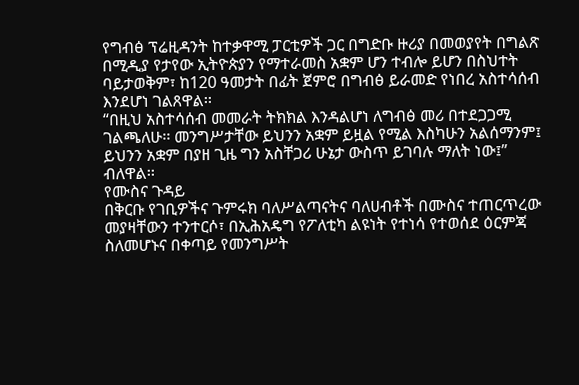የግብፅ ፕሬዚዳንት ከተቃዋሚ ፓርቲዎች ጋር በግድቡ ዙሪያ በመወያየት በግልጽ በሚዲያ የታየው ኢትዮጵያን የማተራመስ አቋም ሆን ተብሎ ይሆን በስህተት ባይታወቅም፣ ከ120 ዓመታት በፊት ጀምሮ በግብፅ ይራመድ የነበረ አስተሳሰብ እንደሆነ ገልጸዋል፡፡
“በዚህ አስተሳሰብ መመራት ትክክል እንዳልሆነ ለግብፅ መሪ በተደጋጋሚ ገልጫለሁ፡፡ መንግሥታቸው ይህንን አቋም ይዟል የሚል እስካሁን አልሰማንም፤ ይህንን አቋም በያዘ ጊዜ ግን አስቸጋሪ ሁኔታ ውስጥ ይገባሉ ማለት ነው፤” ብለዋል፡፡
የሙስና ጉዳይ
በቅርቡ የገቢዎችና ጉምሩክ ባለሥልጣናትና ባለሀብቶች በሙስና ተጠርጥረው መያዛቸውን ተንተርሶ፣ በኢሕአዴግ የፖለቲካ ልዩነት የተነሳ የተወሰደ ዕርምጃ ስለመሆኑና በቀጣይ የመንግሥት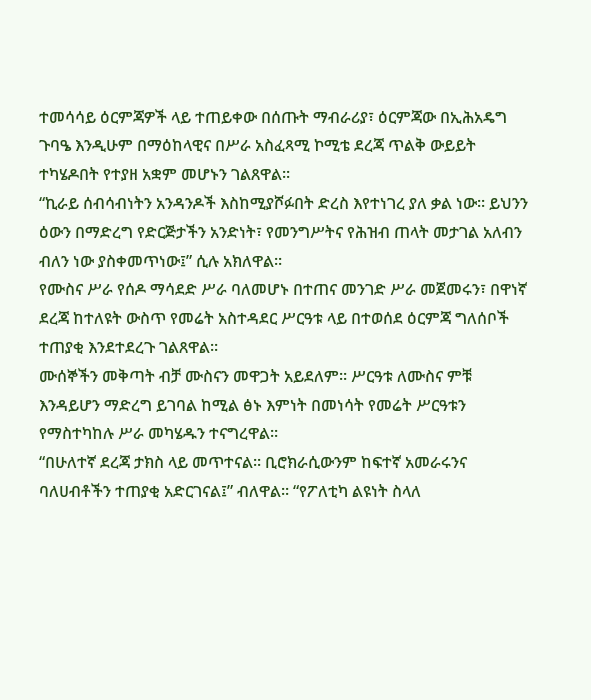ተመሳሳይ ዕርምጃዎች ላይ ተጠይቀው በሰጡት ማብራሪያ፣ ዕርምጃው በኢሕአዴግ ጉባዔ እንዲሁም በማዕከላዊና በሥራ አስፈጻሚ ኮሚቴ ደረጃ ጥልቅ ውይይት ተካሄዶበት የተያዘ አቋም መሆኑን ገልጸዋል፡፡
“ኪራይ ሰብሳብነትን አንዳንዶች እስከሚያሾፉበት ድረስ እየተነገረ ያለ ቃል ነው፡፡ ይህንን ዕውን በማድረግ የድርጅታችን አንድነት፣ የመንግሥትና የሕዝብ ጠላት መታገል አለብን ብለን ነው ያስቀመጥነው፤” ሲሉ አክለዋል፡፡
የሙስና ሥራ የሰዶ ማሳደድ ሥራ ባለመሆኑ በተጠና መንገድ ሥራ መጀመሩን፣ በዋነኛ ደረጃ ከተለዩት ውስጥ የመሬት አስተዳደር ሥርዓቱ ላይ በተወሰደ ዕርምጃ ግለሰቦች ተጠያቂ እንደተደረጉ ገልጸዋል፡፡
ሙሰኞችን መቅጣት ብቻ ሙስናን መዋጋት አይደለም፡፡ ሥርዓቱ ለሙስና ምቹ እንዳይሆን ማድረግ ይገባል ከሚል ፅኑ እምነት በመነሳት የመሬት ሥርዓቱን የማስተካከሉ ሥራ መካሄዱን ተናግረዋል፡፡
“በሁለተኛ ደረጃ ታክስ ላይ መጥተናል፡፡ ቢሮክራሲውንም ከፍተኛ አመራሩንና ባለሀብቶችን ተጠያቂ አድርገናል፤” ብለዋል፡፡ “የፖለቲካ ልዩነት ስላለ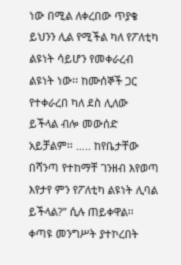ነው በሚል ለቀረበው ጥያቄ ይህንን ሊል የሚችል ካለ የፖለቲካ ልዩነት ሳይሆን የመቀራረብ ልዩነት ነው፡፡ ከሙሰኞች ጋር የተቀራረበ ካለ ደስ ሊለው ይችላል ብሎ መውሰድ አይቻልም፡፡ ….. ከየቤታቸው በሻንጣ የተከማቸ ገንዘብ እየወጣ እየታየ ምን የፖለቲካ ልዩነት ሊባል ይችላል?” ሲሉ ጠይቀዋል፡፡
ቀጣዩ መንግሥት ያተኮረበት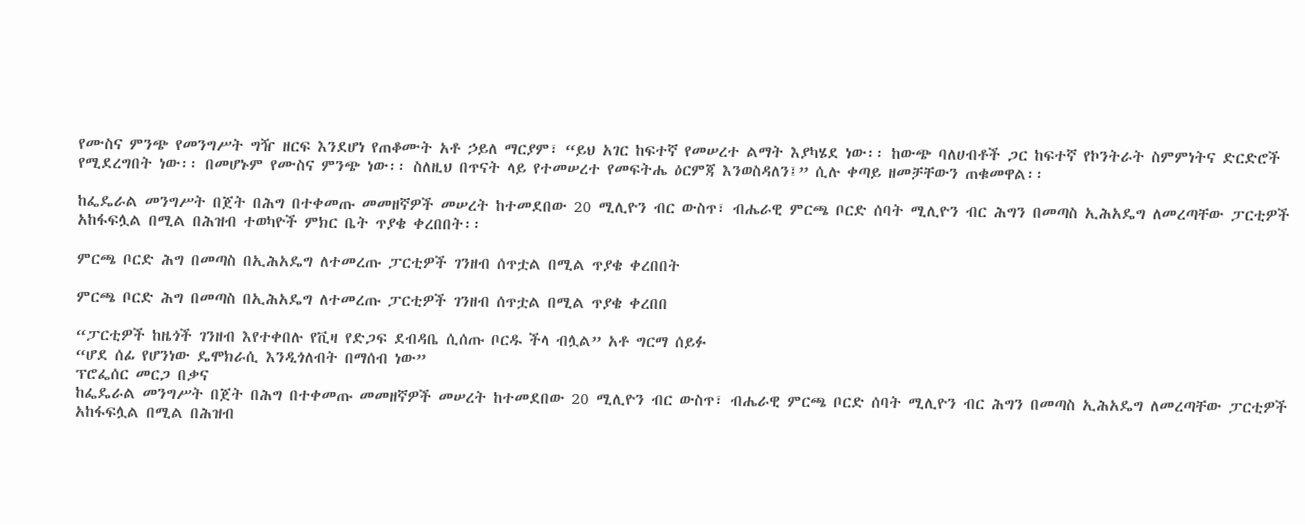የሙስና ምንጭ የመንግሥት ግዥ ዘርፍ እንደሆነ የጠቆሙት አቶ ኃይለ ማርያም፣ “ይህ አገር ከፍተኛ የመሠረተ ልማት እያካሄደ ነው፡፡ ከውጭ ባለሀብቶች ጋር ከፍተኛ የኮንትራት ስምምነትና ድርድሮች የሚደረግበት ነው፡፡ በመሆኑም የሙስና ምንጭ ነው፡፡ ስለዚህ በጥናት ላይ የተመሠረተ የመፍትሔ ዕርምጃ እንወስዳለን፤” ሲሉ ቀጣይ ዘመቻቸውን ጠቁመዋል፡፡

ከፌዴራል መንግሥት በጀት በሕግ በተቀመጡ መመዘኛዎች መሠረት ከተመደበው 20 ሚሊዮን ብር ውስጥ፣ ብሔራዊ ምርጫ ቦርድ ሰባት ሚሊዮን ብር ሕግን በመጣስ ኢሕአዴግ ለመረጣቸው ፓርቲዎች አከፋፍሏል በሚል በሕዝብ ተወካዮች ምክር ቤት ጥያቄ ቀረበበት፡፡

ምርጫ ቦርድ ሕግ በመጣስ በኢሕአዴግ ለተመረጡ ፓርቲዎች ገንዘብ ሰጥቷል በሚል ጥያቄ ቀረበበት

ምርጫ ቦርድ ሕግ በመጣስ በኢሕአዴግ ለተመረጡ ፓርቲዎች ገንዘብ ሰጥቷል በሚል ጥያቄ ቀረበበ

“ፓርቲዎች ከዜጎች ገንዘብ እየተቀበሉ የቪዛ የድጋፍ ደብዳቤ ሲሰጡ ቦርዱ ችላ ብሏል” አቶ ግርማ ሰይፉ
“ሆደ ሰፊ የሆንነው ዴሞክራሲ እንዲጎለብት በማሰብ ነው”
ፕሮፌሰር መርጋ በቃና
ከፌዴራል መንግሥት በጀት በሕግ በተቀመጡ መመዘኛዎች መሠረት ከተመደበው 20 ሚሊዮን ብር ውስጥ፣ ብሔራዊ ምርጫ ቦርድ ሰባት ሚሊዮን ብር ሕግን በመጣስ ኢሕአዴግ ለመረጣቸው ፓርቲዎች አከፋፍሏል በሚል በሕዝብ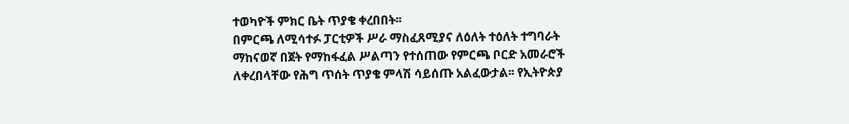ተወካዮች ምክር ቤት ጥያቄ ቀረበበት፡፡
በምርጫ ለሚሳተፉ ፓርቲዎች ሥራ ማስፈጸሚያና ለዕለት ተዕለት ተግባራት ማከናወኛ በጀት የማከፋፈል ሥልጣን የተሰጠው የምርጫ ቦርድ አመራሮች ለቀረበላቸው የሕግ ጥሰት ጥያቄ ምላሽ ሳይሰጡ አልፈውታል፡፡ የኢትዮጵያ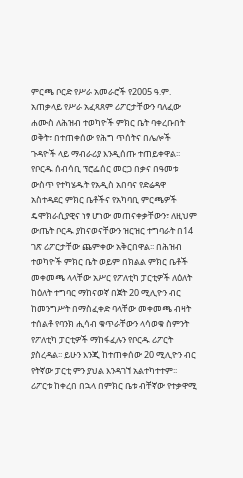ምርጫ ቦርድ የሥራ አመራሮች የ2005 ዓ.ም. አጠቃላይ የሥራ አፈጻጸም ሪፖርታቸውን ባለፈው ሐሙስ ለሕዝብ ተወካዮች ምክር ቤት ባቀረቡበት ወቅት፣ በተጠቀሰው የሕግ ጥሰትና በሌሎች ጉዳዮች ላይ ማብራሪያ እንዲሰጡ ተጠይቀዋል፡፡
የቦርዱ ሰብሳቢ ፕሮፌሰር መርጋ በቃና በዓመቱ ውስጥ የተካሄዱት የአዲስ አበባና የድሬዳዋ አስተዳደር ምክር ቤቶችና የአካባቢ ምርጫዎች ዴሞክራሲያዊና ነፃ ሆነው መጠናቀቃቸውን፣ ለዚህም ውጤት ቦርዱ ያከናወናቸውን ዝርዝር ተግባራት በ14 ገጽ ሪፖርታቸው ጨምቀው አቅርበዋል፡፡ በሕዝብ ተወካዮች ምክር ቤት ወይም በክልል ምክር ቤቶች መቀመጫ ላላቸው አሥር የፖለቲካ ፓርቲዎች ለዕለት ከዕለት ተግባር ማከናወኛ በጀት 20 ሚሊዮን ብር ከመንግሥት በማስፈቀድ ባላቸው መቀመጫ ብዛት ተሰልቶ የባንክ ሒሳብ ቁጥራቸውን ላሳወቁ ስምንት የፖለቲካ ፓርቲዎች ማከፋፈሉን የቦርዱ ሪፖርት ያስረዳል፡፡ ይሁን እንጂ ከተጠቀሰው 20 ሚሊዮን ብር የትኛው ፓርቲ ምን ያህል እንዳገኘ አልተካተተም፡፡
ሪፖርቱ ከቀረበ በኋላ በምክር ቤቱ ብቸኛው የተቃዋሚ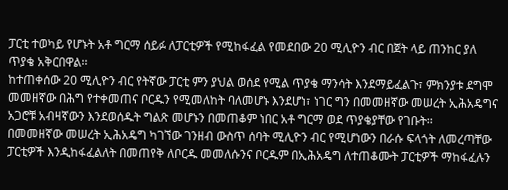ፓርቲ ተወካይ የሆኑት አቶ ግርማ ሰይፉ ለፓርቲዎች የሚከፋፈል የመደበው 20 ሚሊዮን ብር በጀት ላይ ጠንከር ያለ ጥያቄ አቅርበዋል፡፡
ከተጠቀሰው 20 ሚሊዮን ብር የትኛው ፓርቲ ምን ያህል ወሰደ የሚል ጥያቄ ማንሳት እንደማይፈልጉ፣ ምክንያቱ ደግሞ መመዘኛው በሕግ የተቀመጠና ቦርዱን የሚመለከት ባለመሆኑ እንደሆነ፣ ነገር ግን በመመዘኛው መሠረት ኢሕአዴግና አጋሮቹ አብዛኛውን እንደወሰዱት ግልጽ መሆኑን በመጠቆም ነበር አቶ ግርማ ወደ ጥያቄያቸው የገቡት፡፡
በመመዘኛው መሠረት ኢሕአዴግ ካገኘው ገንዘብ ውስጥ ሰባት ሚሊዮን ብር የሚሆነውን በራሱ ፍላጎት ለመረጣቸው ፓርቲዎች እንዲከፋፈልለት በመጠየቅ ለቦርዱ መመለሱንና ቦርዱም በኢሕአዴግ ለተጠቆሙት ፓርቲዎች ማከፋፈሉን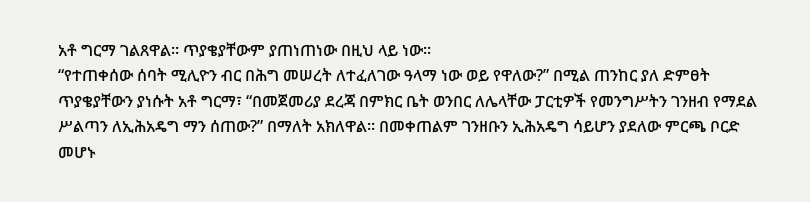አቶ ግርማ ገልጸዋል፡፡ ጥያቄያቸውም ያጠነጠነው በዚህ ላይ ነው፡፡
“የተጠቀሰው ሰባት ሚሊዮን ብር በሕግ መሠረት ለተፈለገው ዓላማ ነው ወይ የዋለው?” በሚል ጠንከር ያለ ድምፀት ጥያቄያቸውን ያነሱት አቶ ግርማ፣ “በመጀመሪያ ደረጃ በምክር ቤት ወንበር ለሌላቸው ፓርቲዎች የመንግሥትን ገንዘብ የማደል ሥልጣን ለኢሕአዴግ ማን ሰጠው?” በማለት አክለዋል፡፡ በመቀጠልም ገንዘቡን ኢሕአዴግ ሳይሆን ያደለው ምርጫ ቦርድ መሆኑ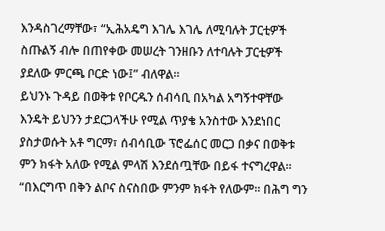እንዳስገረማቸው፣ “ኢሕአዴግ እገሌ እገሌ ለሚባሉት ፓርቲዎች ስጡልኝ ብሎ በጠየቀው መሠረት ገንዘቡን ለተባሉት ፓርቲዎች ያደለው ምርጫ ቦርድ ነው፤” ብለዋል፡፡
ይህንኑ ጉዳይ በወቅቱ የቦርዱን ሰብሳቢ በአካል አግኝተዋቸው እንዴት ይህንን ታደርጋላችሁ የሚል ጥያቄ አንስተው እንደነበር ያስታወሱት አቶ ግርማ፣ ሰብሳቢው ፕሮፌሰር መርጋ በቃና በወቅቱ ምን ክፋት አለው የሚል ምላሽ እንደሰጧቸው በይፋ ተናግረዋል፡፡ “በእርግጥ በቅን ልቦና ስናስበው ምንም ክፋት የለውም፡፡ በሕግ ግን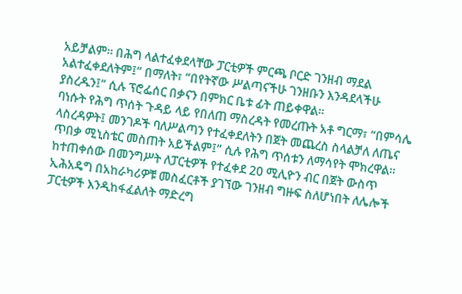አይቻልም፡፡ በሕግ ላልተፈቀደላቸው ፓርቲዎች ምርጫ ቦርድ ገንዘብ ማደል አልተፈቀደለትም፤” በማለት፣ “በየትኛው ሥልጣናችሁ ገንዘቡን እንዳደላችሁ ያስረዱን፤” ሲሉ ፕሮፌሰር በቃናን በምክር ቤቱ ፊት ጠይቀዋል፡፡
ባነሱት የሕግ ጥሰት ጉዳይ ላይ የበለጠ ማስረዳት የመረጡት አቶ ግርማ፣ “በምሳሌ ላስረዳዎት፤ መንገዶች ባለሥልጣን የተፈቀደለትን በጀት መጨረስ ስላልቻለ ለጤና ጥበቃ ሚኒስቴር መስጠት አይችልም፤” ሲሉ የሕግ ጥሰቱን ለማሳየት ሞክረዋል፡፡
ከተጠቀሰው በመንግሥት ለፓርቲዎች የተፈቀደ 20 ሚሊዮን ብር በጀት ውስጥ ኢሕአዴግ በአከራካሪዎቹ መስፈርቶች ያገኘው ገንዘብ ግዙፍ ስለሆነበት ለሌሎች ፓርቲዎች እንዲከፋፈልለት ማድረግ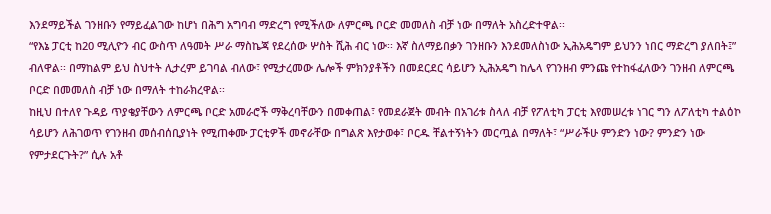እንደማይችል ገንዘቡን የማይፈልገው ከሆነ በሕግ አግባብ ማድረግ የሚችለው ለምርጫ ቦርድ መመለስ ብቻ ነው በማለት አስረድተዋል፡፡
“የእኔ ፓርቲ ከ20 ሚሊዮን ብር ውስጥ ለዓመት ሥራ ማስኬጃ የደረሰው ሦስት ሺሕ ብር ነው፡፡ እኛ ስለማይበቃን ገንዘቡን እንደመለስነው ኢሕአዴግም ይህንን ነበር ማድረግ ያለበት፤” ብለዋል፡፡ በማከልም ይህ ስህተት ሊታረም ይገባል ብለው፣ የሚታረመው ሌሎች ምክንያቶችን በመደርደር ሳይሆን ኢሕአዴግ ከሌላ የገንዘብ ምንጩ የተከፋፈለውን ገንዘብ ለምርጫ ቦርድ በመመለስ ብቻ ነው በማለት ተከራክረዋል፡፡
ከዚህ በተለየ ጉዳይ ጥያቄያቸውን ለምርጫ ቦርድ አመራሮች ማቅረባቸውን በመቀጠል፣ የመደራጀት መብት በአገሪቱ ስላለ ብቻ የፖለቲካ ፓርቲ እየመሠረቱ ነገር ግን ለፖለቲካ ተልዕኮ ሳይሆን ለሕገወጥ የገንዘብ መሰብሰቢያነት የሚጠቀሙ ፓርቲዎች መኖራቸው በግልጽ እየታወቀ፣ ቦርዱ ቸልተኝነትን መርጧል በማለት፣ “ሥራችሁ ምንድን ነው? ምንድን ነው የምታደርጉት?” ሲሉ አቶ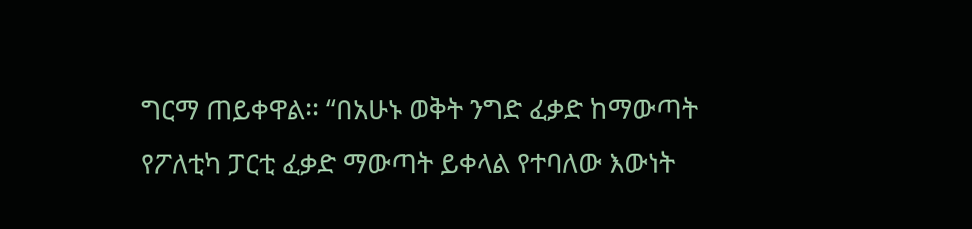ግርማ ጠይቀዋል፡፡ “በአሁኑ ወቅት ንግድ ፈቃድ ከማውጣት የፖለቲካ ፓርቲ ፈቃድ ማውጣት ይቀላል የተባለው እውነት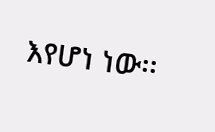እየሆነ ነው፡፡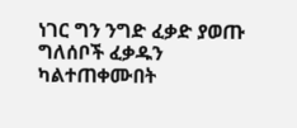ነገር ግን ንግድ ፈቃድ ያወጡ ግለሰቦች ፈቃዱን ካልተጠቀሙበት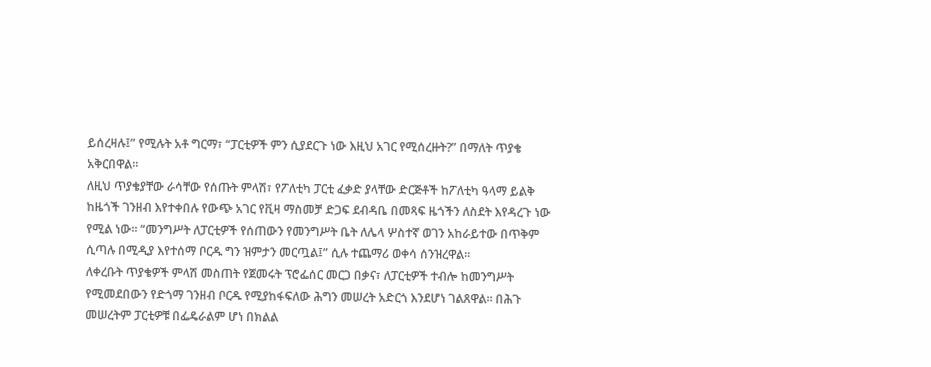ይሰረዛሉ፤” የሚሉት አቶ ግርማ፣ “ፓርቲዎች ምን ሲያደርጉ ነው እዚህ አገር የሚሰረዙት?” በማለት ጥያቄ አቅርበዋል፡፡
ለዚህ ጥያቄያቸው ራሳቸው የሰጡት ምላሽ፣ የፖለቲካ ፓርቲ ፈቃድ ያላቸው ድርጅቶች ከፖለቲካ ዓላማ ይልቅ ከዜጎች ገንዘብ እየተቀበሉ የውጭ አገር የቪዛ ማስመቻ ድጋፍ ደብዳቤ በመጻፍ ዜጎችን ለስደት እየዳረጉ ነው የሚል ነው፡፡ “መንግሥት ለፓርቲዎች የሰጠውን የመንግሥት ቤት ለሌላ ሦስተኛ ወገን አከራይተው በጥቅም ሲጣሉ በሚዲያ እየተሰማ ቦርዱ ግን ዝምታን መርጧል፤” ሲሉ ተጨማሪ ወቀሳ ሰንዝረዋል፡፡
ለቀረቡት ጥያቄዎች ምላሽ መስጠት የጀመሩት ፕሮፌሰር መርጋ በቃና፣ ለፓርቲዎች ተብሎ ከመንግሥት የሚመደበውን የድጎማ ገንዘብ ቦርዱ የሚያከፋፍለው ሕግን መሠረት አድርጎ እንደሆነ ገልጸዋል፡፡ በሕጉ መሠረትም ፓርቲዎቹ በፌዴራልም ሆነ በክልል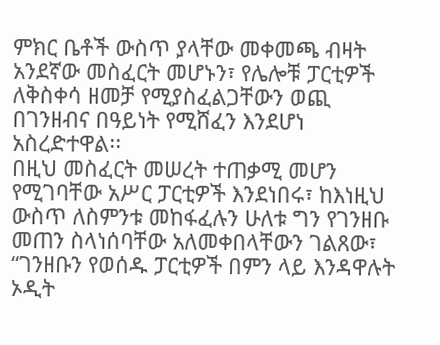ምክር ቤቶች ውስጥ ያላቸው መቀመጫ ብዛት አንደኛው መስፈርት መሆኑን፣ የሌሎቹ ፓርቲዎች ለቅስቀሳ ዘመቻ የሚያስፈልጋቸውን ወጪ በገንዘብና በዓይነት የሚሸፈን እንደሆነ አስረድተዋል፡፡
በዚህ መስፈርት መሠረት ተጠቃሚ መሆን የሚገባቸው አሥር ፓርቲዎች እንደነበሩ፣ ከእነዚህ ውስጥ ለስምንቱ መከፋፈሉን ሁለቱ ግን የገንዘቡ መጠን ስላነሰባቸው አለመቀበላቸውን ገልጸው፣ “ገንዘቡን የወሰዱ ፓርቲዎች በምን ላይ እንዳዋሉት ኦዲት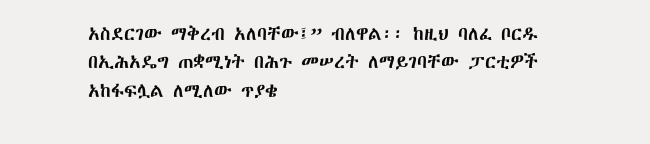አስደርገው ማቅረብ አለባቸው፤” ብለዋል፡፡ ከዚህ ባለፈ ቦርዱ በኢሕአዴግ ጠቋሚነት በሕጉ መሠረት ለማይገባቸው ፓርቲዎች አከፋፍሏል ለሚለው ጥያቄ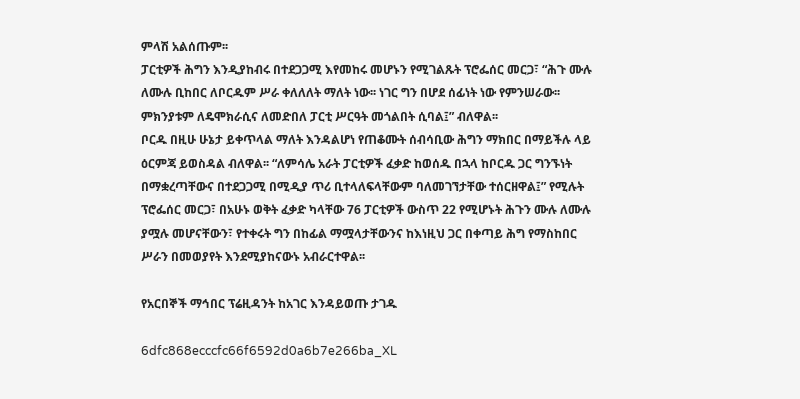ምላሽ አልሰጡም፡፡
ፓርቲዎች ሕግን እንዲያከብሩ በተደጋጋሚ እየመከሩ መሆኑን የሚገልጹት ፕሮፌሰር መርጋ፣ “ሕጉ ሙሉ ለሙሉ ቢከበር ለቦርዱም ሥራ ቀለለለት ማለት ነው፡፡ ነገር ግን በሆደ ሰፊነት ነው የምንሠራው፡፡ ምክንያቱም ለዴሞክራሲና ለመድበለ ፓርቲ ሥርዓት መጎልበት ሲባል፤” ብለዋል፡፡
ቦርዱ በዚሁ ሁኔታ ይቀጥላል ማለት እንዳልሆነ የጠቆሙት ሰብሳቢው ሕግን ማክበር በማይችሉ ላይ ዕርምጃ ይወስዳል ብለዋል፡፡ “ለምሳሌ አራት ፓርቲዎች ፈቃድ ከወሰዱ በኋላ ከቦርዱ ጋር ግንኙነት በማቋረጣቸውና በተደጋጋሚ በሚዲያ ጥሪ ቢተላለፍላቸውም ባለመገኘታቸው ተሰርዘዋል፤” የሚሉት ፕሮፌሰር መርጋ፣ በአሁኑ ወቅት ፈቃድ ካላቸው 76 ፓርቲዎች ውስጥ 22 የሚሆኑት ሕጉን ሙሉ ለሙሉ ያሟሉ መሆናቸውን፣ የተቀሩት ግን በከፊል ማሟላታቸውንና ከእነዚህ ጋር በቀጣይ ሕግ የማስከበር ሥራን በመወያየት እንደሚያከናውኑ አብራርተዋል፡፡

የአርበኞች ማኅበር ፕሬዚዳንት ከአገር እንዳይወጡ ታገዱ

6dfc868ecccfc66f6592d0a6b7e266ba_XL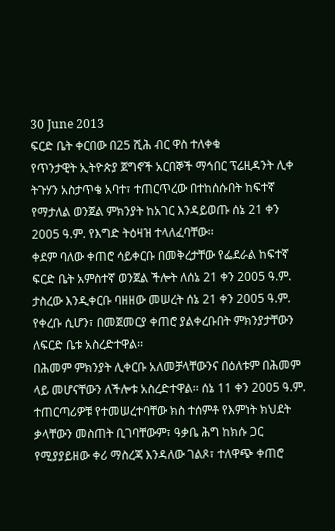30 June 2013
ፍርድ ቤት ቀርበው በ25 ሺሕ ብር ዋስ ተለቀቁ
የጥንታዊት ኢትዮጵያ ጀግኖች አርበኞች ማኅበር ፕሬዚዳንት ሊቀ ትጉሃን አስታጥቄ አባተ፣ ተጠርጥረው በተከሰሱበት ከፍተኛ የማታለል ወንጀል ምክንያት ከአገር እንዳይወጡ ሰኔ 21 ቀን 2005 ዓ.ም. የእግድ ትዕዛዝ ተላለፈባቸው፡፡
ቀደም ባለው ቀጠሮ ሳይቀርቡ በመቅረታቸው የፌደራል ከፍተኛ ፍርድ ቤት አምስተኛ ወንጀል ችሎት ለሰኔ 21 ቀን 2005 ዓ.ም. ታስረው እንዲቀርቡ ባዘዘው መሠረት ሰኔ 21 ቀን 2005 ዓ.ም. የቀረቡ ሲሆን፣ በመጀመርያ ቀጠሮ ያልቀረቡበት ምክንያታቸውን ለፍርድ ቤቱ አስረድተዋል፡፡
በሕመም ምክንያት ሊቀርቡ አለመቻላቸውንና በዕለቱም በሕመም ላይ መሆናቸውን ለችሎቱ አስረድተዋል፡፡ ሰኔ 11 ቀን 2005 ዓ.ም. ተጠርጣሪዎቹ የተመሠረተባቸው ክስ ተሰምቶ የእምነት ክህደት ቃላቸውን መስጠት ቢገባቸውም፣ ዓቃቤ ሕግ ከክሱ ጋር የሚያያይዘው ቀሪ ማስረጃ እንዳለው ገልጾ፣ ተለዋጭ ቀጠሮ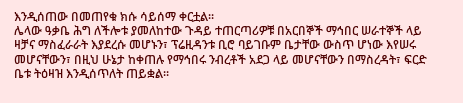እንዲሰጠው በመጠየቁ ክሱ ሳይሰማ ቀርቷል፡፡
ሌላው ዓቃቤ ሕግ ለችሎቱ ያመለከተው ጉዳይ ተጠርጣሪዎቹ በአርበኞች ማኅበር ሠራተኞች ላይ ዛቻና ማስፈራራት እያደረሱ መሆኑን፣ ፕሬዚዳንቱ ቢሮ ባይገቡም ቤታቸው ውስጥ ሆነው እየሠሩ መሆናቸውን፣ በዚህ ሁኔታ ከቀጠሉ የማኅበሩ ንብረቶች አደጋ ላይ መሆናቸውን በማስረዳት፣ ፍርድ ቤቱ ትዕዛዝ እንዲሰጥለት ጠይቋል፡፡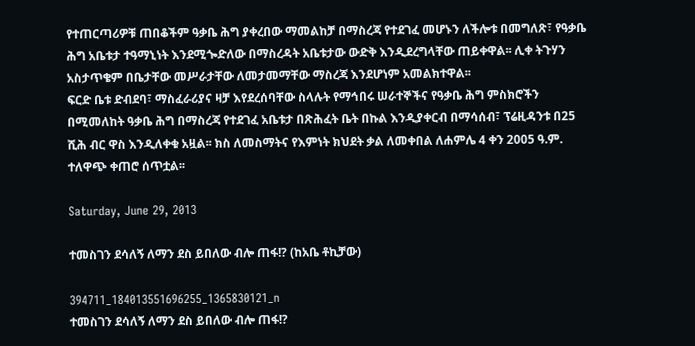የተጠርጣሪዎቹ ጠበቆችም ዓቃቤ ሕግ ያቀረበው ማመልከቻ በማስረጃ የተደገፈ መሆኑን ለችሎቱ በመግለጽ፣ የዓቃቤ ሕግ አቤቱታ ተዓማኒነት እንደሚጐድለው በማስረዳት አቤቱታው ውድቅ እንዲደረግላቸው ጠይቀዋል፡፡ ሊቀ ትጉሃን አስታጥቄም በቤታቸው መሥራታቸው ለመታመማቸው ማስረጃ እንደሆነም አመልክተዋል፡፡
ፍርድ ቤቱ ድብደባ፣ ማስፈራሪያና ዛቻ እየደረሰባቸው ስላሉት የማኅበሩ ሠራተኞችና የዓቃቤ ሕግ ምስክሮችን በሚመለከት ዓቃቤ ሕግ በማስረጃ የተደገፈ አቤቱታ በጽሕፈት ቤት በኩል እንዲያቀርብ በማሳሰብ፣ ፕሬዚዳንቱ በ25 ሺሕ ብር ዋስ እንዲለቀቁ አዟል፡፡ ክስ ለመስማትና የእምነት ክህደት ቃል ለመቀበል ለሐምሌ 4 ቀን 2005 ዓ.ም. ተለዋጭ ቀጠሮ ሰጥቷል፡፡

Saturday, June 29, 2013

ተመስገን ደሳለኝ ለማን ደስ ይበለው ብሎ ጠፋ!? (ከአቤ ቶኪቻው)

394711_184013551696255_1365830121_n
ተመስገን ደሳለኝ ለማን ደስ ይበለው ብሎ ጠፋ!?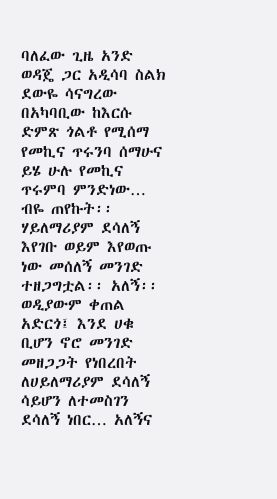ባለፈው ጊዜ አንድ ወዳጄ ጋር አዲሳባ ስልክ ደውዬ ሳናግረው በአካባቢው ከእርሱ ድምጽ ጎልቶ የሚሰማ የመኪና ጥሩንባ ሰማሁና ይሄ ሁሉ የመኪና ጥሩምባ ምንድነው… ብዬ ጠየኩት፡፡
ሃይለማሪያም ደሳለኝ እየገቡ ወይም እየወጡ ነው መሰለኝ መንገድ ተዘጋግቷል፡፡ አለኝ፡፡
ወዲያውም ቀጠል አድርጎ፤ እንደ ሀቁ ቢሆን ኖሮ መንገድ መዘጋጋት የነበረበት ለሀይለማሪያም ደሳለኝ ሳይሆን ለተመስገን ደሳለኝ ነበር… አለኝና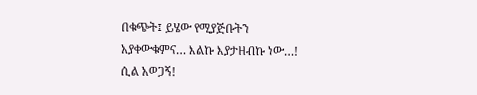በቁጭት፤ ይሄው የሚያጅቡትን አያቀውቁምና… እልኩ እያታዘብኩ ነው…! ሲል አወጋኝ!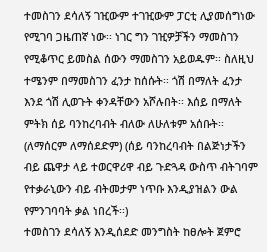ተመስገን ደሳለኝ ገዢውም ተገዢውም ፓርቲ ሊያመሰግነው የሚገባ ጋዜጠኛ ነው፡፡ ነገር ግን ገዢዎቻችን ማመስገን የሚቆጥር ይመስል ሰውን ማመስገን አይወዱም፡፡ ስለዚህ ተሜንም በማመስገን ፈንታ ከሰሱት፡፡ ጎሽ በማለት ፈንታ እንደ ጎሽ ሊወጉት ቀንዳቸውን አሾሉበት፡፡ እሰይ በማለት ምትክ ሰይ ባንከረባብት ብለው ለሁለቱም አሰቡት፡፡ (ለማሰርም ለማሰደድም) (ሰይ ባንከረባብት በልጅነታችን ብይ ጨዋታ ላይ ተወርዋሪዋ ብይ ጉድጓዳ ውስጥ ብትገባም የተቃራኒውን ብይ ብትመታም ነጥቡ እንዲያዝልን ውል የምንገባባት ቃል ነበረች፡፡)
ተመስገን ደሳለኝ እንዲሰደድ መንግስት ከፀሎት ጀምሮ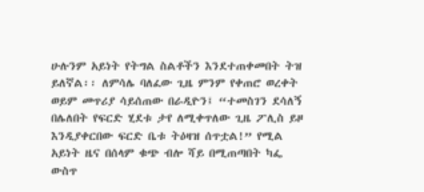ሁሉንም አይነት የትግል ስልቶችን እንደተጠቀመበት ትዝ ይለኛል፡፡ ለምሳሌ ባለፈው ጊዜ ምንም የቀጠሮ ወረቀት ወይም መጥሪያ ሳይሰጠው በራዲዮን፤ “ተመስገን ደሳለኝ በሌለበት የፍርድ ሂደቱ ታየ ለሚቀጥለው ጊዜ ፖሊስ ይዞ እንዲያቀርበው ፍርድ ቤቱ ትዕዛዝ ሰጥቷል!” የሚል አይነት ዜና በሰላም ቁጭ ብሎ ሻይ በሚጠጣበት ካፌ ውስጥ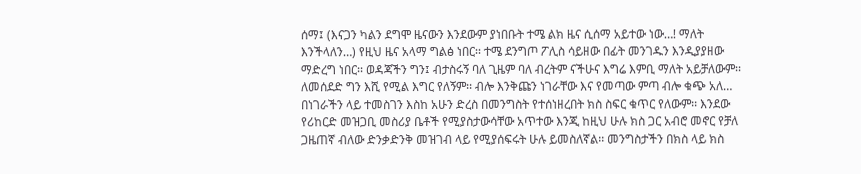ሰማ፤ (እናጋን ካልን ደግሞ ዜናውን እንደውም ያነበቡት ተሜ ልክ ዜና ሲሰማ አይተው ነው…! ማለት እንችላለን…) የዚህ ዜና አላማ ግልፅ ነበር፡፡ ተሜ ደንግጦ ፖሊስ ሳይዘው በፊት መንገዱን እንዲያያዘው ማድረግ ነበር፡፡ ወዳጃችን ግን፤ ብታስሩኝ ባለ ጊዜም ባለ ብረትም ናችሁና እግሬ እምቢ ማለት አይቻለውም፡፡ ለመሰደድ ግን እሺ የሚል እግር የለኝም፡፡ ብሎ እንቅጩን ነገራቸው እና የመጣው ምጣ ብሎ ቁጭ አለ…
በነገራችን ላይ ተመስገን እስከ አሁን ድረስ በመንግስት የተሰነዘረበት ክስ ስፍር ቁጥር የለውም፡፡ እንደው የሪከርድ መዝጋቢ መስሪያ ቤቶች የሚያስታውሳቸው አጥተው እንጂ ከዚህ ሁሉ ክስ ጋር አብሮ መኖር የቻለ ጋዜጠኛ ብለው ድንቃድንቅ መዝገብ ላይ የሚያሰፍሩት ሁሉ ይመስለኛል፡፡ መንግስታችን በክስ ላይ ክስ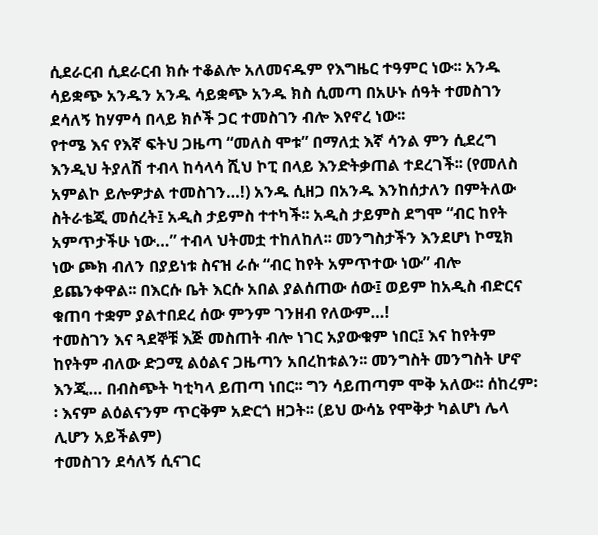ሲደራርብ ሲደራርብ ክሱ ተቆልሎ አለመናዱም የእግዜር ተዓምር ነው፡፡ አንዱ ሳይቋጭ አንዱን አንዱ ሳይቋጭ አንዱ ክስ ሲመጣ በአሁኑ ሰዓት ተመስገን ደሳለኝ ከሃምሳ በላይ ክሶች ጋር ተመስገን ብሎ እየኖረ ነው፡፡
የተሜ እና የእኛ ፍትህ ጋዜጣ “መለስ ሞቱ” በማለቷ እኛ ሳንል ምን ሲደረግ እንዲህ ትያለሽ ተብላ ከሳላሳ ሺህ ኮፒ በላይ እንድትቃጠል ተደረገች፡፡ (የመለስ አምልኮ ይሎዎታል ተመስገን…!) አንዱ ሲዘጋ በአንዱ እንከሰታለን በምትለው ስትራቴጂ መሰረት፤ አዲስ ታይምስ ተተካች፡፡ አዲስ ታይምስ ደግሞ “ብር ከየት አምጥታችሁ ነው…” ተብላ ህትመቷ ተከለከለ፡፡ መንግስታችን እንደሆነ ኮሚክ ነው ጮክ ብለን በያይነቱ ስናዝ ራሱ “ብር ከየት አምጥተው ነው” ብሎ ይጨንቀዋል፡፡ በእርሱ ቤት እርሱ አበል ያልሰጠው ሰው፤ ወይም ከአዲስ ብድርና ቁጠባ ተቋም ያልተበደረ ሰው ምንም ገንዘብ የለውም…!
ተመስገን እና ጓደኞቹ እጅ መስጠት ብሎ ነገር አያውቁም ነበር፤ እና ከየትም ከየትም ብለው ድጋሚ ልዕልና ጋዜጣን አበረከቱልን፡፡ መንግስት መንግስት ሆኖ እንጂ… በብስጭት ካቲካላ ይጠጣ ነበር፡፡ ግን ሳይጠጣም ሞቅ አለው፡፡ ሰከረም፡፡ እናም ልዕልናንም ጥርቅም አድርጎ ዘጋት፡፡ (ይህ ውሳኔ የሞቅታ ካልሆነ ሌላ ሊሆን አይችልም)
ተመስገን ደሳለኝ ሲናገር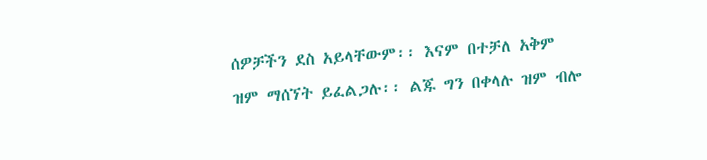ሰዎቻችን ደስ አይላቸውም፡፡ እናም በተቻለ አቅም ዝም ማሰኘት ይፈልጋሉ፡፡ ልጁ ግን በቀላሉ ዝም ብሎ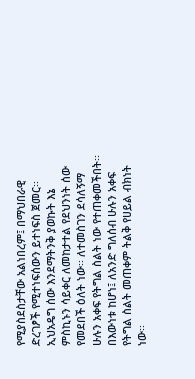የሚያስደስታቸው አልነበረም፤ በማህበራዊ ድረገፆች የሚተነፍሰውን ይተነፍስ ጀመር፡፡
ኢህአዴግ ሰው እንደማትንቅ ያወኩት እኔ ምስኪኑን ሳይቀር ለመከታተል የደህንነት ሰው የመደበች ዕለት ነው፡፡ ለተመስገን ደሳለኝማ ሁሉን አቀፍ የትግል ስልት ነው የተጠቀመችበት፡፡ በእውነቱ ከሆነ፤ ለአንድ ግለሰብ ሁሉን አቀፍ የትግል ስልት መጠቀም ትልቅ የሀይል ብክነት ነው፡፡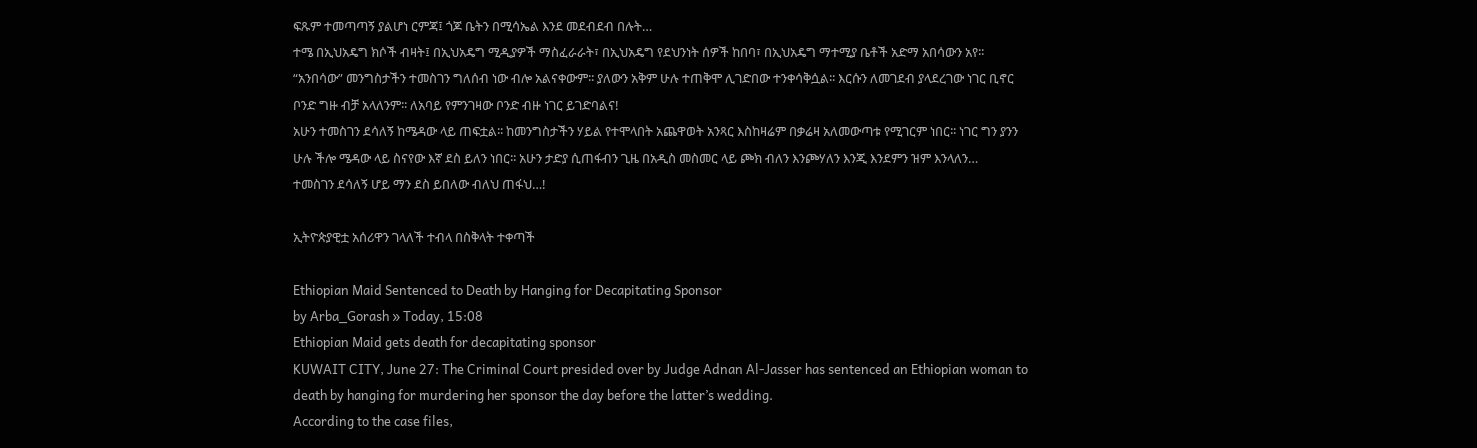ፍጹም ተመጣጣኝ ያልሆነ ርምጃ፤ ጎጆ ቤትን በሚሳኤል እንደ መደብደብ በሉት…
ተሜ በኢህአዴግ ክሶች ብዛት፤ በኢህአዴግ ሚዲያዎች ማስፈራራት፣ በኢህአዴግ የደህንነት ሰዎች ከበባ፣ በኢህአዴግ ማተሚያ ቤቶች አድማ አበሳውን አየ፡፡
“አንበሳው” መንግስታችን ተመስገን ግለሰብ ነው ብሎ አልናቀውም፡፡ ያለውን አቅም ሁሉ ተጠቅሞ ሊገድበው ተንቀሳቅሷል፡፡ እርሱን ለመገደብ ያላደረገው ነገር ቢኖር ቦንድ ግዙ ብቻ አላለንም፡፡ ለአባይ የምንገዛው ቦንድ ብዙ ነገር ይገድባልና!
አሁን ተመስገን ደሳለኝ ከሜዳው ላይ ጠፍቷል፡፡ ከመንግስታችን ሃይል የተሞላበት አጨዋወት አንጻር እስከዛሬም በቃሬዛ አለመውጣቱ የሚገርም ነበር፡፡ ነገር ግን ያንን ሁሉ ችሎ ሜዳው ላይ ስናየው እኛ ደስ ይለን ነበር፡፡ አሁን ታድያ ሲጠፋብን ጊዜ በአዲስ መስመር ላይ ጮክ ብለን እንጮሃለን እንጂ እንደምን ዝም እንላለን…
ተመስገን ደሳለኝ ሆይ ማን ደስ ይበለው ብለህ ጠፋህ…!

ኢትዮጵያዊቷ አሰሪዋን ገላለች ተብላ በስቅላት ተቀጣች

Ethiopian Maid Sentenced to Death by Hanging for Decapitating Sponsor
by Arba_Gorash » Today, 15:08
Ethiopian Maid gets death for decapitating sponsor
KUWAIT CITY, June 27: The Criminal Court presided over by Judge Adnan Al-Jasser has sentenced an Ethiopian woman to death by hanging for murdering her sponsor the day before the latter’s wedding.
According to the case files,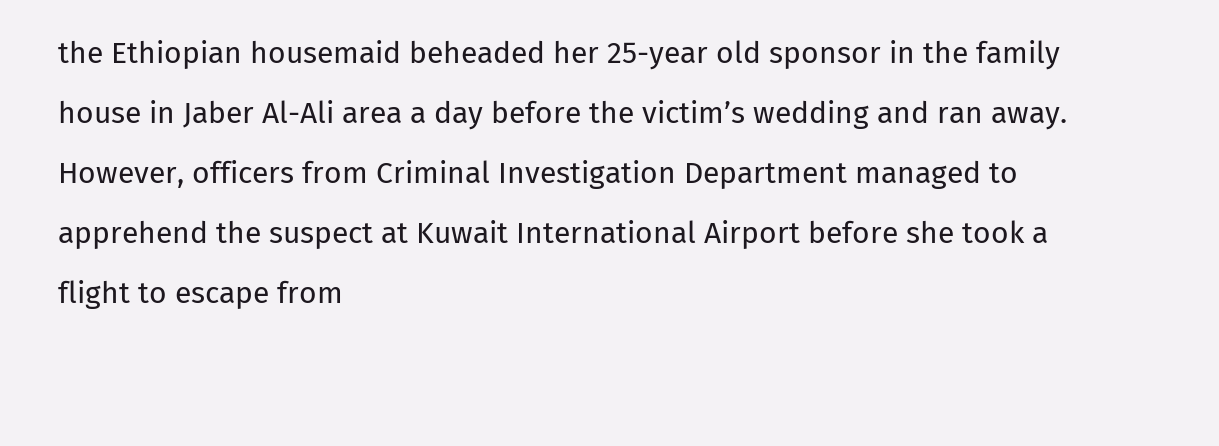the Ethiopian housemaid beheaded her 25-year old sponsor in the family house in Jaber Al-Ali area a day before the victim’s wedding and ran away.
However, officers from Criminal Investigation Department managed to apprehend the suspect at Kuwait International Airport before she took a flight to escape from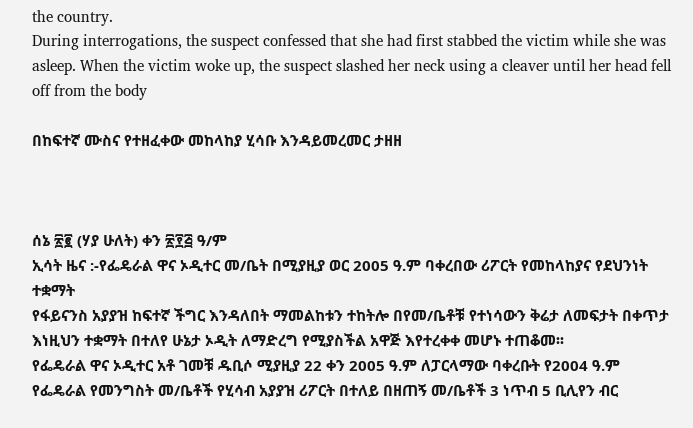the country.
During interrogations, the suspect confessed that she had first stabbed the victim while she was asleep. When the victim woke up, the suspect slashed her neck using a cleaver until her head fell off from the body

በከፍተኛ ሙስና የተዘፈቀው መከላከያ ሂሳቡ እንዳይመረመር ታዘዘ



ሰኔ ፳፪ (ሃያ ሁለት) ቀን ፳፻፭ ዓ/ም
ኢሳት ዜና :-የፌዴራል ዋና ኦዲተር መ/ቤት በሚያዚያ ወር 2005 ዓ.ም ባቀረበው ሪፖርት የመከላከያና የደህንነት ተቋማት
የፋይናንስ አያያዝ ከፍተኛ ችግር እንዳለበት ማመልከቱን ተከትሎ በየመ/ቤቶቹ የተነሳውን ቅሬታ ለመፍታት በቀጥታ
እነዚህን ተቋማት በተለየ ሁኔታ ኦዲት ለማድረግ የሚያስችል አዋጅ እየተረቀቀ መሆኑ ተጠቆመ፡፡
የፌዴራል ዋና ኦዲተር አቶ ገመቹ ዱቢሶ ሚያዚያ 22 ቀን 2005 ዓ.ም ለፓርላማው ባቀረቡት የ2004 ዓ.ም
የፌዴራል የመንግስት መ/ቤቶች የሂሳብ አያያዝ ሪፖርት በተለይ በዘጠኝ መ/ቤቶች 3 ነጥብ 5 ቢሊየን ብር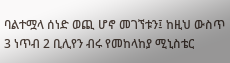ባልተሟላ ሰነድ ወጪ ሆኖ መገኘቱን፤ ከዚህ ውስጥ 3 ነጥብ 2 ቢሊየን ብሩ የመከላከያ ሚኒስቴር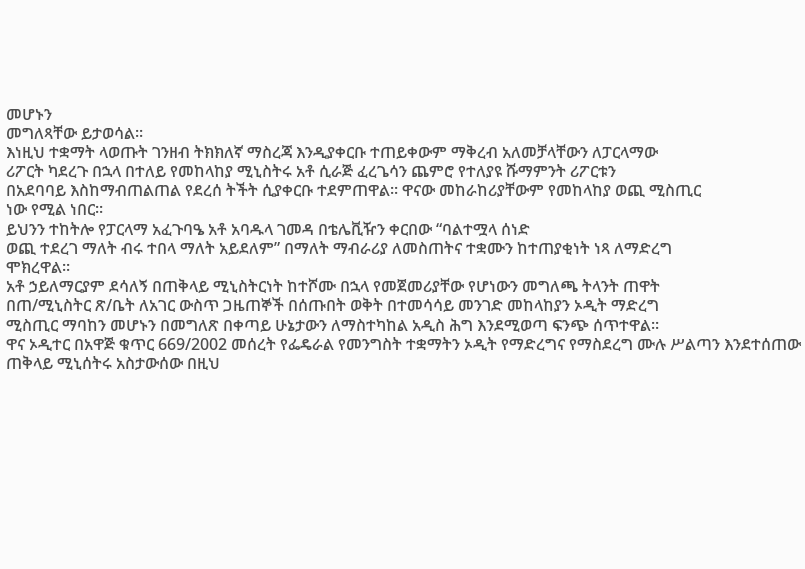መሆኑን
መግለጻቸው ይታወሳል፡፡
እነዚህ ተቋማት ላወጡት ገንዘብ ትክክለኛ ማስረጃ እንዲያቀርቡ ተጠይቀውም ማቅረብ አለመቻላቸውን ለፓርላማው
ሪፖርት ካደረጉ በኋላ በተለይ የመከላከያ ሚኒስትሩ አቶ ሲራጅ ፈረጌሳን ጨምሮ የተለያዩ ሹማምንት ሪፖርቱን
በአደባባይ እስከማብጠልጠል የደረሰ ትችት ሲያቀርቡ ተደምጠዋል፡፡ ዋናው መከራከሪያቸውም የመከላከያ ወጪ ሚስጢር
ነው የሚል ነበር፡፡
ይህንን ተከትሎ የፓርላማ አፈጉባዔ አቶ አባዱላ ገመዳ በቴሌቪዥን ቀርበው “ባልተሟላ ሰነድ
ወጪ ተደረገ ማለት ብሩ ተበላ ማለት አይደለም” በማለት ማብራሪያ ለመስጠትና ተቋሙን ከተጠያቂነት ነጻ ለማድረግ
ሞክረዋል፡፡
አቶ ኃይለማርያም ደሳለኝ በጠቅላይ ሚኒስትርነት ከተሾሙ በኋላ የመጀመሪያቸው የሆነውን መግለጫ ትላንት ጠዋት
በጠ/ሚኒስትር ጽ/ቤት ለአገር ውስጥ ጋዜጠኞች በሰጡበት ወቅት በተመሳሳይ መንገድ መከላከያን ኦዲት ማድረግ
ሚስጢር ማባከን መሆኑን በመግለጽ በቀጣይ ሁኔታውን ለማስተካከል አዲስ ሕግ እንደሚወጣ ፍንጭ ሰጥተዋል፡፡
ዋና ኦዲተር በአዋጅ ቁጥር 669/2002 መሰረት የፌዴራል የመንግስት ተቋማትን ኦዲት የማድረግና የማስደረግ ሙሉ ሥልጣን እንደተሰጠው ጠቅላይ ሚኒሰትሩ አስታውሰው በዚህ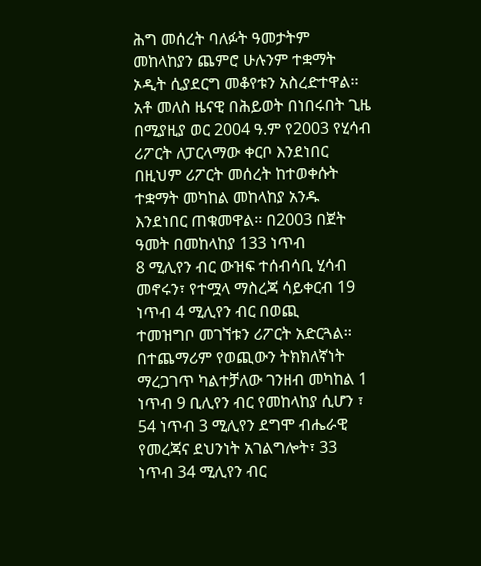ሕግ መሰረት ባለፉት ዓመታትም መከላከያን ጨምሮ ሁሉንም ተቋማት ኦዲት ሲያደርግ መቆየቱን አስረድተዋል፡፡
አቶ መለስ ዜናዊ በሕይወት በነበሩበት ጊዜ በሚያዚያ ወር 2004 ዓ.ም የ2003 የሂሳብ ሪፖርት ለፓርላማው ቀርቦ እንደነበር በዚህም ሪፖርት መሰረት ከተወቀሱት ተቋማት መካከል መከላከያ አንዱ እንደነበር ጠቁመዋል፡፡ በ2003 በጀት ዓመት በመከላከያ 133 ነጥብ
8 ሚሊየን ብር ውዝፍ ተሰብሳቢ ሂሳብ መኖሩን፣ የተሟላ ማስረጃ ሳይቀርብ 19 ነጥብ 4 ሚሊየን ብር በወጪ
ተመዝግቦ መገኘቱን ሪፖርት አድርጓል፡፡  በተጨማሪም የወጪውን ትክክለኛነት ማረጋገጥ ካልተቻለው ገንዘብ መካከል 1
ነጥብ 9 ቢሊየን ብር የመከላከያ ሲሆን ፣ 54 ነጥብ 3 ሚሊየን ደግሞ ብሔራዊ የመረጃና ደህንነት አገልግሎት፣ 33
ነጥብ 34 ሚሊየን ብር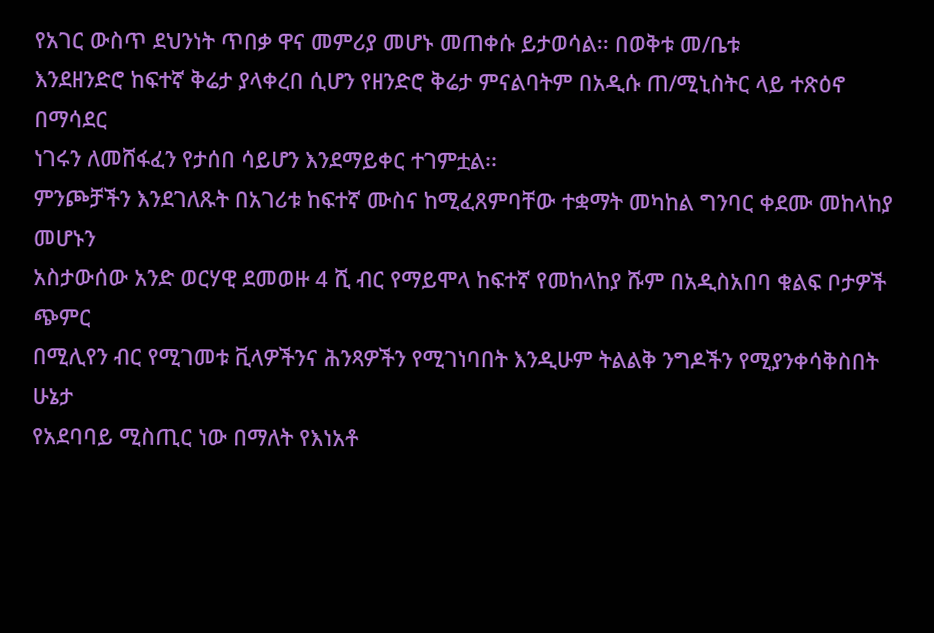የአገር ውስጥ ደህንነት ጥበቃ ዋና መምሪያ መሆኑ መጠቀሱ ይታወሳል፡፡ በወቅቱ መ/ቤቱ
እንደዘንድሮ ከፍተኛ ቅሬታ ያላቀረበ ሲሆን የዘንድሮ ቅሬታ ምናልባትም በአዲሱ ጠ/ሚኒስትር ላይ ተጽዕኖ በማሳደር
ነገሩን ለመሸፋፈን የታሰበ ሳይሆን እንደማይቀር ተገምቷል፡፡
ምንጮቻችን እንደገለጹት በአገሪቱ ከፍተኛ ሙስና ከሚፈጸምባቸው ተቋማት መካከል ግንባር ቀደሙ መከላከያ መሆኑን
አስታውሰው አንድ ወርሃዊ ደመወዙ 4 ሺ ብር የማይሞላ ከፍተኛ የመከላከያ ሹም በአዲስአበባ ቁልፍ ቦታዎች ጭምር
በሚሊየን ብር የሚገመቱ ቪላዎችንና ሕንጻዎችን የሚገነባበት እንዲሁም ትልልቅ ንግዶችን የሚያንቀሳቅስበት ሁኔታ
የአደባባይ ሚስጢር ነው በማለት የእነአቶ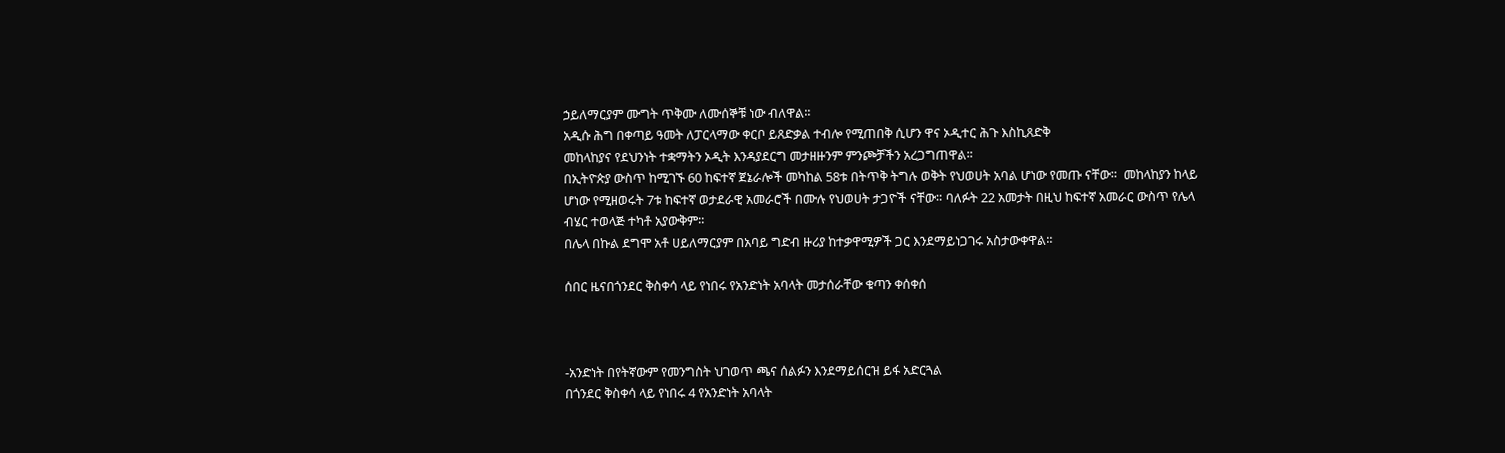ኃይለማርያም ሙግት ጥቅሙ ለሙሰኞቹ ነው ብለዋል፡፡
አዲሱ ሕግ በቀጣይ ዓመት ለፓርላማው ቀርቦ ይጸድቃል ተብሎ የሚጠበቅ ሲሆን ዋና ኦዲተር ሕጉ እስኪጸድቅ
መከላከያና የደህንነት ተቋማትን ኦዲት እንዳያደርግ መታዘዙንም ምንጮቻችን አረጋግጠዋል፡፡
በኢትዮጵያ ውስጥ ከሚገኙ 60 ከፍተኛ ጀኔራሎች መካከል 58ቱ በትጥቅ ትግሉ ወቅት የህወሀት አባል ሆነው የመጡ ናቸው።  መከላከያን ከላይ ሆነው የሚዘወሩት 7ቱ ከፍተኛ ወታደራዊ አመራሮች በሙሉ የህወሀት ታጋዮች ናቸው። ባለፉት 22 አመታት በዚህ ከፍተኛ አመራር ውስጥ የሌላ ብሄር ተወላጅ ተካቶ አያውቅም።
በሌላ በኩል ደግሞ አቶ ሀይለማርያም በአባይ ግድብ ዙሪያ ከተቃዋሚዎች ጋር እንደማይነጋገሩ አስታውቀዋል።

ሰበር ዜናበጎንደር ቅስቀሳ ላይ የነበሩ የአንድነት አባላት መታሰራቸው ቁጣን ቀሰቀሰ



-አንድነት በየትኛውም የመንግስት ህገወጥ ጫና ሰልፉን እንደማይሰርዝ ይፋ አድርጓል
በጎንደር ቅስቀሳ ላይ የነበሩ 4 የአንድነት አባላት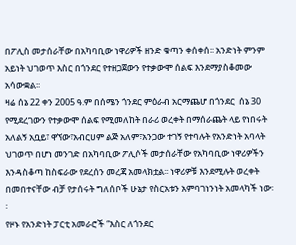በፖሊስ መታሰራቸው በአካባቢው ነዋሪዎች ዘንድ ቁጣን ቀሰቀሰ፡፡ አንድነት ምንም አይነት ህገወጥ እስር በጎንደር የተዘጋጀውን የተቃውሞ ሰልፍ እንደማያስቆመው አሳውቋል፡፡
ዛሬ ሰኔ 22 ቀን 2005 ዓ.ም በሰሜን ጎንደር ምዕራብ አርማጨሆ በጎንደር  ሰኔ 30 የሚደረገውን የተቃውሞ ሰልፍ የሚመለከት በራሪ ወረቀት በማሰራጨት ላይ የነበሩት አለልኝ አቧይ፣ ዋኘው፣አብርሀም ልጅ አለም፣አንጋው ተገኝ የተባሉት የአንድነት አባላት ህገወጥ በሆነ መንገድ በአካባቢው ፖሊሶች መታሰራቸው የአካባቢው ነዋሪዎችን እንዳስቆጣ ከስፍራው የደረሰን መረጃ አመላክቷል፡፡ ነዋሪዎቹ እንደሚሉት ወረቀት በመበተናቸው ብቻ የታሰሩት ግለሰቦች ሁኔታ የስርአቱን አምባገነንነት አመላካች ነው፡፡
የዞኑ የአንድነት ፓርቲ አመራሮች “እስር ለጎንደር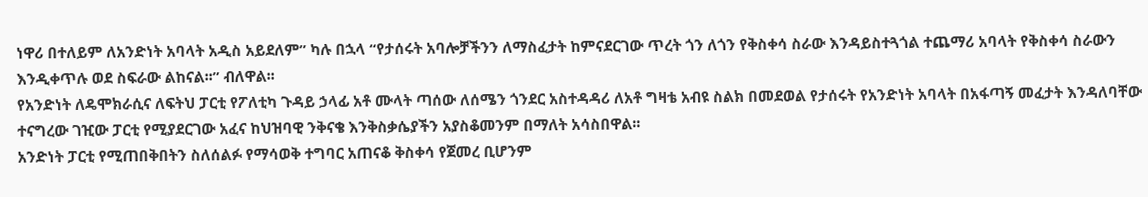ነዋሪ በተለይም ለአንድነት አባላት አዲስ አይደለም” ካሉ በኋላ “የታሰሩት አባሎቻችንን ለማስፈታት ከምናደርገው ጥረት ጎን ለጎን የቅስቀሳ ስራው እንዳይስተጓጎል ተጨማሪ አባላት የቅስቀሳ ስራውን እንዲቀጥሉ ወደ ስፍራው ልከናል፡፡” ብለዋል፡፡
የአንድነት ለዴሞክራሲና ለፍትህ ፓርቲ የፖለቲካ ጉዳይ ኃላፊ አቶ ሙላት ጣሰው ለሰሜን ጎንደር አስተዳዳሪ ለአቶ ግዛቴ አብዩ ስልክ በመደወል የታሰሩት የአንድነት አባላት በአፋጣኝ መፈታት እንዳለባቸው ተናግረው ገዢው ፓርቲ የሚያደርገው አፈና ከህዝባዊ ንቅናቄ እንቅስቃሴያችን አያስቆመንም በማለት አሳስበዋል፡፡
አንድነት ፓርቲ የሚጠበቅበትን ስለሰልፉ የማሳወቅ ተግባር አጠናቆ ቅስቀሳ የጀመረ ቢሆንም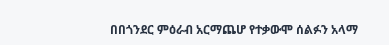በበጎንደር ምዕራብ አርማጨሆ የተቃውሞ ሰልፉን አላማ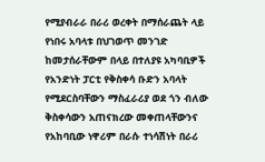የሚያብራራ በራሪ ወረቀት በማሰራጨት ላይ የነበሩ አባላቱ በህገወጥ መንገድ ከመታሰራቸውም በላይ በተለያዩ አካባቢዎች የአንድነት ፓርቲ የቅስቀሳ ቡድን አባላት የሚደርስባቸውን ማስፈራሪያ ወደ ጎን ብለው ቅስቀሳውን አጠናክረው መቀጠላቸውንና የአከባቢው ነዋሪም በራሱ ተነሳሽነት በራሪ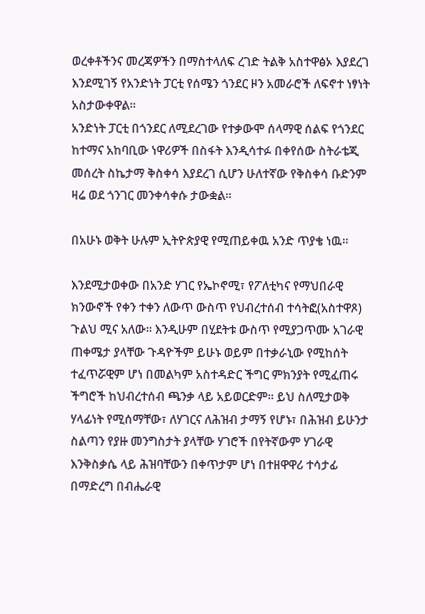ወረቀቶችንና መረጃዎችን በማስተላለፍ ረገድ ትልቅ አስተዋፅኦ እያደረገ እንደሚገኝ የአንድነት ፓርቲ የሰሜን ጎንደር ዞን አመራሮች ለፍኖተ ነፃነት አስታውቀዋል፡፡
አንድነት ፓርቲ በጎንደር ለሚደረገው የተቃውሞ ሰላማዊ ሰልፍ የጎንደር ከተማና አከባቢው ነዋሪዎች በስፋት እንዲሳተፉ በቀየሰው ስትራቴጂ መሰረት ስኬታማ ቅስቀሳ እያደረገ ሲሆን ሁለተኛው የቅስቀሳ ቡድንም ዛሬ ወደ ጎንገር መንቀሳቀሱ ታውቋል፡፡

በአሁኑ ወቅት ሁሉም ኢትዮጵያዊ የሚጠይቀዉ አንድ ጥያቄ ነዉ።

እንደሚታወቀው በአንድ ሃገር የኤኮኖሚ፣ የፖለቲካና የማህበራዊ ክንውኖች የቀን ተቀን ለውጥ ውስጥ የህብረተሰብ ተሳትፎ(አስተዋጾ) ጉልህ ሚና አለው፡፡ እንዲሁም በሂደትቱ ውስጥ የሚያጋጥሙ አገራዊ ጠቀሜታ ያላቸው ጉዳዮችም ይሁኑ ወይም በተቃራኒው የሚከሰት ተፈጥሯዊም ሆነ በመልካም አስተዳድር ችግር ምክንያት የሚፈጠሩ ችግሮች ከህብረተሰብ ጫንቃ ላይ አይወርድም፡፡ ይህ ስለሚታወቅ ሃላፊነት የሚሰማቸው፣ ለሃገርና ለሕዝብ ታማኝ የሆኑ፣ በሕዝብ ይሁንታ ስልጣን የያዙ መንግስታት ያላቸው ሃገሮች በየትኛውም ሃገራዊ እንቅስቃሴ ላይ ሕዝባቸውን በቀጥታም ሆነ በተዘዋዋሪ ተሳታፊ በማድረግ በብሔራዊ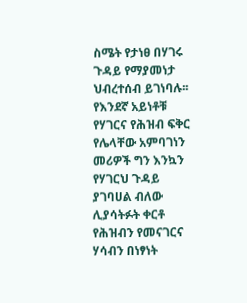ስሜት የታነፀ በሃገሩ ጉዳይ የማያመነታ ህብረተሰብ ይገነባሉ፡፡ የእንደኛ አይነቶቹ የሃገርና የሕዝብ ፍቅር የሌላቸው አምባገነን መሪዎች ግን እንኳን የሃገርህ ጉዳይ ያገባሀል ብለው ሊያሳትፉት ቀርቶ የሕዝብን የመናገርና ሃሳብን በነፃነት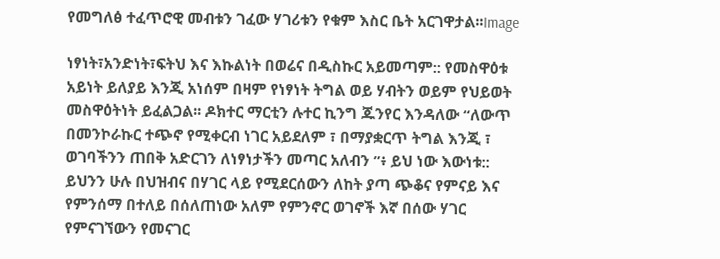የመግለፅ ተፈጥሮዊ መብቱን ገፈው ሃገሪቱን የቁም እስር ቤት አርገዋታል፡፡Image

ነፃነት፣አንድነት፣ፍትህ እና እኩልነት በወሬና በዲስኩር አይመጣም:: የመስዋዕቱ አይነት ይለያይ እንጂ አነሰም በዛም የነፃነት ትግል ወይ ሃብትን ወይም የህይወት መስዋዕትነት ይፈልጋል፡፡ ዶክተር ማርቲን ሉተር ኪንግ ጁንየር እንዳለው “ለውጥ በመንኮራኩር ተጭኖ የሚቀርብ ነገር አይደለም ፣ በማያቋርጥ ትግል እንጂ ፣ ወገባችንን ጠበቅ አድርገን ለነፃነታችን መጣር አለብን ”፥ ይህ ነው እውነቱ:: ይህንን ሁሉ በህዝብና በሃገር ላይ የሚደርሰውን ለከት ያጣ ጭቆና የምናይ እና የምንሰማ በተለይ በሰለጠነው አለም የምንኖር ወገኖች እኛ በሰው ሃገር የምናገኘውን የመናገር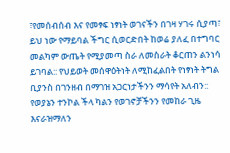፣የመሰብሰብ እና የመፃፍ ነፃነት ወገናችን በገዛ ሃገሩ ሲያጣ፣ ይህ ነው የማይባል ችግር ሲወርድበት ከወሬ ያለፈ በተግባር መልካም ውጤት የሚያመጣ ስራ ለመስራት ቆርጠን ልንነሳ ይገባል:: የህይወት መሰዋዕትነት ለሚከፈልበት የነፃነት ትግል ቢያንስ በገንዘብ በማገዝ አጋርነታችንን ማሳየት አለብን:: የወያኔን ተንኮል ችላ ካልን የወገኖቻችንን የመከራ ጊዜ እናራዝማለን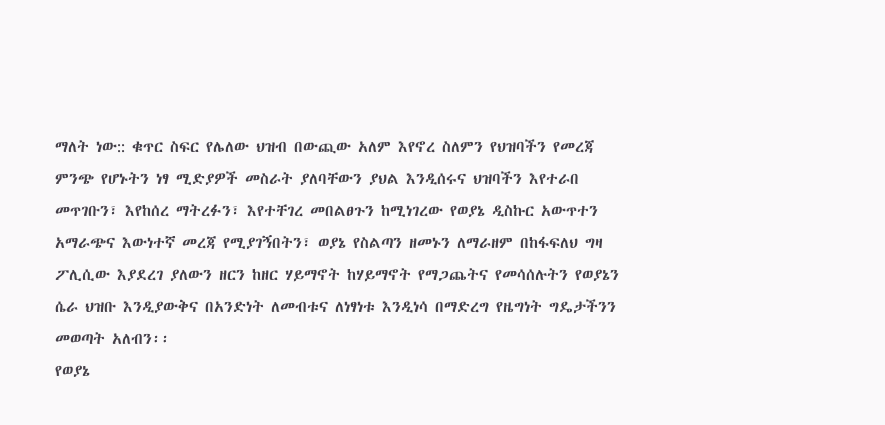ማለት ነው:: ቁጥር ስፍር የሌለው ህዝብ በውጪው አለም እየኖረ ስለምን የህዝባችን የመረጃ ምንጭ የሆኑትን ነፃ ሚድያዎች መስራት ያለባቸውን ያህል እንዲሰሩና ህዝባችን እየተራበ መጥገቡን፣ እየከሰረ ማትረፉን፣ እየተቸገረ መበልፀጉን ከሚነገረው የወያኔ ዲስኩር አውጥተን አማራጭና እውነተኛ መረጃ የሚያገኝበትን፣ ወያኔ የስልጣን ዘመኑን ለማራዘም በከፋፍለህ ግዛ ፖሊሲው እያደረገ ያለውን ዘርን ከዘር ሃይማኖት ከሃይማኖት የማጋጨትና የመሳሰሉትን የወያኔን ሴራ ህዝቡ እንዲያውቅና በአንድነት ለመብቱና ለነፃነቱ እንዲነሳ በማድረግ የዜግነት ግዴታችንን መወጣት አለብን፡፡
የወያኔ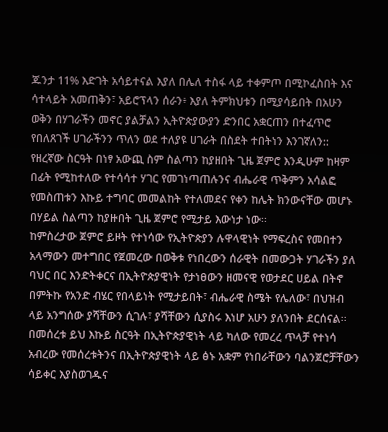ጁንታ 11% እድገት አሳይተናል እያለ በሌለ ተስፋ ላይ ተቀምጦ በሚኮፈስበት እና ሳተላይት አመጠቅን፣ አይሮፕላን ሰራን፥ እያለ ትምክህቱን በሚያሳይበት በአሁን ወቅን በሃገራችን መኖር ያልቻልን ኢትዮጵያውያን ድንበር አቋርጠን በተፈጥሮ የበለጸገች ሀገራችንን ጥለን ወደ ተለያዩ ሀገራት በስደት ተበትነን እንገኛለን:: የዘረኛው ስርዓት በነፃ አውጪ ስም ስልጣን ከያዘበት ጊዜ ጀምሮ እንዲሁም ከዛም በፊት የሚከተለው የተሳሳተ ሃገር የመገነጣጠሉንና ብሔራዊ ጥቅምን አሳልፎ የመስጠቱን እኩይ ተግባር መመልከት የተለመደና የቀን ከሌት ክንውናቸው መሆኑ በሃይል ስልጣን ከያዙበት ጊዜ ጀምሮ የሚታይ እውነታ ነው፡፡
ከምስረታው ጀምሮ ይዞት የተነሳው የኢትዮጵያን ሉዋላዊነት የማፍረስና የመበተን አላማውን መተግበር የጀመረው በወቅቱ የነበረውን ሰራዊት በመውጋት ሃገራችን ያለ ባህር በር እንድትቀርና በኢትዮጵያዊነት የታነፀውን ዘመናዊ የወታደር ሀይል በትኖ በምትኩ የአንድ ብሄር የበላይነት የሚታይበት፣ ብሔራዊ ስሜት የሌለው፣ በህዝብ ላይ አንግሰው ያሻቸውን ሲገሉ፣ ያሻቸውን ሲያስሩ እነሆ አሁን ያለንበት ደርሰናል፡፡ በመሰረቱ ይህ እኩይ ስርዓት በኢትዮጵያዊነት ላይ ካለው የመረረ ጥላቻ የተነሳ አብረው የመሰረቱትንና በኢትዮጵያዊነት ላይ ፅኑ አቋም የነበራቸውን ባልንጀሮቻቸውን ሳይቀር እያስወገዱና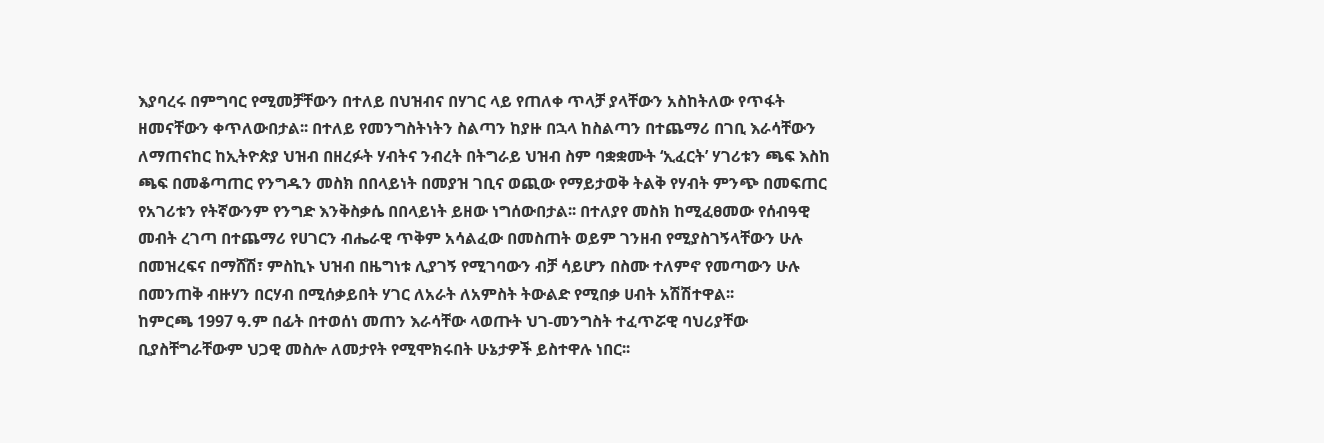እያባረሩ በምግባር የሚመቻቸውን በተለይ በህዝብና በሃገር ላይ የጠለቀ ጥላቻ ያላቸውን አስከትለው የጥፋት ዘመናቸውን ቀጥለውበታል፡፡ በተለይ የመንግስትነትን ስልጣን ከያዙ በኋላ ከስልጣን በተጨማሪ በገቢ እራሳቸውን ለማጠናከር ከኢትዮጵያ ህዝብ በዘረፉት ሃብትና ንብረት በትግራይ ህዝብ ስም ባቋቋሙት ‘ኢፈርት’ ሃገሪቱን ጫፍ እስከ ጫፍ በመቆጣጠር የንግዱን መስክ በበላይነት በመያዝ ገቢና ወጪው የማይታወቅ ትልቅ የሃብት ምንጭ በመፍጠር የአገሪቱን የትኛውንም የንግድ እንቅስቃሴ በበላይነት ይዘው ነግሰውበታል፡፡ በተለያየ መስክ ከሚፈፀመው የሰብዓዊ መብት ረገጣ በተጨማሪ የሀገርን ብሔራዊ ጥቅም አሳልፈው በመስጠት ወይም ገንዘብ የሚያስገኝላቸውን ሁሉ በመዝረፍና በማሸሽ፣ ምስኪኑ ህዝብ በዜግነቱ ሊያገኝ የሚገባውን ብቻ ሳይሆን በስሙ ተለምኖ የመጣውን ሁሉ በመንጠቅ ብዙሃን በርሃብ በሚሰቃይበት ሃገር ለአራት ለአምስት ትውልድ የሚበቃ ሀብት አሽሽተዋል፡፡
ከምርጫ 1997 ዓ.ም በፊት በተወሰነ መጠን እራሳቸው ላወጡት ህገ-መንግስት ተፈጥሯዊ ባህሪያቸው ቢያስቸግራቸውም ህጋዊ መስሎ ለመታየት የሚሞክሩበት ሁኔታዎች ይስተዋሉ ነበር፡፡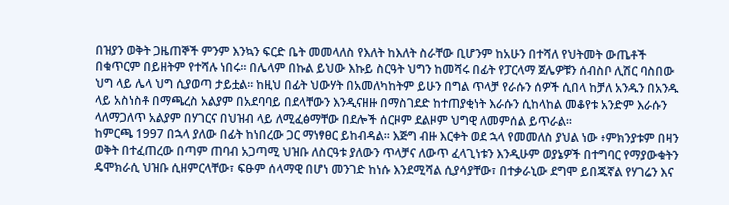በዝያን ወቅት ጋዜጠኞች ምንም እንኳን ፍርድ ቤት መመላለስ የእለት ከእለት ስራቸው ቢሆንም ከአሁን በተሻለ የህትመት ውጤቶች በቁጥርም በይዘትም የተሻሉ ነበሩ፡፡ በሌላም በኩል ይህው እኩይ ስርዓት ህግን ከመሻሩ በፊት የፓርላማ ጀሌዎቹን ሰብስቦ ሊሽር ባስበው ህግ ላይ ሌላ ህግ ሲያወጣ ታይቷል፡፡ ከዚህ በፊት ህውሃት በአመለካከትም ይሁን በግል ጥላቻ የራሱን ሰዎች ሲበላ ከቻለ አንዱን በአንዱ ላይ አስነስቶ በማጫረስ አልያም በአደባባይ በደላቸውን እንዲናዘዙ በማስገደድ ከተጠያቂነት እራሱን ሲከላከል መቆየቱ አንድም እራሱን ላለማጋለጥ አልያም በሃገርና በህዝብ ላይ ለሚፈፅማቸው በደሎች ሰርዞም ደልዞም ህግዊ ለመምሰል ይጥራል፡፡
ከምርጫ 1997 በኋላ ያለው በፊት ከነበረው ጋር ማነፃፀር ይከብዳል፡፡ እጅግ ብዙ እርቀት ወደ ኋላ የመመለስ ያህል ነው ፥ምክንያቱም በዛን ወቅት በተፈጠረው በጣም ጠባብ አጋጣሚ ህዝቡ ለስርዓቱ ያለውን ጥላቻና ለውጥ ፈላጊነቱን እንዲሁም ወያኔዎች በተግባር የማያውቁትን ዴሞክራሲ ህዝቡ ሲዘምርላቸው፣ ፍፁም ሰላማዊ በሆነ መንገድ ከነሱ እንደሚሻል ሲያሳያቸው፣ በተቃራኒው ደግሞ ይበጁኛል የሃገሬን እና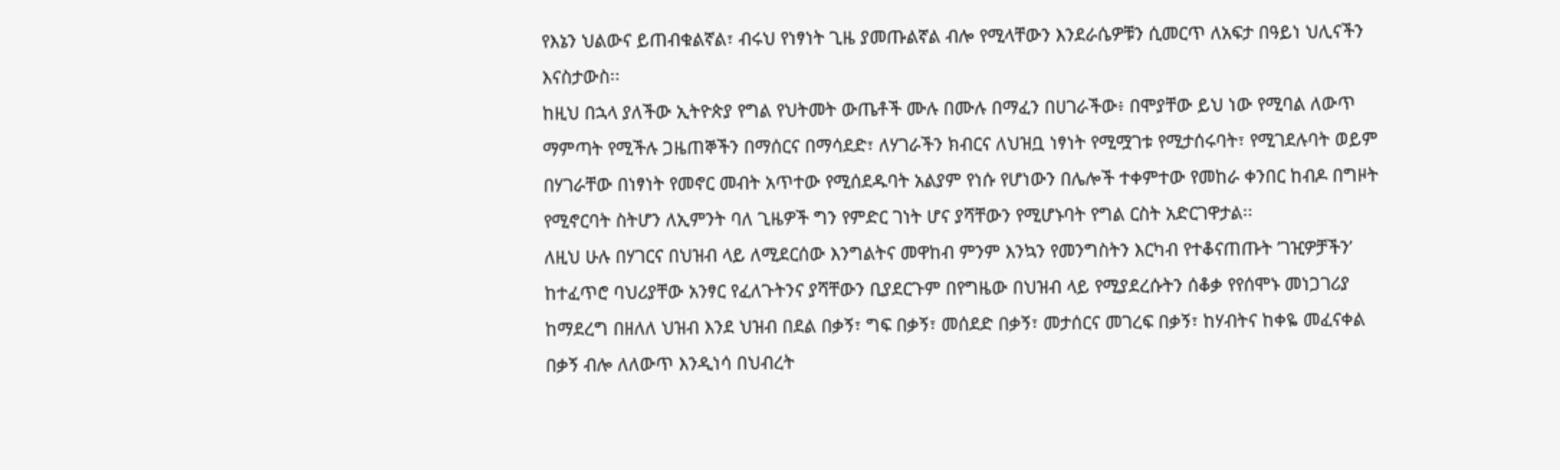የእኔን ህልውና ይጠብቁልኛል፣ ብሩህ የነፃነት ጊዜ ያመጡልኛል ብሎ የሚላቸውን እንደራሴዎቹን ሲመርጥ ለአፍታ በዓይነ ህሊናችን እናስታውስ፡፡
ከዚህ በኋላ ያለችው ኢትዮጵያ የግል የህትመት ውጤቶች ሙሉ በሙሉ በማፈን በሀገራችው፥ በሞያቸው ይህ ነው የሚባል ለውጥ ማምጣት የሚችሉ ጋዜጠኞችን በማሰርና በማሳደድ፣ ለሃገራችን ክብርና ለህዝቧ ነፃነት የሚሟገቱ የሚታሰሩባት፣ የሚገደሉባት ወይም በሃገራቸው በነፃነት የመኖር መብት አጥተው የሚሰደዱባት አልያም የነሱ የሆነውን በሌሎች ተቀምተው የመከራ ቀንበር ከብዶ በግዞት የሚኖርባት ስትሆን ለኢምንት ባለ ጊዜዎች ግን የምድር ገነት ሆና ያሻቸውን የሚሆኑባት የግል ርስት አድርገዋታል፡፡
ለዚህ ሁሉ በሃገርና በህዝብ ላይ ለሚደርሰው እንግልትና መዋከብ ምንም እንኳን የመንግስትን እርካብ የተቆናጠጡት ’ገዢዎቻችን’ ከተፈጥሮ ባህሪያቸው አንፃር የፈለጉትንና ያሻቸውን ቢያደርጉም በየግዜው በህዝብ ላይ የሚያደረሱትን ሰቆቃ የየሰሞኑ መነጋገሪያ ከማደረግ በዘለለ ህዝብ እንደ ህዝብ በደል በቃኝ፣ ግፍ በቃኝ፣ መሰደድ በቃኝ፣ መታሰርና መገረፍ በቃኝ፣ ከሃብትና ከቀዬ መፈናቀል በቃኝ ብሎ ለለውጥ እንዲነሳ በህብረት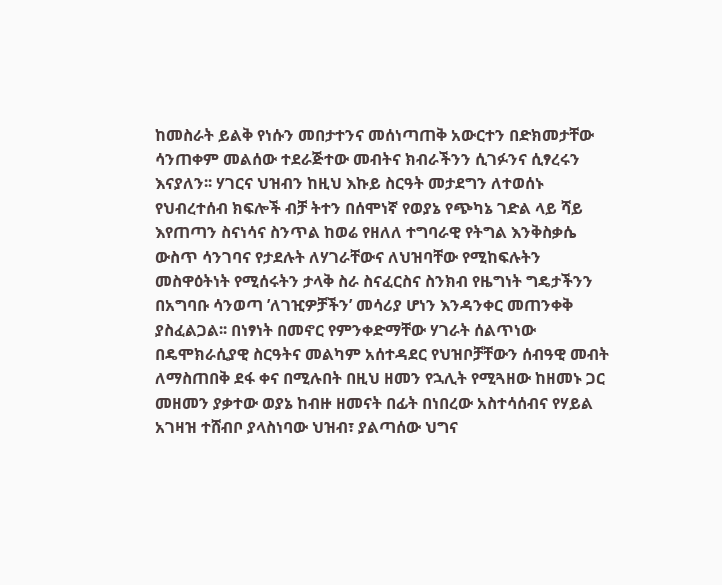ከመስራት ይልቅ የነሱን መበታተንና መሰነጣጠቅ አውርተን በድክመታቸው ሳንጠቀም መልሰው ተደራጅተው መብትና ክብራችንን ሲገፉንና ሲፃረሩን እናያለን፡፡ ሃገርና ህዝብን ከዚህ እኩይ ስርዓት መታደግን ለተወሰኑ የህብረተሰብ ክፍሎች ብቻ ትተን በሰሞነኛ የወያኔ የጭካኔ ገድል ላይ ሻይ እየጠጣን ስናነሳና ስንጥል ከወሬ የዘለለ ተግባራዊ የትግል እንቅስቃሴ ውስጥ ሳንገባና የታደሉት ለሃገራቸውና ለህዝባቸው የሚከፍሉትን መስዋዕትነት የሚሰሩትን ታላቅ ስራ ስናፈርስና ስንክብ የዜግነት ግዴታችንን በአግባቡ ሳንወጣ ’ለገዢዎቻችን’ መሳሪያ ሆነን እንዳንቀር መጠንቀቅ ያስፈልጋል፡፡ በነፃነት በመኖር የምንቀድማቸው ሃገራት ሰልጥነው በዴሞክራሲያዊ ስርዓትና መልካም አሰተዳደር የህዝቦቻቸውን ሰብዓዊ መብት ለማስጠበቅ ደፋ ቀና በሚሉበት በዚህ ዘመን የኋሊት የሚጓዘው ከዘመኑ ጋር መዘመን ያቃተው ወያኔ ከብዙ ዘመናት በፊት በነበረው አስተሳሰብና የሃይል አገዛዝ ተሸብቦ ያላስነባው ህዝብ፣ ያልጣሰው ህግና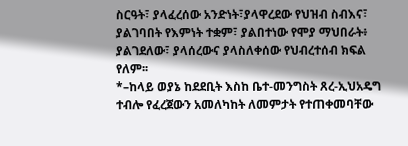ስርዓት፣ ያላፈረሰው አንድነት፣ያላዋረደው የህዝብ ስብእና፣ ያልገባበት የእምነት ተቋም፣ ያልበተነው የሞያ ማህበራት፥ ያልገደለው፣ ያላሰረውና ያላስለቀሰው የህብረተሰብ ክፍል የለም፡፡
*–ከላይ ወያኔ ከደደቢት እስከ ቤተ-መንግስት ጸረ-ኢህአዴግ ተብሎ የፈረጀውን አመለካከት ለመምታት የተጠቀመባቸው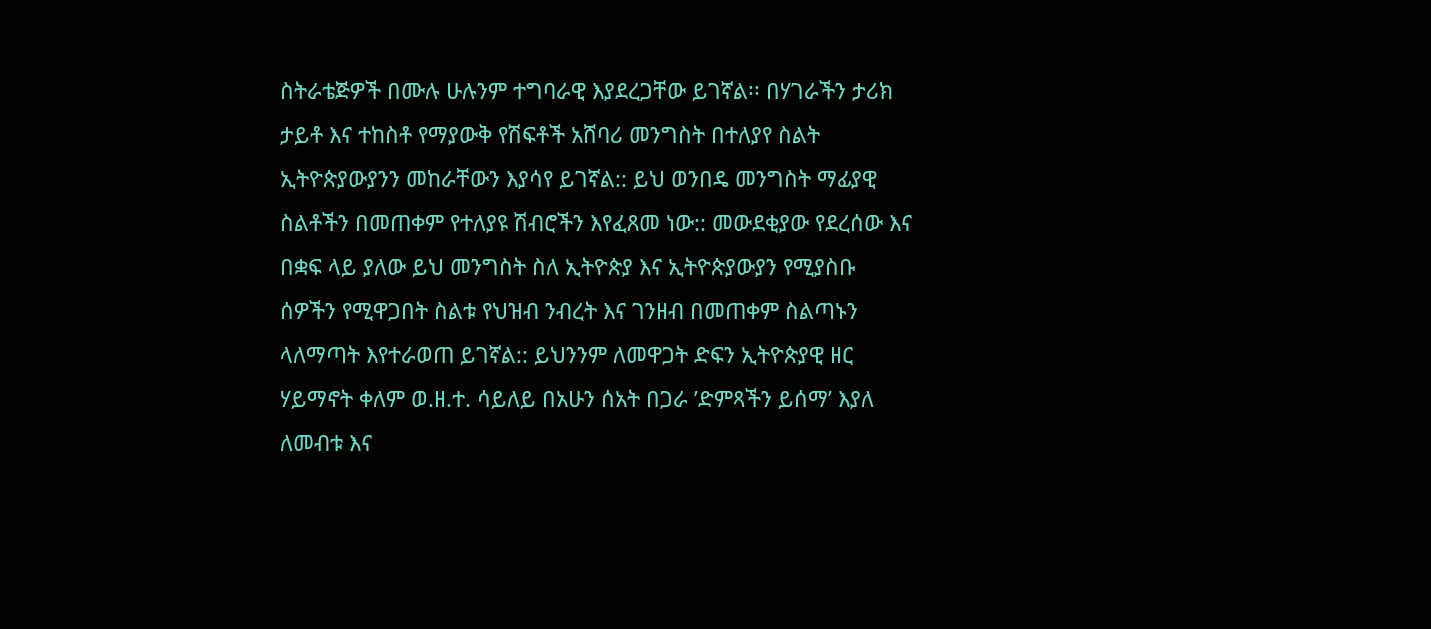ስትራቴጅዎች በሙሉ ሁሉንም ተግባራዊ እያደረጋቸው ይገኛል፡፡ በሃገራችን ታሪክ ታይቶ እና ተከስቶ የማያውቅ የሽፍቶች አሸባሪ መንግስት በተለያየ ስልት ኢትዮጵያውያንን መከራቸውን እያሳየ ይገኛል:: ይህ ወንበዴ መንግስት ማፊያዊ ስልቶችን በመጠቀም የተለያዩ ሽብሮችን እየፈጸመ ነው:: መውደቂያው የደረሰው እና በቋፍ ላይ ያለው ይህ መንግስት ስለ ኢትዮጵያ እና ኢትዮጵያውያን የሚያስቡ ሰዎችን የሚዋጋበት ስልቱ የህዝብ ንብረት እና ገንዘብ በመጠቀም ስልጣኑን ላለማጣት እየተራወጠ ይገኛል:: ይህንንም ለመዋጋት ድፍን ኢትዮጵያዊ ዘር ሃይማኖት ቀለም ወ.ዘ.ተ. ሳይለይ በአሁን ሰአት በጋራ ’ድምጻችን ይሰማ’ እያለ ለመብቱ እና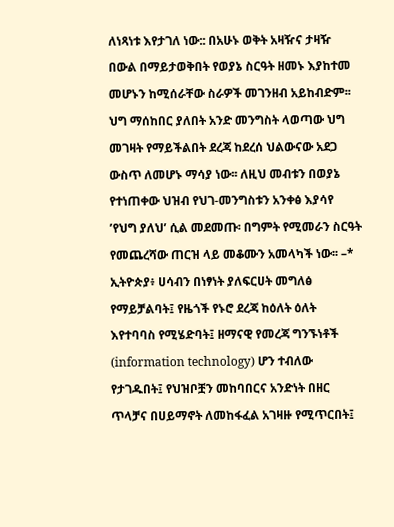ለነጻነቱ እየታገለ ነው:: በአሁኑ ወቅት አዛዥና ታዛዥ በውል በማይታወቅበት የወያኔ ስርዓት ዘመኑ እያከተመ መሆኑን ከሚሰራቸው ስራዎች መገንዘብ አይከብድም፡፡ ህግ ማሰከበር ያለበት አንድ መንግስት ላወጣው ህግ መገዛት የማይችልበት ደረጃ ከደረሰ ህልውናው አደጋ ውስጥ ለመሆኑ ማሳያ ነው፡፡ ለዚህ መብቱን በወያኔ የተነጠቀው ህዝብ የህገ-መንግስቱን አንቀፅ እያሳየ ’የህግ ያለህ’ ሲል መደመጡ፡ በግምት የሚመራን ስርዓት የመጨረሻው ጠርዝ ላይ መቆሙን አመላካች ነው፡፡ –*
ኢትዮጵያ፥ ሀሳብን በነፃነት ያለፍርሀት መግለፅ የማይቻልባት፤ የዜጎች የኑሮ ደረጃ ከዕለት ዕለት እየተባባስ የሚሄድባት፤ ዘማናዊ የመረጃ ግንኙነቶች (information technology) ሆን ተብለው የታገዱበት፤ የህዝቦቿን መከባበርና አንድነት በዘር ጥላቻና በሀይማኖት ለመከፋፈል አገዛዙ የሚጥርበት፤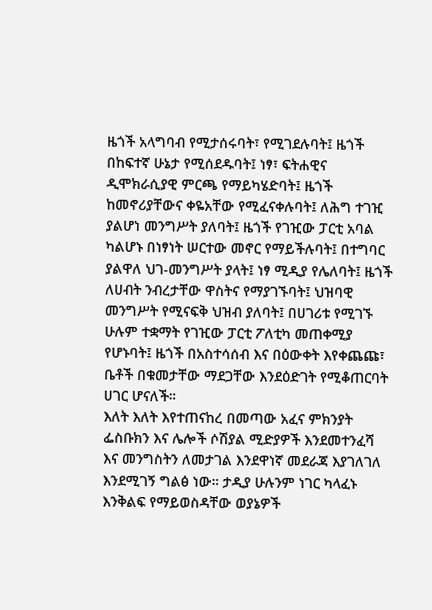ዜጎች አላግባብ የሚታሰሩባት፣ የሚገደሉባት፤ ዜጎች በከፍተኛ ሁኔታ የሚሰደዱባት፤ ነፃ፣ ፍትሐዊና ዲሞክራሲያዊ ምርጫ የማይካሄድባት፤ ዜጎች ከመኖሪያቸውና ቀዬአቸው የሚፈናቀሉባት፤ ለሕግ ተገዢ ያልሆነ መንግሥት ያለባት፤ ዜጎች የገዢው ፓርቲ አባል ካልሆኑ በነፃነት ሠርተው መኖር የማይችሉባት፤ በተግባር ያልዋለ ህገ-መንግሥት ያላት፤ ነፃ ሚዲያ የሌለባት፤ ዜጎች ለሀብት ንብረታቸው ዋስትና የማያገኙባት፤ ህዝባዊ መንግሥት የሚናፍቅ ህዝብ ያለባት፤ በሀገሪቱ የሚገኙ ሁሉም ተቋማት የገዢው ፓርቲ ፖለቲካ መጠቀሚያ የሆኑባት፤ ዜጎች በአስተሳሰብ እና በዕውቀት እየቀጨጩ፣ ቤቶች በቁመታቸው ማደጋቸው እንደዕድገት የሚቆጠርባት ሀገር ሆናለች።
እለት እለት እየተጠናከረ በመጣው አፈና ምክንያት ፌስቡክን እና ሌሎች ሶሽያል ሚድያዎች እንደመተንፈሻ እና መንግስትን ለመታገል እንደዋነኛ መደራጃ እያገለገለ እንደሚገኝ ግልፅ ነው። ታዲያ ሁሉንም ነገር ካላፈኑ እንቅልፍ የማይወስዳቸው ወያኔዎች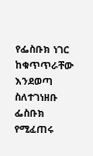የፌስቡክ ነገር ከቁጥጥራቸው እንደወጣ ስለተገነዘቡ ፌስቡክ የሚፈጠሩ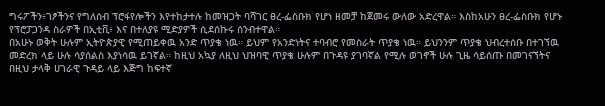ግሩፖችን፥ገፆችንና የግለሰብ ፕሮፋየሎችን እየተከታተሉ ከመዝጋት ባሻገር ፀረ-ፌስቡክ የሆነ ዘመቻ ከጀመሩ ውለው አድረዋል። እስከአሁን ፀረ-ፌስቡክ የሆኑ የፕሮፓጋንዳ ስራዎች በኢቲቪ፥ እና በተለያዩ ሚድያዎች ሲደሰኩሩ ሰንብተዋል።
በአሁኑ ወቅት ሁሉም ኢትዮጵያዊ የሚጠይቀዉ አንድ ጥያቄ ነዉ። ይህም የአንድነትና ተባብሮ የመስራት ጥያቄ ነዉ። ይህንንም ጥያቄ ህብረተሰቡ በተገኘዉ መድረክ ላይ ሁሉ ሳያሰልስ እያነሳዉ ይገኛል። ከዚህ አኳያ ለዚህ ህዝባዊ ጥያቄ ሁሉም በጉዳዩ ያገባኛል የሚሉ ወገኖች ሁሉ ጊዜ ሳይሰጡ በመገናኘትና በዚህ ታላቅ ሀገራዊ ጉዳይ ላይ እጅግ ከፍተኛ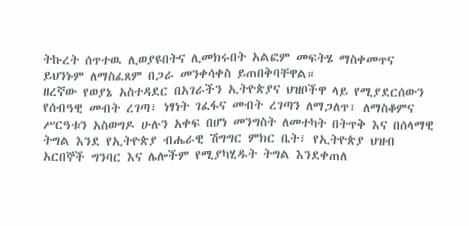ትኩረት ሰጥተዉ ሊወያዩበትና ሊመክሩበት አልፎም መፍትሄ ማስቀመጥና ይህንኑም ለማስፈጸም በጋራ መንቀሳቀስ ይጠበቅባቸዋል።
ዘረኛው የወያኔ አስተዳደር በአገራችን ኢትዮጵያና ህዝቦችዋ ላይ የሚያደርሰውን የሰብዓዊ መብት ረገጣ፣ ነፃነት ገፈፋና መብት ረገጣን ለማጋለጥ፣ ለማስቆምና ሥርዓቱን አስወግዶ ሁሉን አቀፍ በሆነ መንግስት ለመተካት በትጥቅ እና በሰላማዊ ትግል እንደ የኢትዮጵያ ብሔራዊ ሽግግር ምክር ቤት፣ የኢትዮጵያ ህዝብ አርበኞች ግንባር እና ሌሎችም የሚያካሂዱት ትግል እንደቀጠለ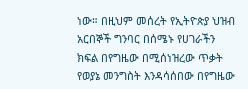ነው። በዚህም መሰረት የኢትዮጵያ ህዝብ አርበኞች ግንባር በሰሜኑ የሀገራችን ክፍል በየግዜው በሚሰነዝረው ጥቃት የወያኔ መንግስት እንዳሳሰበው በየግዜው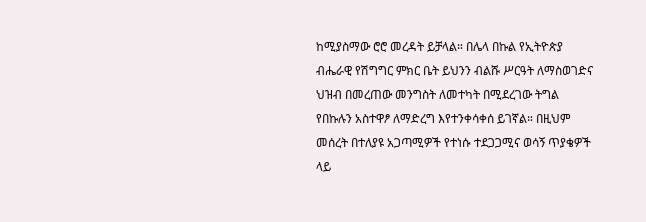ከሚያስማው ሮሮ መረዳት ይቻላል። በሌላ በኩል የኢትዮጵያ ብሔራዊ የሽግግር ምክር ቤት ይህንን ብልሹ ሥርዓት ለማስወገድና ህዝብ በመረጠው መንግስት ለመተካት በሚደረገው ትግል የበኩሉን አስተዋፆ ለማድረግ እየተንቀሳቀሰ ይገኛል። በዚህም መሰረት በተለያዩ አጋጣሚዎች የተነሱ ተደጋጋሚና ወሳኝ ጥያቄዎች ላይ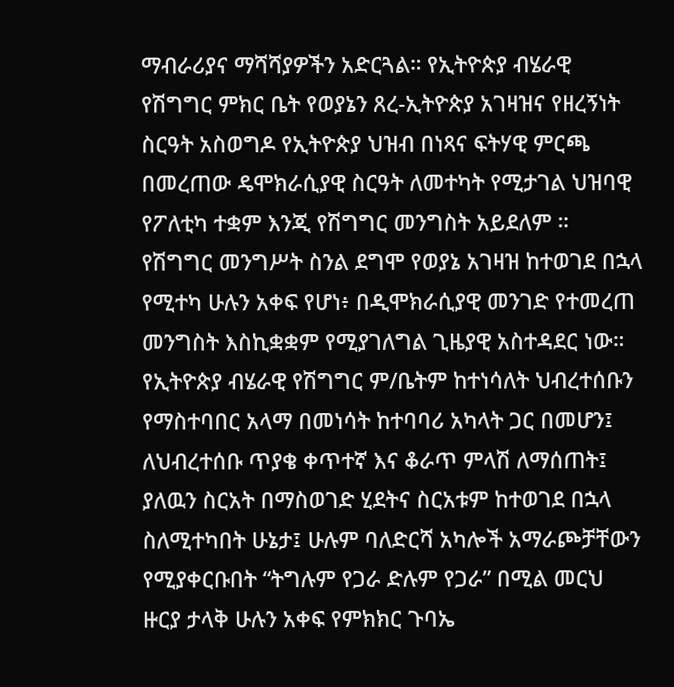ማብራሪያና ማሻሻያዎችን አድርጓል። የኢትዮጵያ ብሄራዊ የሽግግር ምክር ቤት የወያኔን ጸረ-ኢትዮጵያ አገዛዝና የዘረኝነት ስርዓት አስወግዶ የኢትዮጵያ ህዝብ በነጻና ፍትሃዊ ምርጫ በመረጠው ዴሞክራሲያዊ ስርዓት ለመተካት የሚታገል ህዝባዊ የፖለቲካ ተቋም እንጂ የሽግግር መንግስት አይደለም ። የሽግግር መንግሥት ስንል ደግሞ የወያኔ አገዛዝ ከተወገደ በኋላ የሚተካ ሁሉን አቀፍ የሆነ፥ በዲሞክራሲያዊ መንገድ የተመረጠ መንግስት እስኪቋቋም የሚያገለግል ጊዜያዊ አስተዳደር ነው።
የኢትዮጵያ ብሄራዊ የሽግግር ም/ቤትም ከተነሳለት ህብረተሰቡን የማስተባበር አላማ በመነሳት ከተባባሪ አካላት ጋር በመሆን፤ ለህብረተሰቡ ጥያቄ ቀጥተኛ እና ቆራጥ ምላሽ ለማሰጠት፤ ያለዉን ስርአት በማስወገድ ሂደትና ስርአቱም ከተወገደ በኋላ ስለሚተካበት ሁኔታ፤ ሁሉም ባለድርሻ አካሎች አማራጮቻቸውን የሚያቀርቡበት “ትግሉም የጋራ ድሉም የጋራ” በሚል መርህ ዙርያ ታላቅ ሁሉን አቀፍ የምክክር ጉባኤ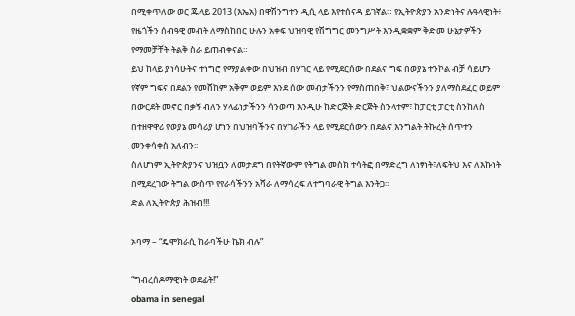በሚቀጥለው ወር ጁላይ 2013 (እኤአ) በዋሽንግተን ዲሲ ላይ እየተሰናዳ ይገኛል። የኢትዮጵያን አንድነትና ሉዓላዊነት፥ የዜጎችን ሰብዓዊ መብት ለማስከበር ሁሉን አቀፍ ህዝባዊ የሽግግር መንግሥት እንዲቋቋም ቅድመ ሁኔታዎችን የማመቻቸት ትልቅ ስራ ይጠብቀናል።
ይህ ከላይ ያነሳሁትና ተነግሮ የማያልቀው በህዝብ በሃገር ላይ የሚደርሰው በደልና ግፍ በወያኔ ተንኮል ብቻ ሳይሆን የኛም ግፍና በደልን የመሸከም አቅም ወይም እንደ ሰው መብታችንን የማስጠበቅ፣ ህልውናችንን ያለማስደፈር ወይም በውርደት መኖር በቃኝ ብለን ሃላፊነታችንን ሳንወጣ እንዲሁ ከድርጅት ድርጅት ስንላተም፣ ከፓርቲ ፓርቲ ስንከለስ በተዘዋዋሪ የወያኔ መሳሪያ ሆነን በህዝባችንና በሃገራችን ላይ የሚደርሰውን በደልና እንግልት ትኩረት ሰጥተን መንቀሳቀስ አለብን፡፡
ስለሆነም ኢትዮጵያንና ህዝቧን ለመታደግ በየትኛውም የትግል መስክ ተሳትፎ በማድረግ ለነፃነት፣ለፍትህ እና ለእኩነት በሚደረገው ትግል ውስጥ የየራሳችንን አሻራ ለማሳረፍ ለተግባራዊ ትግል እንትጋ፡፡
ድል ለኢትዮጵያ ሕዝብ!!!

ኦባማ – “ዴሞክራሲ ከራባችሁ ኬክ ብሉ”

“ግብረሰዶማዊነት ወደፊት!”
obama in senegal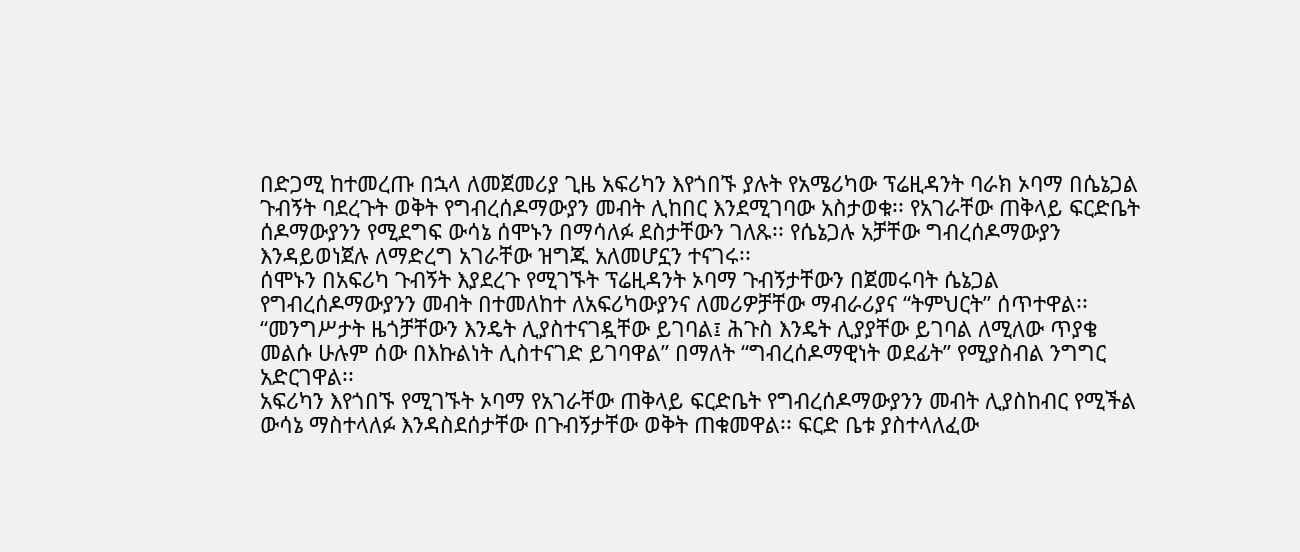በድጋሚ ከተመረጡ በኋላ ለመጀመሪያ ጊዜ አፍሪካን እየጎበኙ ያሉት የአሜሪካው ፕሬዚዳንት ባራክ ኦባማ በሴኔጋል ጉብኝት ባደረጉት ወቅት የግብረሰዶማውያን መብት ሊከበር እንደሚገባው አስታወቁ፡፡ የአገራቸው ጠቅላይ ፍርድቤት ሰዶማውያንን የሚደግፍ ውሳኔ ሰሞኑን በማሳለፉ ደስታቸውን ገለጹ፡፡ የሴኔጋሉ አቻቸው ግብረሰዶማውያን እንዳይወነጀሉ ለማድረግ አገራቸው ዝግጁ አለመሆኗን ተናገሩ፡፡
ሰሞኑን በአፍሪካ ጉብኝት እያደረጉ የሚገኙት ፕሬዚዳንት ኦባማ ጉብኝታቸውን በጀመሩባት ሴኔጋል የግብረሰዶማውያንን መብት በተመለከተ ለአፍሪካውያንና ለመሪዎቻቸው ማብራሪያና “ትምህርት” ሰጥተዋል፡፡ “መንግሥታት ዜጎቻቸውን እንዴት ሊያስተናገዷቸው ይገባል፤ ሕጉስ እንዴት ሊያያቸው ይገባል ለሚለው ጥያቄ መልሱ ሁሉም ሰው በእኩልነት ሊስተናገድ ይገባዋል” በማለት “ግብረሰዶማዊነት ወደፊት” የሚያስብል ንግግር አድርገዋል፡፡
አፍሪካን እየጎበኙ የሚገኙት ኦባማ የአገራቸው ጠቅላይ ፍርድቤት የግብረሰዶማውያንን መብት ሊያስከብር የሚችል ውሳኔ ማስተላለፉ እንዳስደሰታቸው በጉብኝታቸው ወቅት ጠቁመዋል፡፡ ፍርድ ቤቱ ያስተላለፈው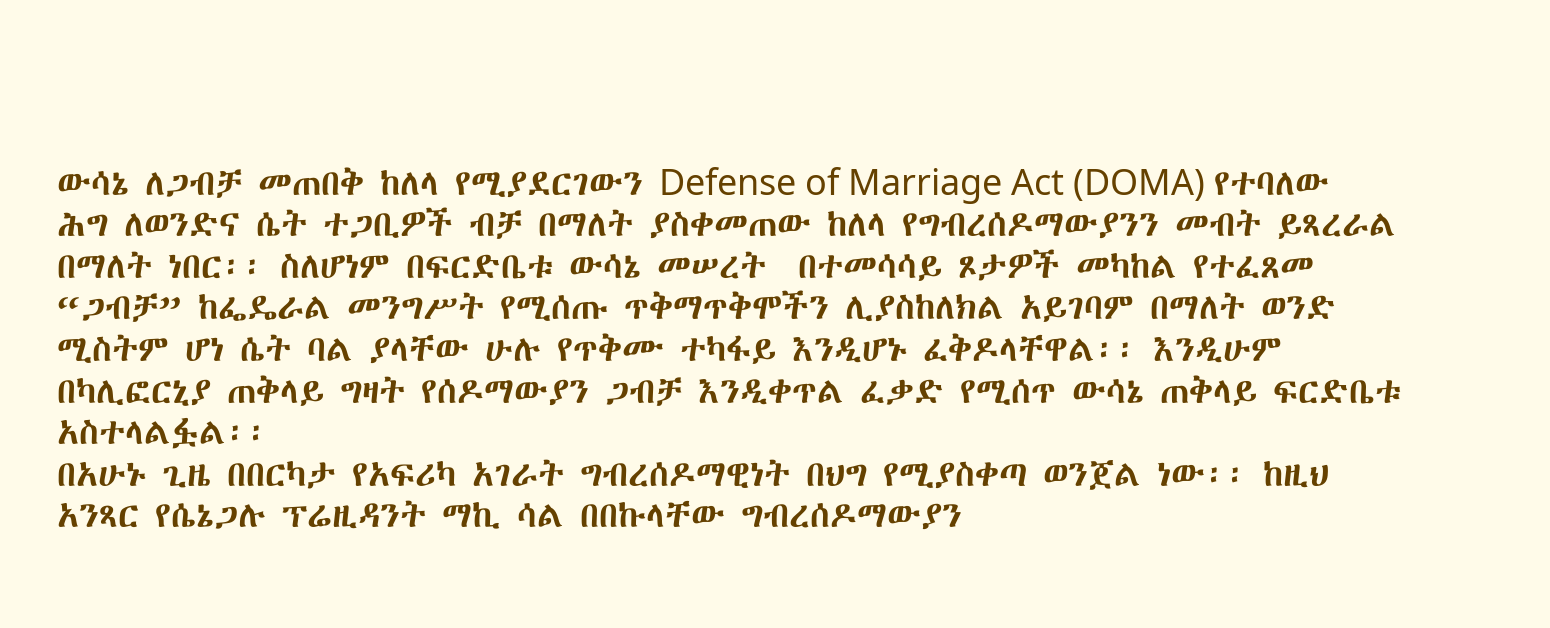ውሳኔ ለጋብቻ መጠበቅ ከለላ የሚያደርገውን Defense of Marriage Act (DOMA) የተባለው ሕግ ለወንድና ሴት ተጋቢዎች ብቻ በማለት ያስቀመጠው ከለላ የግብረሰዶማውያንን መብት ይጻረራል በማለት ነበር፡፡ ስለሆነም በፍርድቤቱ ውሳኔ መሠረት  በተመሳሳይ ጾታዎች መካከል የተፈጸመ “ጋብቻ” ከፌዴራል መንግሥት የሚሰጡ ጥቅማጥቅሞችን ሊያስከለክል አይገባም በማለት ወንድ ሚስትም ሆነ ሴት ባል ያላቸው ሁሉ የጥቅሙ ተካፋይ እንዲሆኑ ፈቅዶላቸዋል፡፡ እንዲሁም በካሊፎርኒያ ጠቅላይ ግዛት የሰዶማውያን ጋብቻ እንዲቀጥል ፈቃድ የሚሰጥ ውሳኔ ጠቅላይ ፍርድቤቱ አስተላልፏል፡፡
በአሁኑ ጊዜ በበርካታ የአፍሪካ አገራት ግብረሰዶማዊነት በህግ የሚያስቀጣ ወንጀል ነው፡፡ ከዚህ አንጻር የሴኔጋሉ ፕሬዚዳንት ማኪ ሳል በበኩላቸው ግብረሰዶማውያን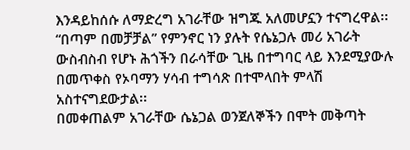እንዳይከሰሱ ለማድረግ አገራቸው ዝግጁ አለመሆኗን ተናግረዋል፡፡ “በጣም በመቻቻል” የምንኖር ነን ያሉት የሴኔጋሉ መሪ አገራት ውስብስብ የሆኑ ሕጎችን በራሳቸው ጊዜ በተግባር ላይ እንደሚያውሉ በመጥቀስ የኦባማን ሃሳብ ተግሳጽ በተሞላበት ምላሽ አስተናግደውታል፡፡
በመቀጠልም አገራቸው ሴኔጋል ወንጀለኞችን በሞት መቅጣት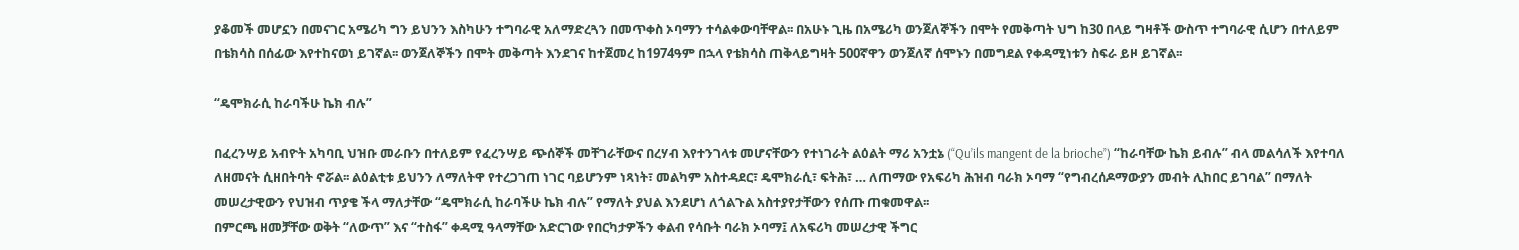ያቆመች መሆኗን በመናገር አሜሪካ ግን ይህንን እስካሁን ተግባራዊ አለማድረጓን በመጥቀስ ኦባማን ተሳልቀውባቸዋል፡፡ በአሁኑ ጊዜ በአሜሪካ ወንጀለኞችን በሞት የመቅጣት ህግ ከ30 በላይ ግዛቶች ውስጥ ተግባራዊ ሲሆን በተለይም በቴክሳስ በሰፊው እየተከናወነ ይገኛል፡፡ ወንጀለኞችን በሞት መቅጣት እንደገና ከተጀመረ ከ1974ዓም በኋላ የቴክሳስ ጠቅላይግዛት 500ኛዋን ወንጀለኛ ሰሞኑን በመግደል የቀዳሚነቱን ስፍራ ይዞ ይገኛል፡፡

“ዴሞክራሲ ከራባችሁ ኬክ ብሉ”

በፈረንሣይ አብዮት አካባቢ ህዝቡ መራቡን በተለይም የፈረንሣይ ጭሰኞች መቸገራቸውና በረሃብ እየተንገላቱ መሆናቸውን የተነገራት ልዕልት ማሪ አንቷኔ (“Qu’ils mangent de la brioche”) “ከራባቸው ኬክ ይብሉ” ብላ መልሳለች እየተባለ ለዘመናት ሲዘበትባት ኖሯል፡፡ ልዕልቲቱ ይህንን ለማለትዋ የተረጋገጠ ነገር ባይሆንም ነጻነት፣ መልካም አስተዳደር፣ ዴሞክራሲ፣ ፍትሕ፣ … ለጠማው የአፍሪካ ሕዝብ ባራክ ኦባማ “የግብረሰዶማውያን መብት ሊከበር ይገባል” በማለት መሠረታዊውን የህዝብ ጥያቄ ችላ ማለታቸው “ዴሞክራሲ ከራባችሁ ኬክ ብሉ” የማለት ያህል እንደሆነ ለጎልጉል አስተያየታቸውን የሰጡ ጠቁመዋል፡፡
በምርጫ ዘመቻቸው ወቅት “ለውጥ” እና “ተስፋ” ቀዳሚ ዓላማቸው አድርገው የበርካታዎችን ቀልብ የሳቡት ባራክ ኦባማ፤ ለአፍሪካ መሠረታዊ ችግር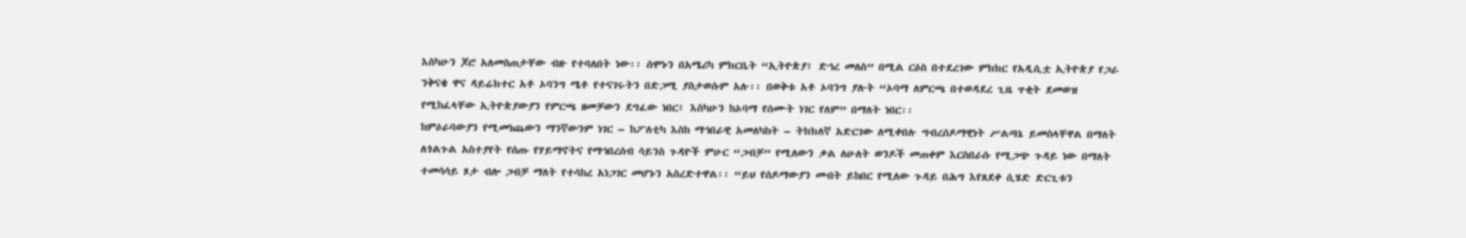እስካሁን ጆሮ አለመስጠታቸው ብዙ የተባለበት ነው፡፡ ሰሞኑን በአሜሪካ ምክርቤት “ኢትዮጵያ፤ ድኅረ መለስ” በሚል ርዕስ በተደረገው ምክክር የአዲሲቷ ኢትዮጵያ የጋራ ንቅናቄ ዋና ዳይሬክተር አቶ ኦባንግ ሜቶ የተናገሩትን በድጋሚ ያስታወሱም አሉ፡፡ በወቅቱ አቶ ኦባንግ ያሉት “ኦባማ ለምርጫ በተወዳደረ ጊዜ ጥቂት ደመወዝ የሚከፈላቸው ኢትዮጵያውያን የምርጫ ዘመቻውን ደግፈው ነበር፤ እስካሁን ከኦባማ የሰሙት ነገር የለም” በማለት ነበር፡፡
ከምዕራባውያን የሚመነጨውን ማንኛውንም ነገር – ከፖለቲካ እስከ ማኅበራዊ አመለካከት – ትክክለኛ አድርገው ለሚቀበሉ ግብረሰዶማዊነት ሥልጣኔ ይመስላቸዋል በማለት ለጎልጉል አስተያየት የሰጡ የሃይማኖትና የማኅበረሰብ ሳይንስ ጉዳዮች ምሁር “ጋብቻ” የሚለውን ቃል ለሁለት ወንዶች መጠቀም እርስበራሱ የሚጋጭ ጉዳይ ነው በማለት ተመሳሳይ ጾታ ብሎ ጋብቻ ማለት የተሳከረ አነጋገር መሆኑን አስረድተዋል፡፡ “ይህ የሰዶማውያን መብት ይከበር የሚለው ጉዳይ በሕግ እየጸደቀ ሲሄድ ድርጊቱን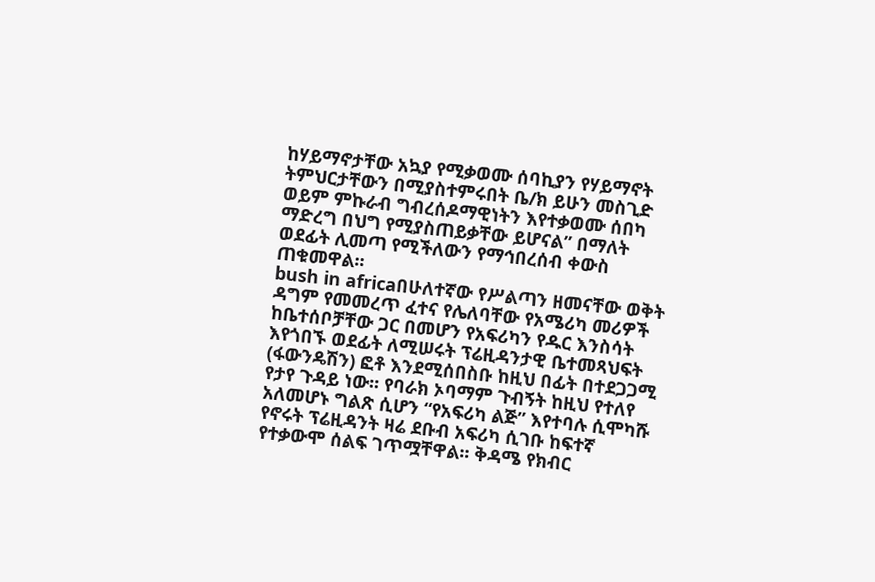ከሃይማኖታቸው አኳያ የሚቃወሙ ሰባኪያን የሃይማኖት ትምህርታቸውን በሚያስተምሩበት ቤ/ክ ይሁን መስጊድ ወይም ምኩራብ ግብረሰዶማዊነትን እየተቃወሙ ሰበካ ማድረግ በህግ የሚያስጠይቃቸው ይሆናል” በማለት ወደፊት ሊመጣ የሚችለውን የማኅበረሰብ ቀውስ ጠቁመዋል፡፡
bush in africaበሁለተኛው የሥልጣን ዘመናቸው ወቅት ዳግም የመመረጥ ፈተና የሌለባቸው የአሜሪካ መሪዎች ከቤተሰቦቻቸው ጋር በመሆን የአፍሪካን የዱር እንስሳት እየጎበኙ ወደፊት ለሚሠሩት ፕሬዚዳንታዊ ቤተመጻህፍት (ፋውንዴሽን) ፎቶ እንደሚሰበስቡ ከዚህ በፊት በተደጋጋሚ የታየ ጉዳይ ነው፡፡ የባራክ ኦባማም ጉብኝት ከዚህ የተለየ አለመሆኑ ግልጽ ሲሆን “የአፍሪካ ልጅ” እየተባሉ ሲሞካሹ የኖሩት ፕሬዚዳንት ዛሬ ደቡብ አፍሪካ ሲገቡ ከፍተኛ የተቃውሞ ሰልፍ ገጥሟቸዋል፡፡ ቅዳሜ የክብር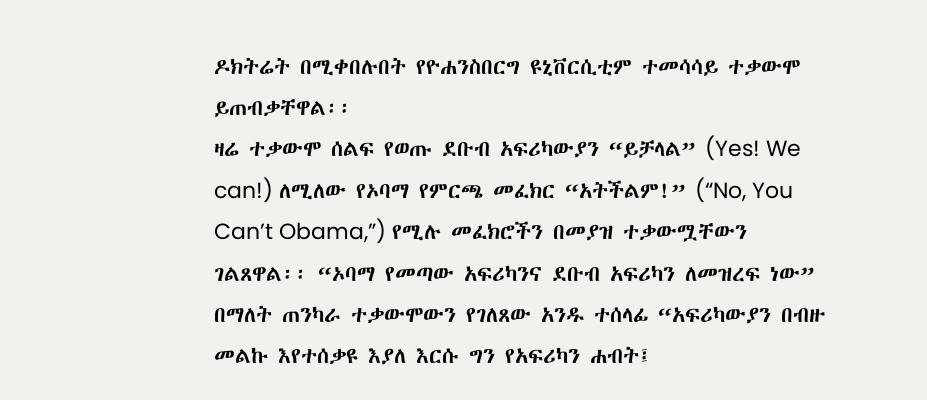ዶክትሬት በሚቀበሉበት የዮሐንስበርግ ዩኒቨርሲቲም ተመሳሳይ ተቃውሞ ይጠብቃቸዋል፡፡
ዛሬ ተቃውሞ ሰልፍ የወጡ ደቡብ አፍሪካውያን “ይቻላል” (Yes! We can!) ለሚለው የኦባማ የምርጫ መፈክር “አትችልም!” (“No, You Can’t Obama,”) የሚሉ መፈክሮችን በመያዝ ተቃውሟቸውን ገልጸዋል፡፡ “ኦባማ የመጣው አፍሪካንና ደቡብ አፍሪካን ለመዝረፍ ነው” በማለት ጠንካራ ተቃውሞውን የገለጸው አንዱ ተሰላፊ “አፍሪካውያን በብዙ መልኩ እየተሰቃዩ እያለ እርሱ ግን የአፍሪካን ሐብት፤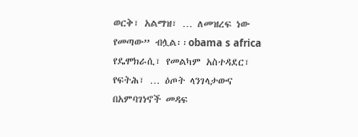ወርቅ፣ አልማዝ፣ … ለመዝረፍ ነው የመጣው” ብሏል፡፡obama s africa
የዴሞክራሲ፣ የመልካም አስተዳደር፣ የፍትሕ፣ … ዕጦት ላንገላታውና በአምባገነኖች መዳፍ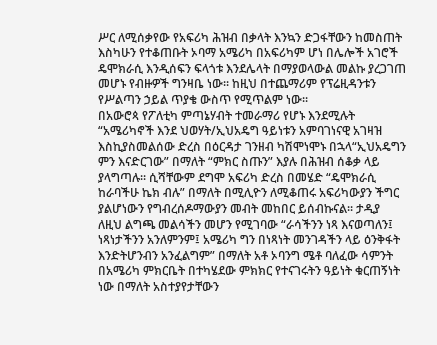ሥር ለሚሰቃየው የአፍሪካ ሕዝብ በቃላት እንኳን ድጋፋቸውን ከመስጠት እስካሁን የተቆጠቡት ኦባማ አሜሪካ በአፍሪካም ሆነ በሌሎች አገሮች ዴሞክራሲ እንዲሰፍን ፍላጎቱ እንደሌላት በማያወላውል መልኩ ያረጋገጠ መሆኑ የብዙዎች ግንዛቤ ነው፡፡ ከዚህ በተጨማሪም የፕሬዚዳንቱን የሥልጣን ኃይል ጥያቄ ውስጥ የሚጥልም ነው፡፡
በአውሮጳ የፖለቲካ ምጣኔሃብት ተመራማሪ የሆኑ እንደሚሉት “አሜሪካኖች እንደ ህወሃት/ኢህአዴግ ዓይነቱን አምባገነናዊ አገዛዝ እስኪያስመልሰው ድረስ በዕርዳታ ገንዘብ ካሽሞነሞኑ በኋላ“ኢህአዴግን ምን እናድርገው” በማለት “ምክር ስጡን” እያሉ በሕዝብ ሰቆቃ ላይ ያላግጣሉ፡፡ ሲሻቸውም ደግሞ አፍሪካ ድረስ በመሄድ “ዴሞክራሲ ከራባችሁ ኬክ ብሉ” በማለት በሚሊዮን ለሚቆጠሩ አፍሪካውያን ችግር ያልሆነውን የግብረሰዶማውያን መብት መከበር ይሰብኩናል፡፡ ታዲያ ለዚህ ልግጫ መልሳችን መሆን የሚገባው “ራሳችንን ነጻ እናወጣለን፤ ነጻነታችንን አንለምንም፤ አሜሪካ ግን በነጻነት መንገዳችን ላይ ዕንቅፋት እንድትሆንብን አንፈልግም” በማለት አቶ ኦባንግ ሜቶ ባለፈው ሳምንት በአሜሪካ ምክርቤት በተካሄደው ምክክር የተናገሩትን ዓይነት ቁርጠኝነት ነው በማለት አስተያየታቸውን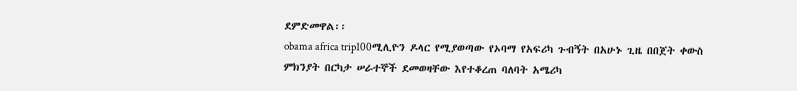ደምድመዋል፡፡
obama africa trip100ሚሊዮን ዶላር የሚያወጣው የኦባማ የአፍሪካ ጉብኝት በአሁኑ ጊዜ በበጀት ቀውስ ምክንያት በርካታ ሠራተኞች ደመወዛቸው እየተቆረጠ ባለባት አሜሪካ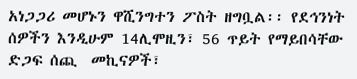አነጋጋሪ መሆኑን ዋሺንግተን ፖስት ዘግቧል፡፡ የደኅንነት ሰዎችን እንዲሁም 14ሊሞዚን፣ 56 ጥይት የማይበሳቸው ድጋፍ ሰጪ  መኪናዎች፣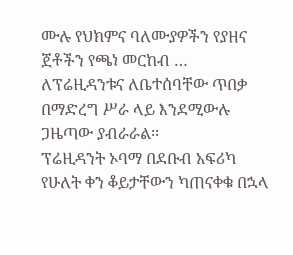ሙሉ የህክምና ባለሙያዎችን የያዘና ጀቶችን የጫነ መርከብ … ለፕሬዚዳንቱና ለቤተሰባቸው ጥበቃ በማድረግ ሥራ ላይ እንደሚውሉ ጋዜጣው ያብራራል፡፡
ፕሬዚዳንት ኦባማ በደቡብ አፍሪካ የሁለት ቀን ቆይታቸውን ካጠናቀቁ በኋላ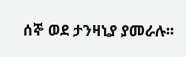ሰኞ ወደ ታንዛኒያ ያመራሉ፡፡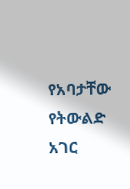የአባታቸው የትውልድ አገር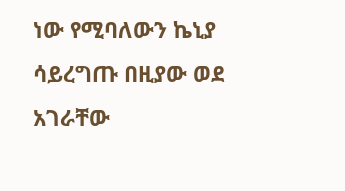ነው የሚባለውን ኬኒያ ሳይረግጡ በዚያው ወደ አገራቸው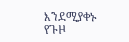እንደሚያቀኑ የጉዞ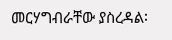መርሃግብራቸው ያስረዳል፡